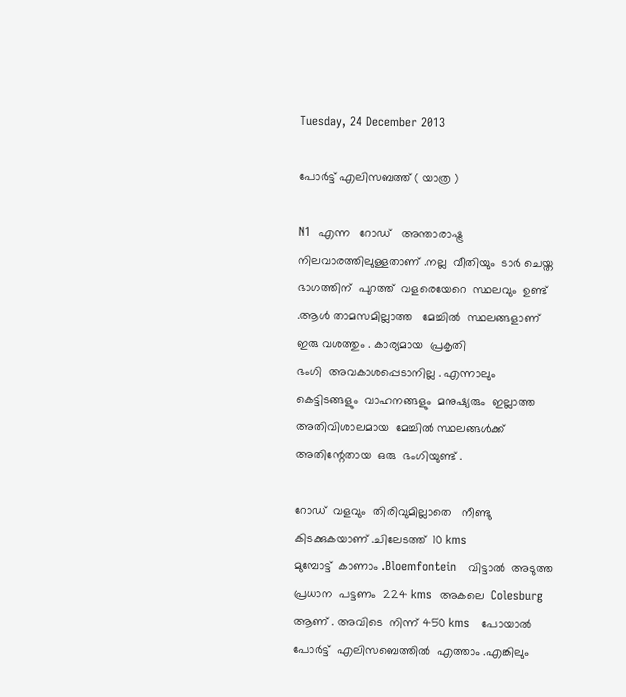Tuesday, 24 December 2013

പോർട്ട്‌ എലിസബത്ത് ( യാത്ര )

N1  എന്ന   റോഡ്‌   അന്താരാഷ്ട്ര  നിലവാരത്തിലുള്ളതാണ് .നല്ല  വീതിയും  ടാർ ചെയ്ത  ഭാഗത്തിന്  പുറത്ത്  വളരെയേറെ  സ്ഥലവും  ഉണ്ട് .ആൾ താമസമില്ലാത്ത   മേച്ചിൽ  സ്ഥലങ്ങളാണ്  ഇരു വശത്തും . കാര്യമായ  പ്രകൃതി
ഭംഗി  അവകാശപ്പെടാനില്ല . എന്നാലും  കെട്ടിടങ്ങളും  വാഹനങ്ങളും  മനുഷ്യരും  ഇല്ലാത്ത   അതിവിശാലമായ  മേച്ചിൽ സ്ഥലങ്ങൾക്ക്  അതിന്റേതായ  ഒരു  ഭംഗിയുണ്ട് .

റോഡ്‌  വളവും  തിരിവുമില്ലാതെ   നീണ്ടു  കിടക്കുകയാണ് .ചിലേടത്ത്  10 kms
മുമ്പോട്ട്‌  കാണാം .Bloemfontein   വിട്ടാൽ  അടുത്ത   പ്രധാന  പട്ടണം  224 kms  അകലെ  Colesburg  ആണ് . അവിടെ  നിന്ന് 450 kms   പോയാൽ  പോർട്ട്‌  എലിസബെത്തിൽ  എത്താം .എങ്കിലും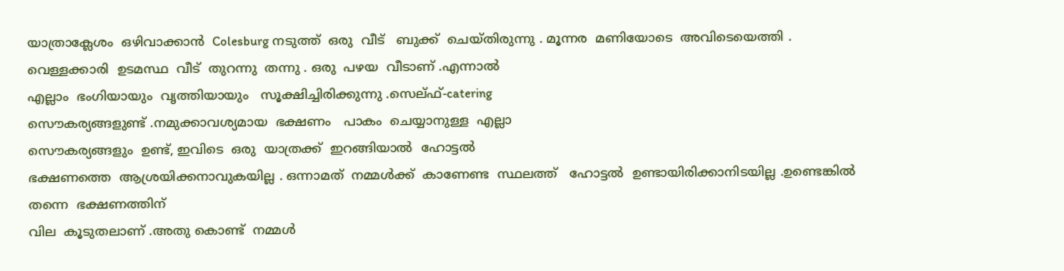യാത്രാക്ലേശം  ഒഴിവാക്കാൻ  Colesburg നടുത്ത്  ഒരു  വീട്   ബുക്ക്‌  ചെയ്തിരുന്നു . മൂന്നര  മണിയോടെ  അവിടെയെത്തി .
വെള്ളക്കാരി  ഉടമസ്ഥ  വീട്  തുറന്നു  തന്നു . ഒരു  പഴയ  വീടാണ് .എന്നാൽ
എല്ലാം  ഭംഗിയായും  വൃത്തിയായും   സൂക്ഷിച്ചിരിക്കുന്നു .സെല്ഫ്-catering
സൌകര്യങ്ങളുണ്ട് .നമുക്കാവശ്യമായ  ഭക്ഷണം   പാകം  ചെയ്യാനുള്ള  എല്ലാ
സൌകര്യങ്ങളും  ഉണ്ട്, ഇവിടെ  ഒരു  യാത്രക്ക്  ഇറങ്ങിയാൽ  ഹോട്ടൽ
ഭക്ഷണത്തെ  ആശ്രയിക്കനാവുകയില്ല . ഒന്നാമത്  നമ്മൾക്ക്  കാണേണ്ട  സ്ഥലത്ത്   ഹോട്ടൽ  ഉണ്ടായിരിക്കാനിടയില്ല .ഉണ്ടെങ്കിൽ തന്നെ  ഭക്ഷണത്തിന്
വില  കൂടുതലാണ് .അതു കൊണ്ട്  നമ്മൾ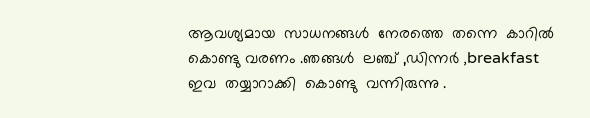ആവശ്യമായ  സാധനങ്ങൾ  നേരത്തെ  തന്നെ  കാറിൽ  കൊണ്ടു വരണം .ഞങ്ങൾ  ലഞ്ച് ,ഡിന്നർ ,breakfast
ഇവ  തയ്യാറാക്കി  കൊണ്ടു  വന്നിരുന്നു .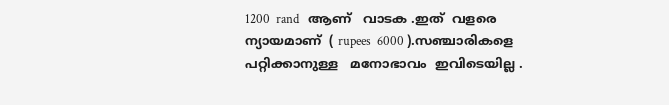1200  rand   ആണ്   വാടക .ഇത്  വളരെ  ന്യായമാണ്  ( rupees  6000 ).സഞ്ചാരികളെ
പറ്റിക്കാനുള്ള   മനോഭാവം  ഇവിടെയില്ല .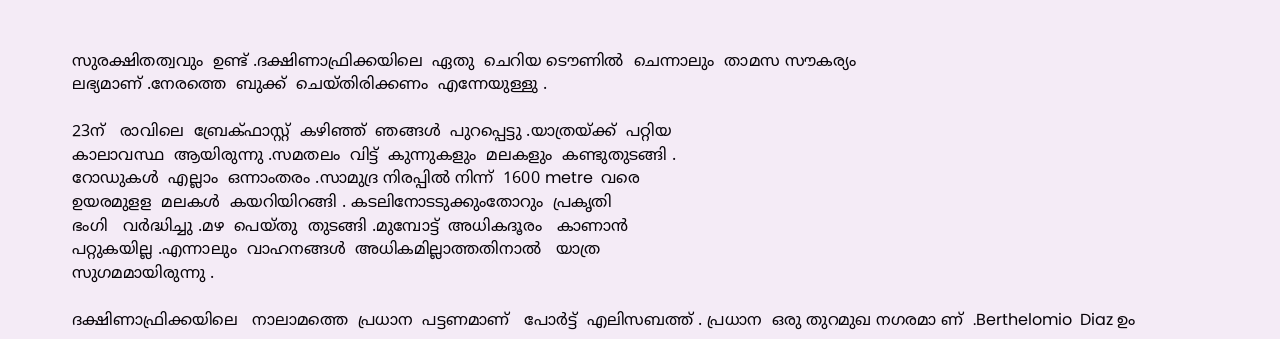സുരക്ഷിതത്വവും  ഉണ്ട് .ദക്ഷിണാഫ്രിക്കയിലെ  ഏതു  ചെറിയ ടൌണിൽ  ചെന്നാലും  താമസ സൗകര്യം
ലഭ്യമാണ് .നേരത്തെ  ബുക്ക്‌  ചെയ്തിരിക്കണം  എന്നേയുള്ളു .

23ന്   രാവിലെ  ബ്രേക്ഫാസ്റ്റ്  കഴിഞ്ഞ്  ഞങ്ങൾ  പുറപ്പെട്ടു .യാത്രയ്ക്ക്  പറ്റിയ
കാലാവസ്ഥ  ആയിരുന്നു .സമതലം  വിട്ട്  കുന്നുകളും  മലകളും  കണ്ടുതുടങ്ങി .
റോഡുകൾ  എല്ലാം  ഒന്നാംതരം .സാമുദ്ര നിരപ്പിൽ നിന്ന്  1600 metre  വരെ
ഉയരമുളള  മലകൾ  കയറിയിറങ്ങി . കടലിനോടടുക്കുംതോറും  പ്രകൃതി
ഭംഗി   വർദ്ധിച്ചു .മഴ  പെയ്തു  തുടങ്ങി .മുമ്പോട്ട്‌  അധികദൂരം   കാണാൻ
പറ്റുകയില്ല .എന്നാലും  വാഹനങ്ങൾ  അധികമില്ലാത്തതിനാൽ   യാത്ര
സുഗമമായിരുന്നു .

ദക്ഷിണാഫ്രിക്കയിലെ   നാലാമത്തെ  പ്രധാന  പട്ടണമാണ്   പോർട്ട്‌  എലിസബത്ത് . പ്രധാന  ഒരു തുറമുഖ നഗരമാ ണ്  .Berthelomio  Diaz ഉം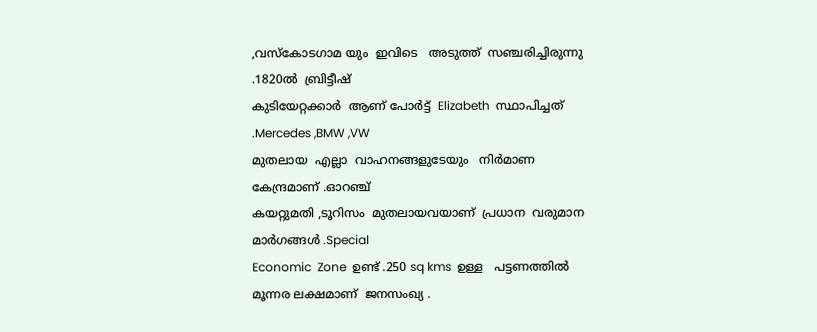,വസ്കോടഗാമ യും  ഇവിടെ   അടുത്ത്  സഞ്ചരിച്ചിരുന്നു  .1820ൽ  ബ്രിട്ടീഷ്‌
കുടിയേറ്റക്കാർ  ആണ് പോർട്ട്‌  Elizabeth  സ്ഥാപിച്ചത് .Mercedes ,BMW ,VW
മുതലായ  എല്ലാ  വാഹനങ്ങളുടേയും   നിർമാണ  കേന്ദ്രമാണ് .ഓറഞ്ച്
കയറ്റുമതി ,ടൂറിസം  മുതലായവയാണ്  പ്രധാന  വരുമാന മാർഗങ്ങൾ .Special
Economic  Zone  ഉണ്ട് .250 sq kms  ഉള്ള   പട്ടണത്തിൽ  മൂന്നര ലക്ഷമാണ്  ജനസംഖ്യ .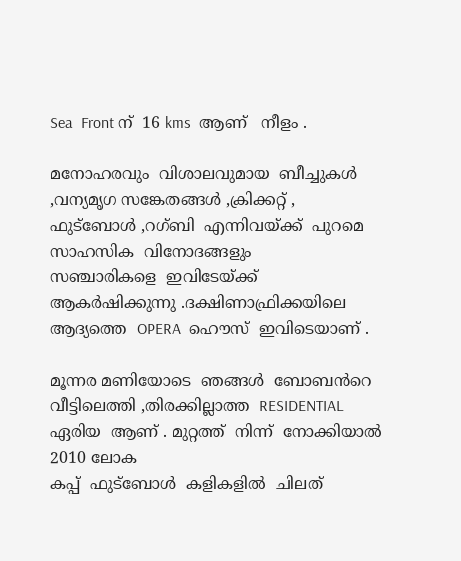Sea  Front ന്  16 kms  ആണ്   നീളം .

മനോഹരവും  വിശാലവുമായ  ബീച്ചുകൾ ,വന്യമൃഗ സങ്കേതങ്ങൾ ,ക്രിക്കറ്റ്‌ ,
ഫുട്ബോൾ ,റഗ്ബി  എന്നിവയ്ക്ക്  പുറമെ  സാഹസിക  വിനോദങ്ങളും
സഞ്ചാരികളെ  ഇവിടേയ്ക്ക്   ആകർഷിക്കുന്നു .ദക്ഷിണാഫ്രിക്കയിലെ
ആദ്യത്തെ  OPERA  ഹൌസ്  ഇവിടെയാണ് .

മൂന്നര മണിയോടെ  ഞങ്ങൾ  ബോബൻറെ  വീട്ടിലെത്തി ,തിരക്കില്ലാത്ത  RESIDENTIAL  ഏരിയ  ആണ് . മുറ്റത്ത്‌  നിന്ന്  നോക്കിയാൽ  2010 ലോക
കപ്പ്  ഫുട്ബോൾ  കളികളിൽ  ചിലത്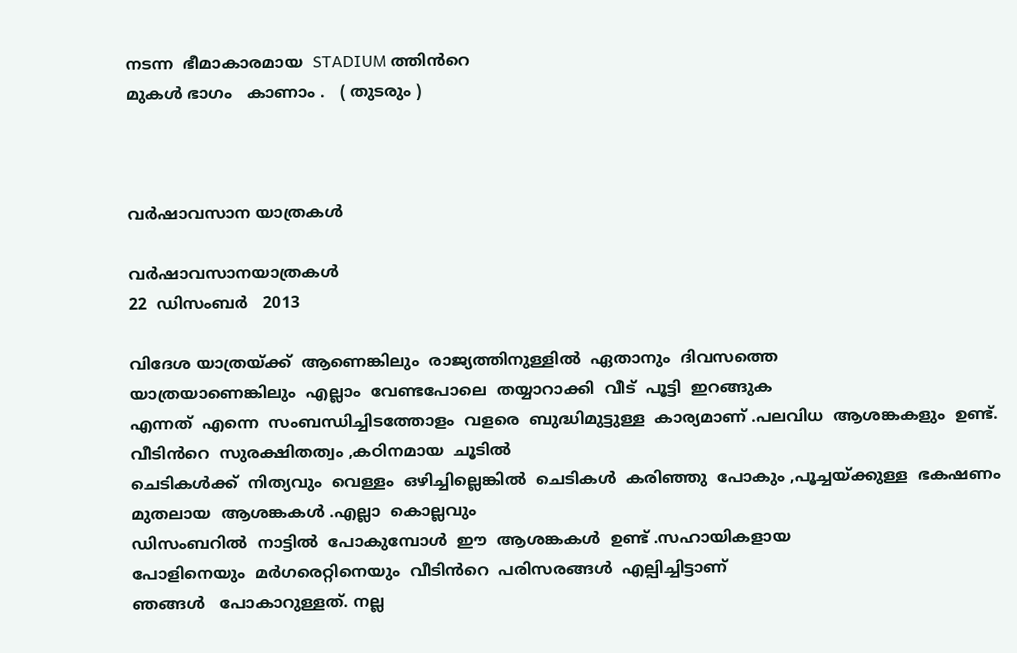നടന്ന  ഭീമാകാരമായ  STADIUM ത്തിൻറെ
മുകൾ ഭാഗം   കാണാം .   ( തുടരും )



വർഷാവസാന യാത്രകൾ

വർഷാവസാനയാത്രകൾ
22  ഡിസംബർ   2013

വിദേശ യാത്രയ്ക്ക്  ആണെങ്കിലും  രാജ്യത്തിനുള്ളിൽ  ഏതാനും  ദിവസത്തെ
യാത്രയാണെങ്കിലും  എല്ലാം  വേണ്ടപോലെ  തയ്യാറാക്കി  വീട്  പൂട്ടി  ഇറങ്ങുക
എന്നത്  എന്നെ  സംബന്ധിച്ചിടത്തോളം  വളരെ  ബുദ്ധിമുട്ടുള്ള  കാര്യമാണ് .പലവിധ  ആശങ്കകളും  ഉണ്ട്. വീടിൻറെ  സുരക്ഷിതത്വം ,കഠിനമായ  ചൂടിൽ
ചെടികൾക്ക്  നിത്യവും  വെള്ളം  ഒഴിച്ചില്ലെങ്കിൽ  ചെടികൾ  കരിഞ്ഞു  പോകും ,പൂച്ചയ്ക്കുള്ള  ഭകഷണം  മുതലായ  ആശങ്കകൾ .എല്ലാ  കൊല്ലവും
ഡിസംബറിൽ  നാട്ടിൽ  പോകുമ്പോൾ  ഈ  ആശങ്കകൾ  ഉണ്ട് .സഹായികളായ
പോളിനെയും  മർഗരെറ്റിനെയും  വീടിൻറെ  പരിസരങ്ങൾ  എല്പിച്ചിട്ടാണ്
ഞങ്ങൾ   പോകാറുള്ളത്. നല്ല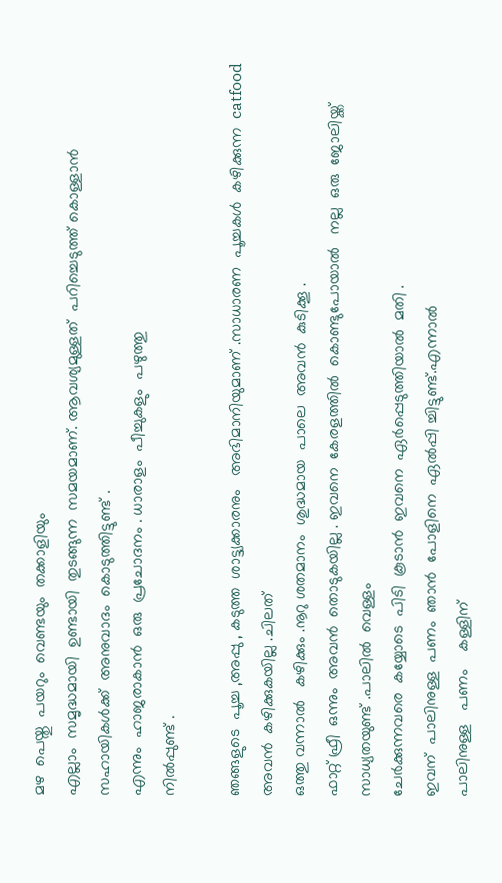മഴ  പെയ്തു  പയറും  വെണ്ടയും  തക്കാളിയും
എല്ലാം  സമൃദ്ധമായി  ഉണ്ടായി  തുടങ്ങുന്ന  സമയമാണ്. ആവശ്യമുള്ളത്  പറിച്ചെടുത്ത് കൊള്ളാൻ   സഹായികൾക്ക്  അനുവാദം  കൊടുത്തിട്ടുണ്ട്‌ .
എന്നും  ഹാജരാകാൻ  ഒരു  പ്രചോദനം . ധാരാളം  പീച്ചുകളും  പഴുത്തു
നിൽപ്പുണ്ട് .

ഞങ്ങളുടെ  പൂച്ച ,അപ്പു , കടുത്ത  ശാട്ട്യക്കാരനും   അഭിമാനിയുമാണ് .സാധാരണ  പൂച്ചകൾ  കഴിക്കുന്ന  catfood  അവൻ  കഴിക്കുകയില്ല .ചിലത്
ഒത്തു വന്നാൽ   കഴിക്കും .നൂറു ശതമാനം  ശുദ്ധമായ  പാലെ  അവൻ  കുടിക്കൂ .
ഫാറ്റ് ഫ്രീ  ഒന്നും  അവൻ  തൊടുകയില്ല . ഇവനെ  കേരളത്തിൽ  കൊണ്ടുപോയാൽ   നല്ല  ഒരു  ജോലിയ്ക്ക്  സാധ്യതയുണ്ട് .പാലിൽ  വെള്ളം
ചേർക്കുന്നവരെ  കയ്യോടെ  പിടി  കൂടാൻ  ഇവനെ  ഏർപ്പെടുത്തിയാൽ  മതി .
ഇവന്  പാലിനുള്ള  പണം  ഞാൻ  പോളിനെ  ഏൽപ്പി ച്ചിട്ടുണ്ട്.എന്നാൽ
പാലിനുള്ള   പണം    കള്ളിന്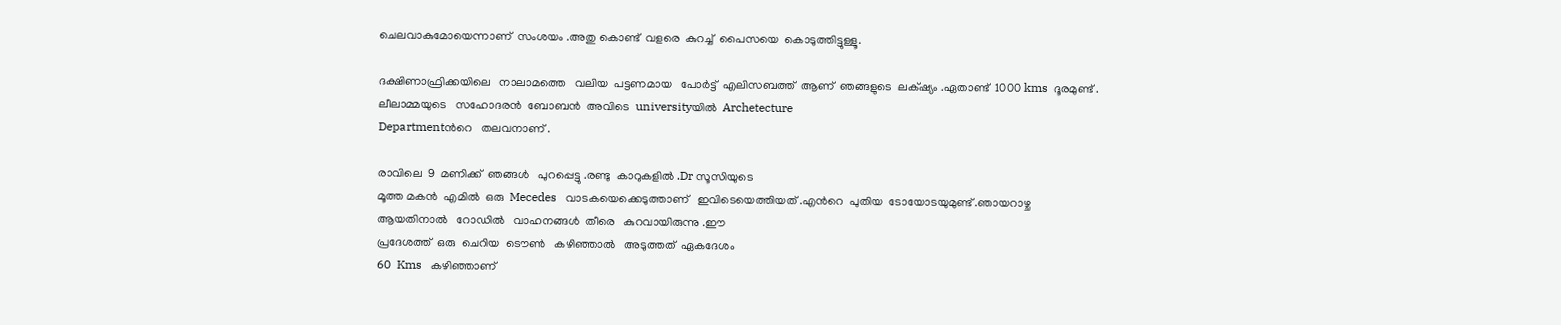ചെലവാകുമോയെന്നാണ്  സംശയം .അതു കൊണ്ട്  വളരെ  കുറച്ച്  പൈസയെ  കൊടുത്തിട്ടുള്ളൂ.

ദക്ഷിണാഫ്രിക്കയിലെ   നാലാമത്തെ   വലിയ  പട്ടണമായ   പോർട്ട്‌  എലിസബത്ത്  ആണ്  ഞങ്ങളുടെ  ലക്‌ഷ്യം .ഏതാണ്ട്  1000 kms  ദൂരമുണ്ട് .
ലീലാമ്മയുടെ   സഹോദരൻ  ബോബൻ  അവിടെ  universityയിൽ  Archetecture
Departmentൻറെ   തലവനാണ് .

രാവിലെ  9  മണിക്ക്  ഞങ്ങൾ   പുറപ്പെട്ടു .രണ്ടു  കാറുകളിൽ .Dr സൂസിയുടെ
മൂത്ത മകൻ  എമിൽ  ഒരു  Mecedes   വാടകയെക്കെടുത്താണ്   ഇവിടെയെത്തിയത് .എൻറെ  പുതിയ  ടോയോടയുമുണ്ട് .ഞായറാഴ്ച
ആയതിനാൽ   റോഡിൽ   വാഹനങ്ങൾ  തീരെ   കുറവായിരുന്നു .ഈ
പ്രദേശത്ത്  ഒരു  ചെറിയ  ടൌണ്‍   കഴിഞ്ഞാൽ   അടുത്തത്  ഏകദേശം
60  Kms   കഴിഞ്ഞാണ്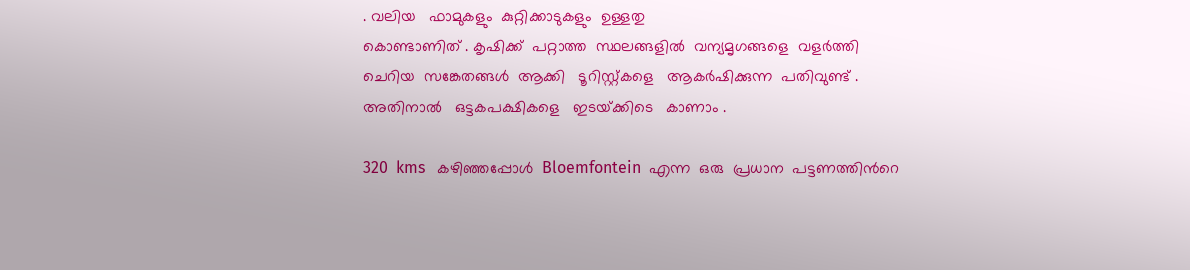. വലിയ   ഫാമുകളും  കുറ്റിക്കാടുകളും  ഉള്ളതു
കൊണ്ടാണിത് . കൃഷിക്ക്  പറ്റാത്ത  സ്ഥലങ്ങളിൽ  വന്യമൃഗങ്ങളെ  വളർത്തി
ചെറിയ  സങ്കേതങ്ങൾ  ആക്കി   ടൂറിസ്റ്റ്കളെ   ആകർഷിക്കുന്ന  പതിവുണ്ട് .
അതിനാൽ   ഒട്ടകപക്ഷികളെ   ഇടയ്‌ക്കിടെ   കാണാം .

320  kms   കഴിഞ്ഞപ്പോൾ  Bloemfontein  എന്ന  ഒരു  പ്രധാന  പട്ടണത്തിൻറെ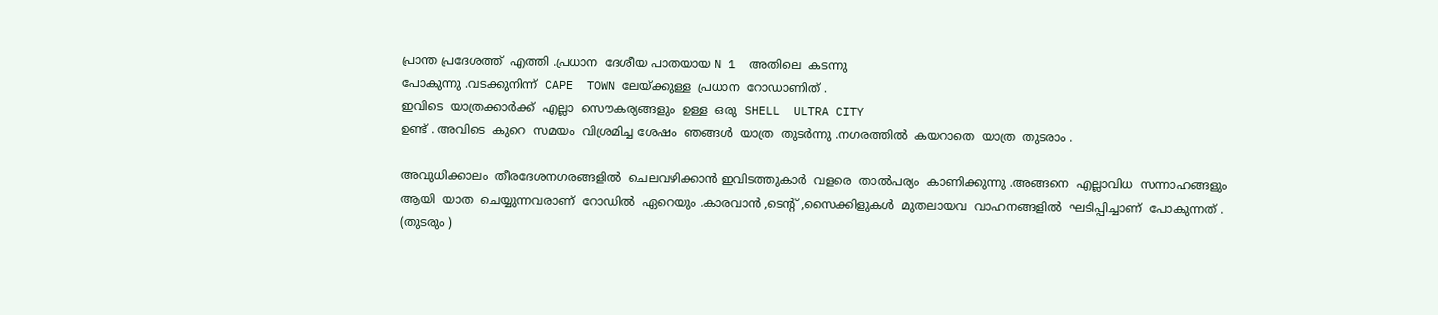പ്രാന്ത പ്രദേശത്ത്‌  എത്തി .പ്രധാന  ദേശീയ പാതയായ N 1  അതിലെ  കടന്നു
പോകുന്നു .വടക്കുനിന്ന്  CAPE  TOWN ലേയ്ക്കുള്ള  പ്രധാന  റോഡാണിത് .
ഇവിടെ  യാത്രക്കാർക്ക്  എല്ലാ  സൌകര്യങ്ങളും  ഉള്ള  ഒരു  SHELL  ULTRA CITY
ഉണ്ട് . അവിടെ  കുറെ  സമയം  വിശ്രമിച്ച ശേഷം  ഞങ്ങൾ  യാത്ര  തുടർന്നു .നഗരത്തിൽ  കയറാതെ  യാത്ര  തുടരാം .

അവുധിക്കാലം  തീരദേശനഗരങ്ങളിൽ  ചെലവഴിക്കാൻ ഇവിടത്തുകാർ  വളരെ  താൽപര്യം  കാണിക്കുന്നു .അങ്ങനെ  എല്ലാവിധ  സന്നാഹങ്ങളും
ആയി  യാത  ചെയ്യുന്നവരാണ്  റോഡിൽ  ഏറെയും .കാരവാൻ ,ടെന്റ് ,സൈക്കിളുകൾ  മുതലായവ  വാഹനങ്ങളിൽ  ഘടിപ്പിച്ചാണ്  പോകുന്നത് .
(തുടരും )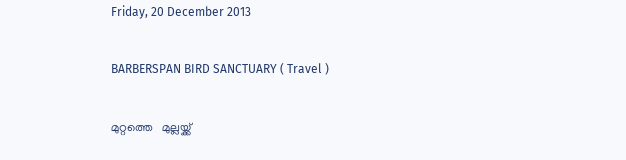Friday, 20 December 2013

BARBERSPAN BIRD SANCTUARY ( Travel )

മുറ്റത്തെ   മുല്ലയ്ക്ക്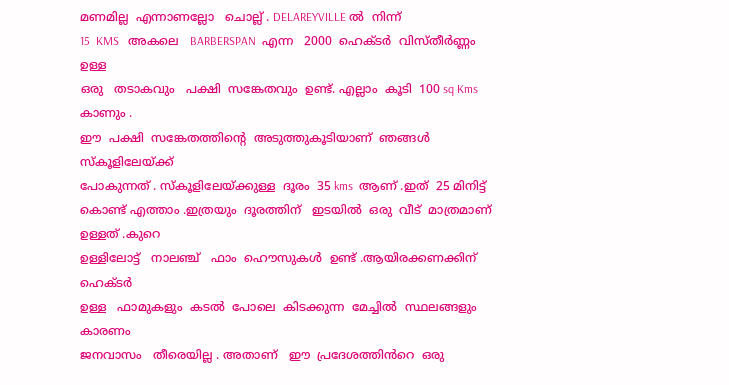മണമില്ല  എന്നാണല്ലോ   ചൊല്ല് . DELAREYVILLE ൽ  നിന്ന്
15  KMS   അകലെ   BARBERSPAN  എന്ന   2000  ഹെക്ടർ  വിസ്തീർണ്ണം  ഉള്ള
ഒരു   തടാകവും   പക്ഷി  സങ്കേതവും  ഉണ്ട്. എല്ലാം  കൂടി  100 sq Kms  കാണും .
ഈ  പക്ഷി  സങ്കേതത്തിന്റെ  അടുത്തുകൂടിയാണ്  ഞങ്ങൾ  സ്കൂളിലേയ്ക്ക്
പോകുന്നത് . സ്കൂളിലേയ്ക്കുള്ള  ദൂരം  35 kms  ആണ് .ഇത്  25 മിനിട്ട് കൊണ്ട് എത്താം .ഇത്രയും  ദൂരത്തിന്   ഇടയിൽ  ഒരു  വീട്  മാത്രമാണ്  ഉള്ളത് .കുറെ
ഉള്ളിലോട്ട്   നാലഞ്ച്   ഫാം  ഹൌസുകൾ  ഉണ്ട് .ആയിരക്കണക്കിന്  ഹെക്ടർ
ഉള്ള   ഫാമുകളും  കടൽ  പോലെ  കിടക്കുന്ന  മേച്ചിൽ  സ്ഥലങ്ങളും  കാരണം
ജനവാസം   തീരെയില്ല . അതാണ്   ഈ  പ്രദേശത്തിൻറെ  ഒരു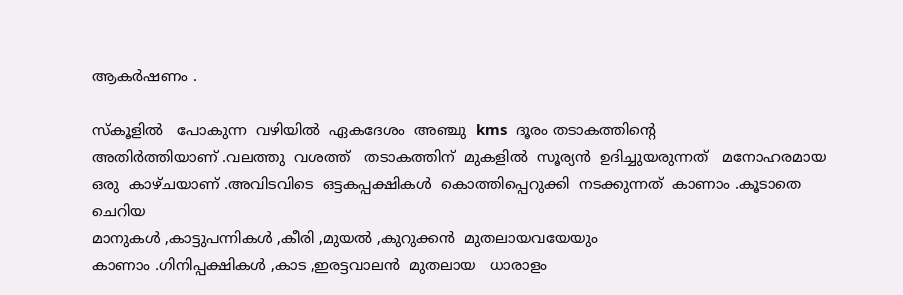ആകർഷണം .

സ്കൂളിൽ   പോകുന്ന  വഴിയിൽ  ഏകദേശം  അഞ്ചു  kms  ദൂരം തടാകത്തിന്റെ
അതിർത്തിയാണ് .വലത്തു  വശത്ത്   തടാകത്തിന്  മുകളിൽ  സൂര്യൻ  ഉദിച്ചുയരുന്നത്   മനോഹരമായ  ഒരു  കാഴ്ചയാണ് .അവിടവിടെ  ഒട്ടകപ്പക്ഷികൾ  കൊത്തിപ്പെറുക്കി  നടക്കുന്നത്  കാണാം .കൂടാതെ  ചെറിയ
മാനുകൾ ,കാട്ടുപന്നികൾ ,കീരി ,മുയൽ ,കുറുക്കൻ  മുതലായവയേയും
കാണാം .ഗിനിപ്പക്ഷികൾ ,കാട ,ഇരട്ടവാലൻ  മുതലായ   ധാരാളം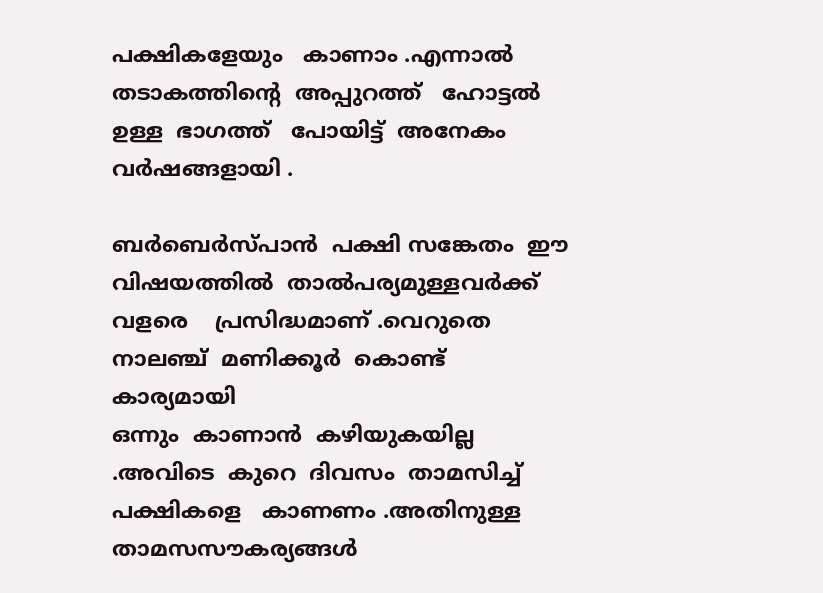പക്ഷികളേയും   കാണാം .എന്നാൽ  തടാകത്തിന്റെ  അപ്പുറത്ത്   ഹോട്ടൽ
ഉള്ള  ഭാഗത്ത്‌   പോയിട്ട്  അനേകം  വർഷങ്ങളായി .

ബർബെർസ്പാൻ  പക്ഷി സങ്കേതം  ഈ  വിഷയത്തിൽ  താൽപര്യമുള്ളവർക്ക്
വളരെ    പ്രസിദ്ധമാണ് .വെറുതെ  നാലഞ്ച്  മണിക്കൂർ  കൊണ്ട്  കാര്യമായി
ഒന്നും  കാണാൻ  കഴിയുകയില്ല .അവിടെ  കുറെ  ദിവസം  താമസിച്ച്
പക്ഷികളെ   കാണണം .അതിനുള്ള   താമസസൗകര്യങ്ങൾ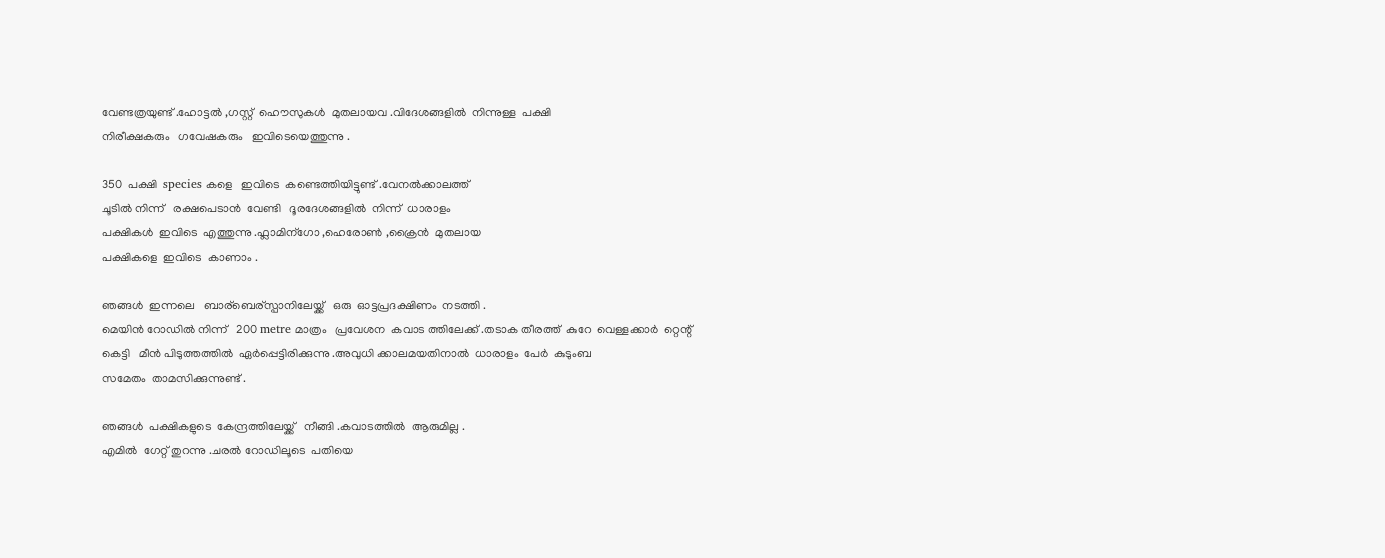വേണ്ടത്രയുണ്ട് .ഹോട്ടൽ ,ഗസ്റ്റ്  ഹൌസുകൾ  മുതലായവ .വിദേശങ്ങളിൽ  നിന്നുള്ള  പക്ഷി
നിരീക്ഷകരും   ഗവേഷകരും   ഇവിടെയെത്തുന്നു .

350  പക്ഷി  species കളെ   ഇവിടെ  കണ്ടെത്തിയിട്ടുണ്ട് .വേനൽക്കാലത്ത്
ചൂടിൽ നിന്ന്   രക്ഷപെടാൻ  വേണ്ടി   ദൂരദേശങ്ങളിൽ  നിന്ന്  ധാരാളം
പക്ഷികൾ  ഇവിടെ  എത്തുന്നു .ഫ്ലാമിന്ഗോ ,ഹെരോണ്‍ ,ക്രൈൻ  മുതലായ
പക്ഷികളെ  ഇവിടെ  കാണാം .

ഞങ്ങൾ  ഇന്നലെ   ബാര്ബെര്സ്പാനിലേയ്ക്ക്   ഒരു  ഓട്ടപ്രദക്ഷിണം  നടത്തി .
മെയിൻ റോഡിൽ നിന്ന്   200 metre മാത്രം   പ്രവേശന  കവാട ത്തിലേക്ക് .തടാക തീരത്ത്  കുറേ  വെള്ളക്കാർ  റ്റെന്റ് കെട്ടി   മീൻ പിടുത്തത്തിൽ  ഏർപ്പെട്ടിരിക്കുന്നു .അവുധി ക്കാലമയതിനാൽ  ധാരാളം  പേർ  കുടുംബ
സമേതം  താമസിക്കുന്നുണ്ട് .

ഞങ്ങൾ  പക്ഷികളുടെ  കേന്ദ്രത്തിലേയ്ക്ക്   നീങ്ങി .കവാടത്തിൽ  ആരുമില്ല .
എമിൽ  ഗേറ്റ് തുറന്നു .ചരൽ റോഡിലൂടെ  പതിയെ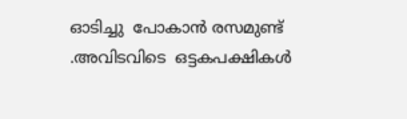ഓടിച്ചു  പോകാൻ രസമുണ്ട് .അവിടവിടെ  ഒട്ടകപക്ഷികൾ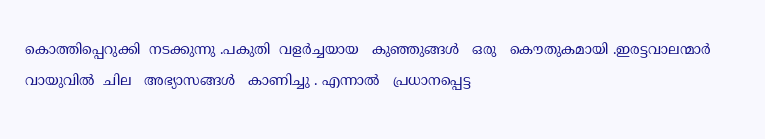കൊത്തിപ്പെറുക്കി  നടക്കുന്നു .പകുതി  വളർച്ചയായ   കുഞ്ഞുങ്ങൾ   ഒരു   കൌതുകമായി .ഇരട്ടവാലന്മാർ  വായുവിൽ  ചില   അഭ്യാസങ്ങൾ   കാണിച്ചു . എന്നാൽ   പ്രധാനപ്പെട്ട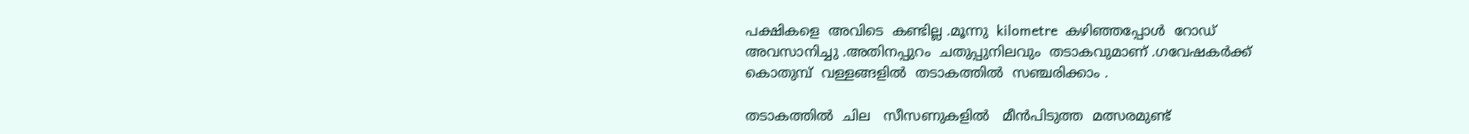പക്ഷികളെ  അവിടെ  കണ്ടില്ല .മൂന്നു  kilometre  കഴിഞ്ഞപ്പോൾ  റോഡ്‌
അവസാനിച്ചു .അതിനപ്പുറം  ചതുപ്പുനിലവും  തടാകവുമാണ് .ഗവേഷകർക്ക്‌
കൊതുമ്പ്  വള്ളങ്ങളിൽ  തടാകത്തിൽ  സഞ്ചരിക്കാം .

തടാകത്തിൽ  ചില   സീസണുകളിൽ   മീൻപിടുത്ത  മത്സരമുണ്ട്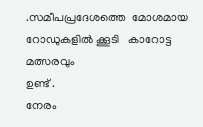.സമീപപ്രദേശത്തെ  മോശമായ  റോഡുകളിൽ ക്കൂടി   കാറോട്ട മത്സരവും
ഉണ്ട് .
നേരം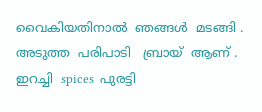വൈകിയതിനാൽ  ഞങ്ങൾ  മടങ്ങി . അടുത്ത  പരിപാടി   ബ്രായ്  ആണ് .
ഇറച്ചി  spices  പുരട്ടി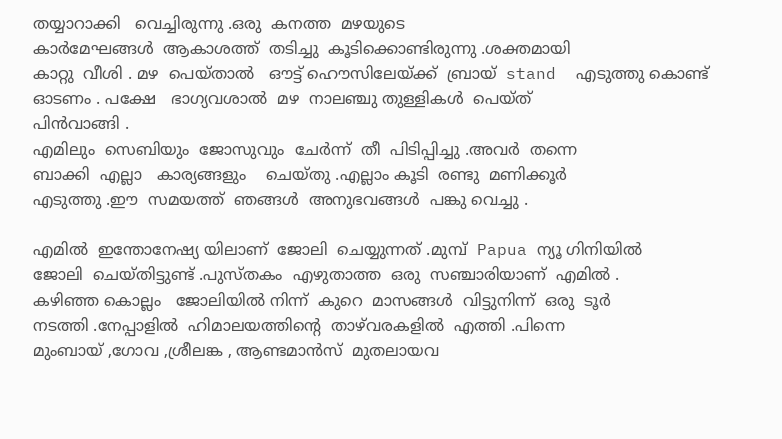തയ്യാറാക്കി   വെച്ചിരുന്നു .ഒരു  കനത്ത  മഴയുടെ
കാർമേഘങ്ങൾ  ആകാശത്ത്  തടിച്ചു  കൂടിക്കൊണ്ടിരുന്നു .ശക്തമായി
കാറ്റു  വീശി . മഴ  പെയ്താൽ   ഔട്ട്‌ ഹൌസിലേയ്ക്ക്  ബ്രായ്  stand  എടുത്തു കൊണ്ട്  ഓടണം . പക്ഷേ   ഭാഗ്യവശാൽ  മഴ  നാലഞ്ചു തുള്ളികൾ  പെയ്ത്
പിൻവാങ്ങി .
എമിലും  സെബിയും  ജോസുവും  ചേർന്ന്  തീ  പിടിപ്പിച്ചു .അവർ  തന്നെ
ബാക്കി  എല്ലാ   കാര്യങ്ങളും    ചെയ്തു .എല്ലാം കൂടി  രണ്ടു  മണിക്കൂർ
എടുത്തു .ഈ  സമയത്ത്  ഞങ്ങൾ  അനുഭവങ്ങൾ  പങ്കു വെച്ചു .

എമിൽ  ഇന്തോനേഷ്യ യിലാണ്  ജോലി  ചെയ്യുന്നത് .മുമ്പ്  Papua ന്യൂ ഗിനിയിൽ
ജോലി  ചെയ്തിട്ടുണ്ട് .പുസ്തകം  എഴുതാത്ത  ഒരു  സഞ്ചാരിയാണ്  എമിൽ .
കഴിഞ്ഞ കൊല്ലം   ജോലിയിൽ നിന്ന്  കുറെ  മാസങ്ങൾ  വിട്ടുനിന്ന്  ഒരു  ടൂർ
നടത്തി .നേപ്പാളിൽ  ഹിമാലയത്തിന്റെ  താഴ്‌വരകളിൽ  എത്തി .പിന്നെ
മുംബായ് ,ഗോവ ,ശ്രീലങ്ക , ആണ്ടമാൻസ്  മുതലായവ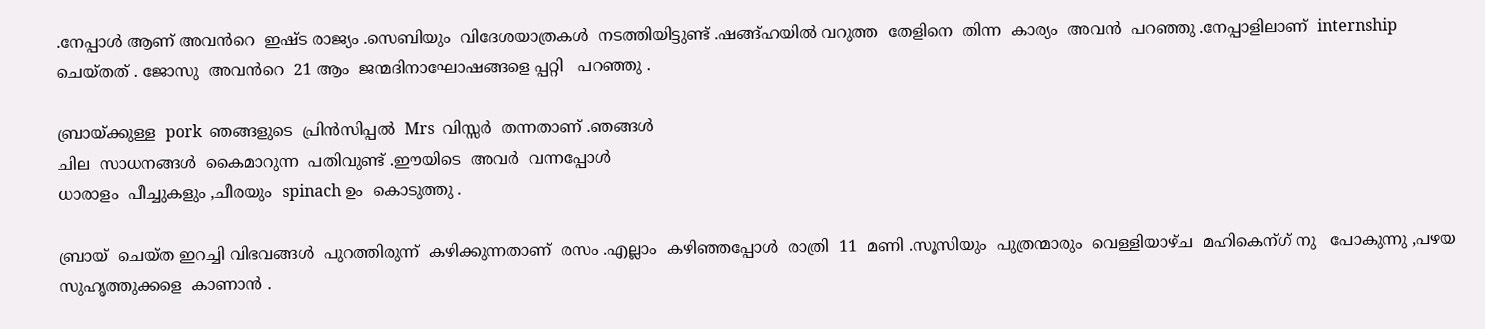.നേപ്പാൾ ആണ് അവൻറെ  ഇഷ്ട രാജ്യം .സെബിയും  വിദേശയാത്രകൾ  നടത്തിയിട്ടുണ്ട് .ഷങ്ങ്ഹയിൽ വറുത്ത  തേളിനെ  തിന്ന  കാര്യം  അവൻ  പറഞ്ഞു .നേപ്പാളിലാണ്  internship  ചെയ്തത് . ജോസു  അവൻറെ  21 ആം  ജന്മദിനാഘോഷങ്ങളെ പ്പറ്റി   പറഞ്ഞു .

ബ്രായ്ക്കുള്ള  pork  ഞങ്ങളുടെ  പ്രിൻസിപ്പൽ  Mrs  വിസ്സർ  തന്നതാണ് .ഞങ്ങൾ
ചില  സാധനങ്ങൾ  കൈമാറുന്ന  പതിവുണ്ട് .ഈയിടെ  അവർ  വന്നപ്പോൾ
ധാരാളം  പീച്ചുകളും ,ചീരയും  spinach ഉം  കൊടുത്തു .

ബ്രായ്  ചെയ്ത ഇറച്ചി വിഭവങ്ങൾ  പുറത്തിരുന്ന്  കഴിക്കുന്നതാണ്  രസം .എല്ലാം  കഴിഞ്ഞപ്പോൾ  രാത്രി  11  മണി .സൂസിയും  പുത്രന്മാരും  വെള്ളിയാഴ്ച  മഹികെന്ഗ് നു   പോകുന്നു ,പഴയ  സുഹൃത്തുക്കളെ  കാണാൻ .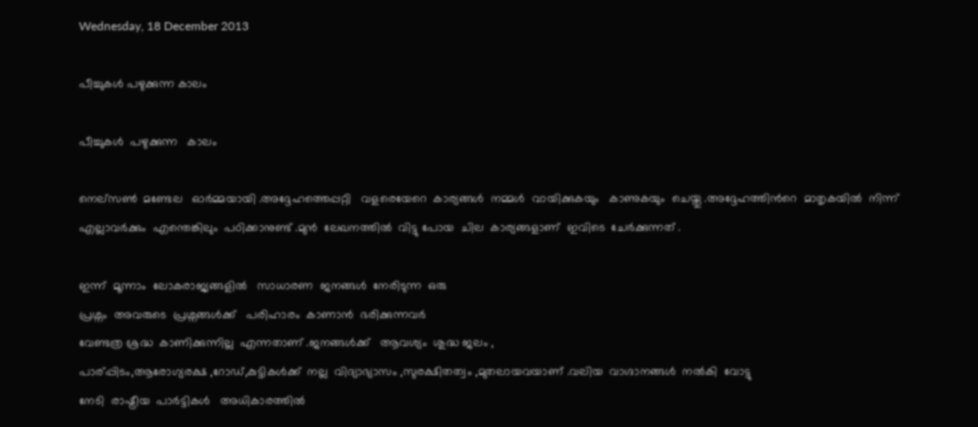Wednesday, 18 December 2013

പീച്ചുകൾ പഴുക്കുന്ന കാലം

പീച്ചുകൾ  പഴുക്കുന്ന   കാലം

നെല്സണ്‍  മണ്ടേല   ഓർമ്മയായി .അദ്ദേഹത്തെപ്പറ്റി   വളരെയേറെ  കാര്യങ്ങൾ  നമ്മൾ  വായിക്കുകയും   കാണുകയും  ചെയ്തു .അദ്ദേഹത്തിൻറെ  മാതൃകയിൽ  നിന്ന്  എല്ലാവർക്കും  എന്തെങ്കിലും  പഠിക്കാനുണ്ട് .മുൻ  ലേഖനത്തിൽ  വിട്ടു പോയ  ചില  കാര്യങ്ങളാണ്‌  ഇവിടെ  ചേർക്കുന്നത് .

ഇന്ന്  മൂന്നാം  ലോകരാജ്യങ്ങളിൽ   സാധാരണ  ജനങ്ങൾ  നേരിടുന്ന  ഒരു
പ്രശ്നം  അവരുടെ  പ്രശ്നങ്ങൾക്ക്   പരിഹാരം  കാണാൻ  ഭരിക്കുന്നവർ
വേണ്ടത്ര ശ്രദ്ധ  കാണിക്കുന്നില്ല  എന്നതാണ് .ജനങ്ങൾക്ക്‌   ആവശ്യം  ശുദ്ധ ജലം ,
പാര്പ്പിടം,ആരോഗ്യരക്ഷ ,റോഡ്‌,കുട്ടികൾക്ക്  നല്ല  വിദ്യാഭ്യാസം ,സുരക്ഷിതത്വം ,മുതലായവയാണ് .വലിയ  വാഗ്ദാനങ്ങൾ  നൽകി  വോട്ടു
നേടി  രാഷ്ട്രീയ  പാർട്ടികൾ   അധികാരത്തിൽ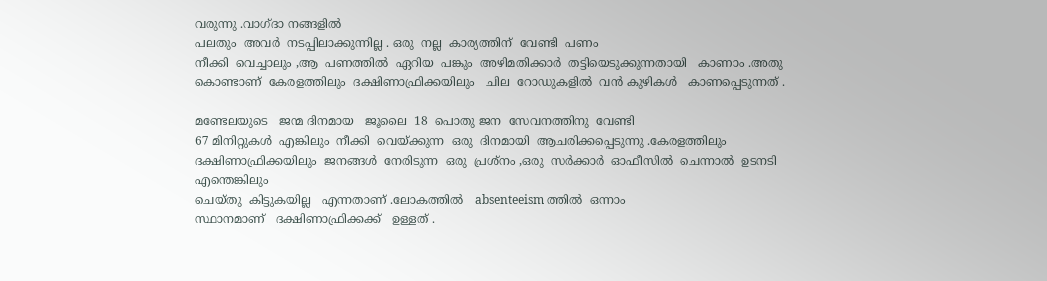വരുന്നു .വാഗ്ദാ നങ്ങളിൽ
പലതും  അവർ  നടപ്പിലാക്കുന്നില്ല . ഒരു  നല്ല  കാര്യത്തിന്  വേണ്ടി  പണം
നീക്കി  വെച്ചാലും ,ആ  പണത്തിൽ  ഏറിയ  പങ്കും  അഴിമതിക്കാർ  തട്ടിയെടുക്കുന്നതായി   കാണാം .അതു  കൊണ്ടാണ്  കേരളത്തിലും  ദക്ഷിണാഫ്രിക്കയിലും   ചില  റോഡുകളിൽ  വൻ കുഴികൾ   കാണപ്പെടുന്നത് .

മണ്ടേലയുടെ   ജന്മ ദിനമായ   ജൂലൈ  18  പൊതു ജന  സേവനത്തിനു  വേണ്ടി
67 മിനിറ്റുകൾ  എങ്കിലും  നീക്കി  വെയ്ക്കുന്ന  ഒരു  ദിനമായി  ആചരിക്കപ്പെടുന്നു .കേരളത്തിലും  ദക്ഷിണാഫ്രിക്കയിലും  ജനങ്ങൾ  നേരിടുന്ന  ഒരു  പ്രശ്നം ,ഒരു  സർക്കാർ  ഓഫീസിൽ  ചെന്നാൽ  ഉടനടി  എന്തെങ്കിലും
ചെയ്തു  കിട്ടുകയില്ല   എന്നതാണ് .ലോകത്തിൽ   absenteeism ത്തിൽ  ഒന്നാം
സ്ഥാനമാണ്   ദക്ഷിണാഫ്രിക്കക്ക്   ഉള്ളത് .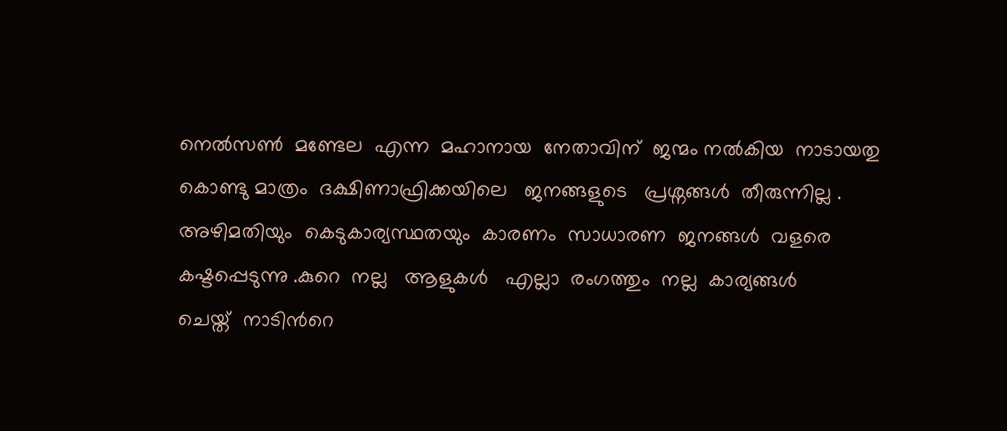നെൽസണ്‍  മണ്ടേല  എന്ന  മഹാനായ  നേതാവിന്  ജന്മം നൽകിയ  നാടായതു
കൊണ്ടു മാത്രം  ദക്ഷിണാഫ്രിക്കയിലെ   ജനങ്ങളുടെ   പ്രശ്നങ്ങൾ  തീരുന്നില്ല .
അഴിമതിയും  കെടുകാര്യസ്ഥതയും  കാരണം  സാധാരണ  ജനങ്ങൾ  വളരെ
കഷ്ടപ്പെടുന്നു .കുറെ  നല്ല   ആളുകൾ   എല്ലാ  രംഗത്തും  നല്ല  കാര്യങ്ങൾ
ചെയ്ത്  നാടിൻറെ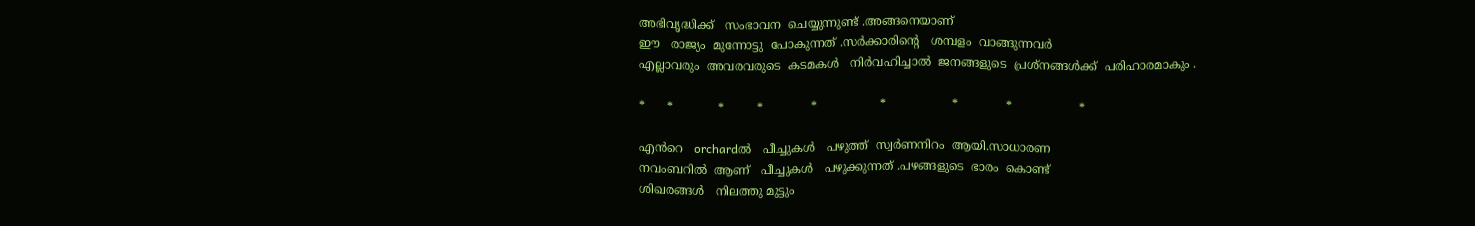അഭിവൃദ്ധിക്ക്   സംഭാവന  ചെയ്യുന്നുണ്ട് .അങ്ങനെയാണ്
ഈ   രാജ്യം  മുന്നോട്ടു  പോകുന്നത് .സർക്കാരിന്റെ   ശമ്പളം  വാങ്ങുന്നവർ
എല്ലാവരും  അവരവരുടെ  കടമകൾ   നിർവഹിച്ചാൽ  ജനങ്ങളുടെ  പ്രശ്നങ്ങൾക്ക്  പരിഹാരമാകും .

*      *            *         *             *                 *                  *             *                  *

എൻറെ   orchardൽ   പീച്ചുകൾ   പഴുത്ത്  സ്വർണനിറം  ആയി.സാധാരണ
നവംബറിൽ  ആണ്   പീച്ചുകൾ   പഴുക്കുന്നത് .പഴങ്ങളുടെ  ഭാരം  കൊണ്ട്
ശിഖരങ്ങൾ   നിലത്തു മുട്ടും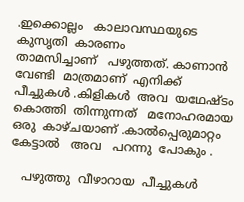.ഇക്കൊല്ലം   കാലാവസ്ഥയുടെ  കുസൃതി  കാരണം
താമസിച്ചാണ്   പഴുത്തത്. കാണാൻ  വേണ്ടി  മാത്രമാണ്  എനിക്ക്  പീച്ചുകൾ .കിളികൾ  അവ  യഥേഷ്ടം  കൊത്തി  തിന്നുന്നത്   മനോഹരമായ  ഒരു  കാഴ്ചയാണ് .കാൽപ്പെരുമാറ്റം   കേട്ടാൽ   അവ   പറന്നു  പോകും .

   പഴുത്തു  വീഴാറായ  പീച്ചുകൾ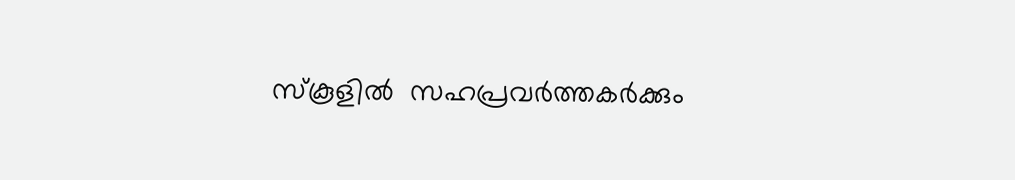സ്കൂളിൽ  സഹപ്രവർത്തകർക്കും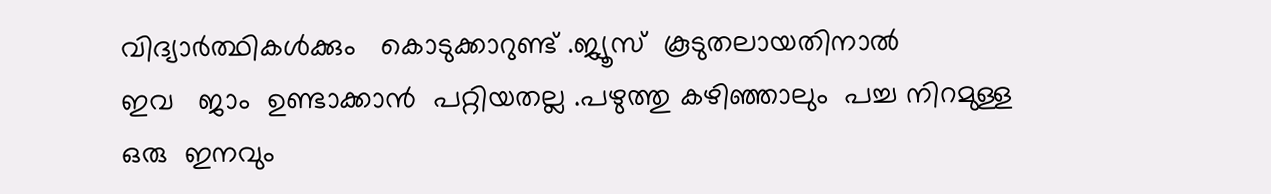വിദ്യാർത്ഥികൾക്കും   കൊടുക്കാറുണ്ട് .ജ്യൂസ്‌  കൂടുതലായതിനാൽ
ഇവ   ജാം  ഉണ്ടാക്കാൻ  പറ്റിയതല്ല .പഴുത്തു കഴിഞ്ഞാലും  പച്ച നിറമുള്ള
ഒരു  ഇനവും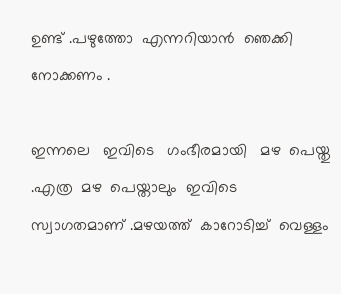ഉണ്ട് .പഴുത്തോ  എന്നറിയാൻ  ഞെക്കി  നോക്കണം .

ഇന്നലെ   ഇവിടെ   ഗംഭീരമായി   മഴ  പെയ്തു .എത്ര  മഴ  പെയ്താലും  ഇവിടെ
സ്വാഗതമാണ് .മഴയത്ത്  കാറോടിച്ച്  വെള്ളം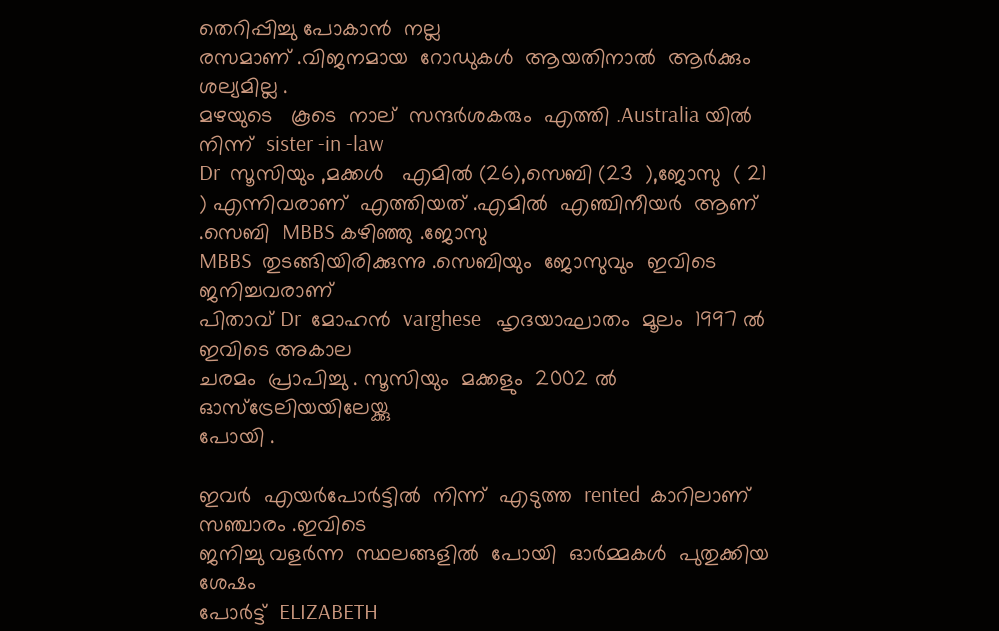തെറിപ്പിച്ചു പോകാൻ  നല്ല
രസമാണ് .വിജനമായ  റോഡുകൾ  ആയതിനാൽ  ആർക്കും   ശല്യമില്ല .
മഴയുടെ   കൂടെ  നാല്  സന്ദർശകരും  എത്തി .Australia യിൽ  നിന്ന്  sister -in -law
Dr  സൂസിയും ,മക്കൾ   എമിൽ (26),സെബി (23  ),ജോസു  ( 21 ) എന്നിവരാണ്‌  എത്തിയത് .എമിൽ  എഞ്ചിനീയർ  ആണ് .സെബി  MBBS കഴിഞ്ഞു .ജോസു
MBBS  തുടങ്ങിയിരിക്കുന്നു .സെബിയും  ജോസുവും  ഇവിടെ  ജനിച്ചവരാണ്
പിതാവ് Dr  മോഹൻ  varghese   ഹൃദയാഘാതം  മൂലം  1997 ൽ  ഇവിടെ അകാല
ചരമം  പ്രാപിച്ചു . സൂസിയും  മക്കളും  2002 ൽ  ഓസ്ട്രേലിയയിലേയ്ക്കു
പോയി .

ഇവർ  എയർപോർട്ടിൽ  നിന്ന്  എടുത്ത  rented  കാറിലാണ്   സഞ്ചാരം .ഇവിടെ
ജനിച്ചു വളർന്ന  സ്ഥലങ്ങളിൽ  പോയി  ഓർമ്മകൾ  പുതുക്കിയ  ശേഷം
പോർട്ട്‌  ELIZABETH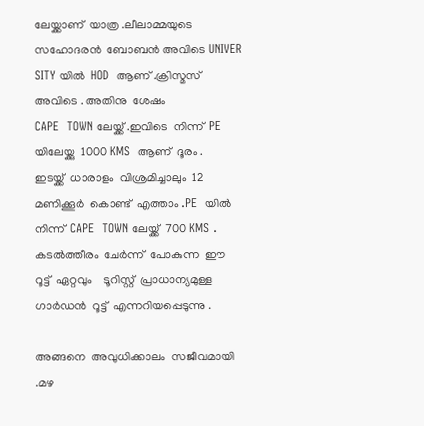ലേയ്ക്കാണ്  യാത്ര .ലീലാമ്മയുടെ  സഹോദരൻ  ബോബൻ അവിടെ UNIVER SITY യിൽ  HOD  ആണ് .ക്രിസ്മസ്   അവിടെ . അതിനു  ശേഷം
CAPE  TOWN ലേയ്ക്ക് .ഇവിടെ  നിന്ന്  PE  യിലേയ്ക്കു  1000 KMS  ആണ്  ദൂരം .
ഇടയ്ക്ക്  ധാരാളം  വിശ്രമിച്ചാലും  12  മണിക്കൂർ  കൊണ്ട്  എത്താം .PE  യിൽ
നിന്ന്  CAPE  TOWN ലേയ്ക്ക്  700 KMS . കടൽത്തീരം  ചേർന്ന്  പോകുന്ന  ഈ
റൂട്ട്  ഏറ്റവും    ടൂറിസ്റ്റ്  പ്രാധാന്യമുള്ള   ഗാർഡൻ  റൂട്ട്  എന്നറിയപ്പെടുന്നു .

അങ്ങനെ  അവുധിക്കാലം  സജീവമായി .മഴ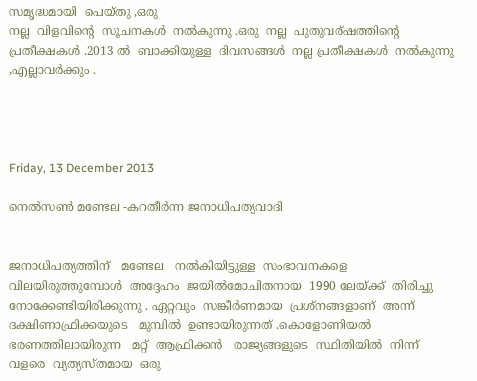സമൃദ്ധമായി  പെയ്തു ,ഒരു
നല്ല  വിളവിന്റെ  സൂചനകൾ  നൽകുന്നു .ഒരു  നല്ല  പുതുവര്ഷത്തിന്റെ  പ്രതീക്ഷകൾ .2013 ൽ  ബാക്കിയുള്ള  ദിവസങ്ങൾ  നല്ല പ്രതീക്ഷകൾ  നൽകുന്നു ,എല്ലാവർക്കും .




Friday, 13 December 2013

നെൽസണ്‍ മണ്ടേല -കറതീർന്ന ജനാധിപത്യവാദി


ജനാധിപത്യത്തിന്   മണ്ടേല   നൽകിയിട്ടുള്ള  സംഭാവനകളെ  വിലയിരുത്തുമ്പോൾ  അദ്ദേഹം  ജയിൽമോചിതനായ  1990 ലേയ്ക്ക്  തിരിച്ചു
നോക്കേണ്ടിയിരിക്കുന്നു . ഏറ്റവും  സങ്കീർണമായ  പ്രശ്നങ്ങളാണ്  അന്ന്
ദക്ഷിണാഫ്രിക്കയുടെ   മുമ്പിൽ  ഉണ്ടായിരുന്നത് .കൊളോണിയൽ   ഭരണത്തിലായിരുന്ന   മറ്റ്  ആഫ്രിക്കൻ   രാജ്യങ്ങളുടെ  സ്ഥിതിയിൽ  നിന്ന്
വളരെ  വ്യത്യസ്തമായ  ഒരു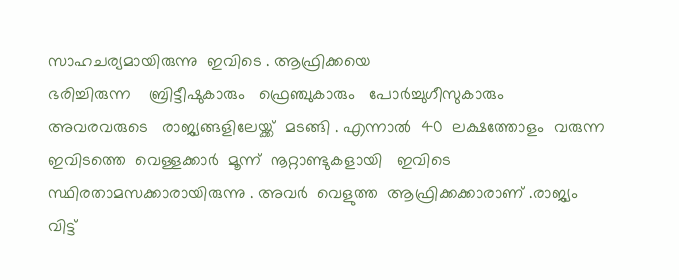സാഹചര്യമായിരുന്നു  ഇവിടെ . ആഫ്രിക്കയെ
ഭരിച്ചിരുന്ന    ബ്രിട്ടീഷുകാരും   ഫ്രെഞ്ചുകാരും   പോർച്ചുഗീസുകാരും  അവരവരുടെ   രാജ്യങ്ങളിലേയ്ക്ക്  മടങ്ങി . എന്നാൽ  40  ലക്ഷത്തോളം  വരുന്ന  ഇവിടത്തെ  വെള്ളക്കാർ  മൂന്ന്  നൂറ്റാണ്ടുകളായി   ഇവിടെ  സ്ഥിരതാമസക്കാരായിരുന്നു . അവർ  വെളുത്ത  ആഫ്രിക്കക്കാരാണ് .രാജ്യം വിട്ട്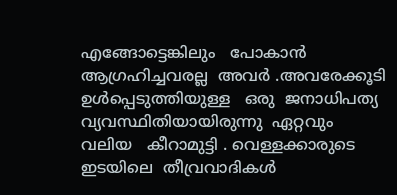എങ്ങോട്ടെങ്കിലും   പോകാൻ  ആഗ്രഹിച്ചവരല്ല  അവർ .അവരേക്കൂടി
ഉൾപ്പെടുത്തിയുള്ള   ഒരു  ജനാധിപത്യ വ്യവസ്ഥിതിയായിരുന്നു  ഏറ്റവും
വലിയ   കീറാമുട്ടി . വെള്ളക്കാരുടെ  ഇടയിലെ  തീവ്രവാദികൾ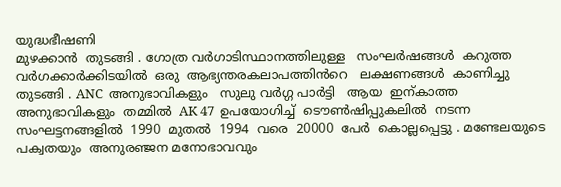യുദ്ധഭീഷണി
മുഴക്കാൻ  തുടങ്ങി . ഗോത്ര വർഗാടിസ്ഥാനത്തിലുള്ള   സംഘർഷങ്ങൾ  കറുത്ത
വർഗക്കാർക്കിടയിൽ  ഒരു  ആഭ്യന്തരകലാപത്തിൻറെ   ലക്ഷണങ്ങൾ  കാണിച്ചു  തുടങ്ങി . ANC  അനുഭാവികളും   സുലു വർഗ്ഗ പാർട്ടി   ആയ  ഇന്കാത്ത  അനുഭാവികളും  തമ്മിൽ  AK 47  ഉപയോഗിച്ച്  ടൌണ്‍ഷിപ്പുകലിൽ  നടന്ന   സംഘട്ടനങ്ങളിൽ  1990  മുതൽ  1994  വരെ  20000  പേർ  കൊല്ലപ്പെട്ടു . മണ്ടേലയുടെ   പക്വതയും  അനുരഞ്ജന മനോഭാവവും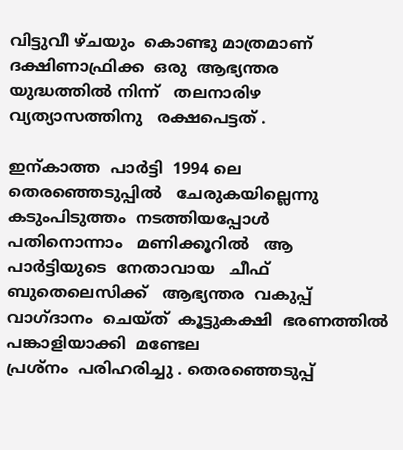വിട്ടുവീ ഴ്ചയും  കൊണ്ടു മാത്രമാണ്   ദക്ഷിണാഫ്രിക്ക  ഒരു  ആഭ്യന്തര
യുദ്ധത്തിൽ നിന്ന്   തലനാരിഴ   വ്യത്യാസത്തിനു   രക്ഷപെട്ടത് .

ഇന്കാത്ത  പാർട്ടി  1994 ലെ  തെരഞ്ഞെടുപ്പിൽ   ചേരുകയില്ലെന്നു  കടുംപിടുത്തം  നടത്തിയപ്പോൾ   പതിനൊന്നാം   മണിക്കൂറിൽ   ആ  പാർട്ടിയുടെ  നേതാവായ   ചീഫ്   ബുതെലെസിക്ക്   ആഭ്യന്തര  വകുപ്പ്
വാഗ്ദാനം  ചെയ്ത്  കൂട്ടുകക്ഷി  ഭരണത്തിൽ  പങ്കാളിയാക്കി  മണ്ടേല
പ്രശ്നം  പരിഹരിച്ചു . തെരഞ്ഞെടുപ്പ്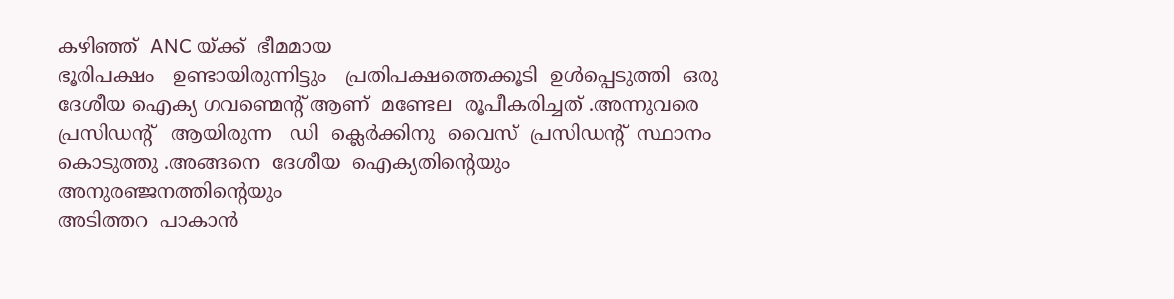കഴിഞ്ഞ്  ANC യ്ക്ക്  ഭീമമായ
ഭൂരിപക്ഷം   ഉണ്ടായിരുന്നിട്ടും   പ്രതിപക്ഷത്തെക്കൂടി  ഉൾപ്പെടുത്തി  ഒരു
ദേശീയ ഐക്യ ഗവണ്മെന്റ് ആണ്  മണ്ടേല  രൂപീകരിച്ചത് .അന്നുവരെ
പ്രസിഡന്റ്‌   ആയിരുന്ന   ഡി  ക്ലെർക്കിനു  വൈസ്  പ്രസിഡന്റ്  സ്ഥാനം
കൊടുത്തു .അങ്ങനെ  ദേശീയ  ഐക്യതിന്റെയും  അനുരഞ്ജനത്തിന്റെയും
അടിത്തറ  പാകാൻ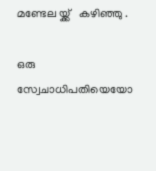മണ്ടേല യ്ക്ക്   കഴിഞ്ഞു .

ഒരു  സ്വേചാധിപതിയെയോ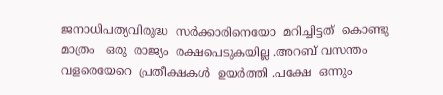ജനാധിപത്യവിരുദ്ധ  സർക്കാരിനെയോ  മറിച്ചിട്ടത്  കൊണ്ടു മാത്രം   ഒരു  രാജ്യം  രക്ഷപെടുകയില്ല .അറബ് വസന്തം
വളരെയേറെ  പ്രതീക്ഷകൾ  ഉയർത്തി .പക്ഷേ  ഒന്നും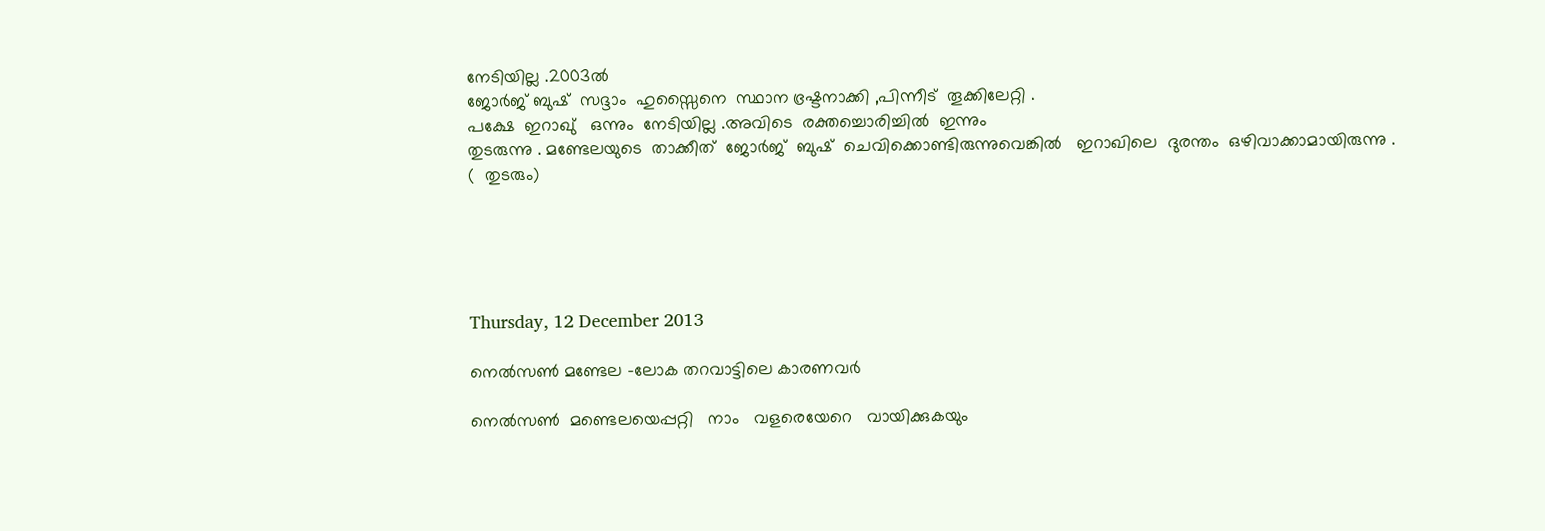നേടിയില്ല .2003ൽ
ജോർജ് ബുഷ്‌  സദ്ദാം  ഹുസ്സൈനെ  സ്ഥാന ഭ്രഷ്ടനാക്കി ,പിന്നീട്  തൂക്കിലേറ്റി .
പക്ഷേ  ഇറാഖു്   ഒന്നും  നേടിയില്ല .അവിടെ  രക്തച്ചൊരിച്ചിൽ  ഇന്നും
തുടരുന്നു . മണ്ടേലയുടെ  താക്കീത്  ജോർജ്  ബുഷ്‌  ചെവിക്കൊണ്ടിരുന്നുവെങ്കിൽ   ഇറാഖിലെ  ദുരന്തം  ഒഴിവാക്കാമായിരുന്നു .
(  തുടരും)





Thursday, 12 December 2013

നെൽസണ്‍ മണ്ടേല -ലോക തറവാട്ടിലെ കാരണവർ

നെൽസണ്‍  മണ്ടെലയെപ്പറ്റി   നാം   വളരെയേറെ   വായിക്കുകയും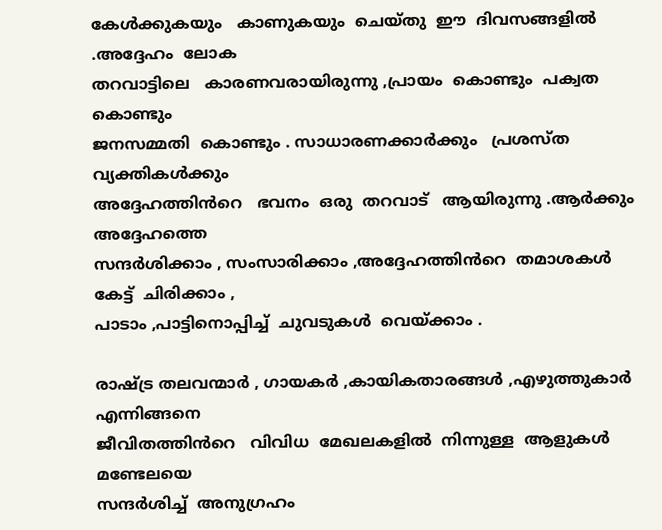കേൾക്കുകയും   കാണുകയും  ചെയ്തു  ഈ  ദിവസങ്ങളിൽ .അദ്ദേഹം  ലോക
തറവാട്ടിലെ   കാരണവരായിരുന്നു ,പ്രായം  കൊണ്ടും  പക്വത  കൊണ്ടും
ജനസമ്മതി  കൊണ്ടും . സാധാരണക്കാർക്കും   പ്രശസ്ത  വ്യക്തികൾക്കും
അദ്ദേഹത്തിൻറെ   ഭവനം  ഒരു  തറവാട്   ആയിരുന്നു .ആർക്കും  അദ്ദേഹത്തെ
സന്ദർശിക്കാം , സംസാരിക്കാം ,അദ്ദേഹത്തിൻറെ  തമാശകൾ  കേട്ട്  ചിരിക്കാം ,
പാടാം ,പാട്ടിനൊപ്പിച്ച്  ചുവടുകൾ  വെയ്ക്കാം .

രാഷ്ട്ര തലവന്മാർ , ഗായകർ ,കായികതാരങ്ങൾ ,എഴുത്തുകാർ  എന്നിങ്ങനെ
ജീവിതത്തിൻറെ   വിവിധ  മേഖലകളിൽ  നിന്നുള്ള  ആളുകൾ  മണ്ടേലയെ
സന്ദർശിച്ച്  അനുഗ്രഹം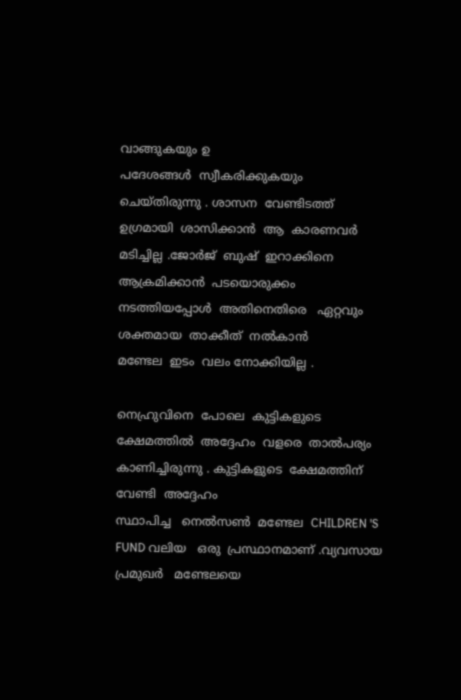വാങ്ങുകയും ഉ
പദേശങ്ങൾ  സ്വീകരിക്കുകയും
ചെയ്തിരുന്നു . ശാസന  വേണ്ടിടത്ത്  ഉഗ്രമായി  ശാസിക്കാൻ  ആ  കാരണവർ
മടിച്ചില്ല .ജോർജ്  ബുഷ്‌  ഇറാക്കിനെ  ആക്രമിക്കാൻ  പടയൊരുക്കം  നടത്തിയപ്പോൾ  അതിനെതിരെ   ഏറ്റവും  ശക്തമായ  താക്കീത്  നൽകാൻ
മണ്ടേല  ഇടം  വലം നോക്കിയില്ല .

നെഹ്രുവിനെ  പോലെ  കുട്ടികളുടെ  ക്ഷേമത്തിൽ  അദ്ദേഹം  വളരെ  താൽപര്യം  കാണിച്ചിരുന്നു . കുട്ടികളുടെ  ക്ഷേമത്തിന്  വേണ്ടി  അദ്ദേഹം
സ്ഥാപിച്ച   നെൽസണ്‍  മണ്ടേല  CHILDREN 'S   FUND വലിയ   ഒരു  പ്രസ്ഥാനമാണ്‌ .വ്യവസായ പ്രമുഖർ   മണ്ടേലയെ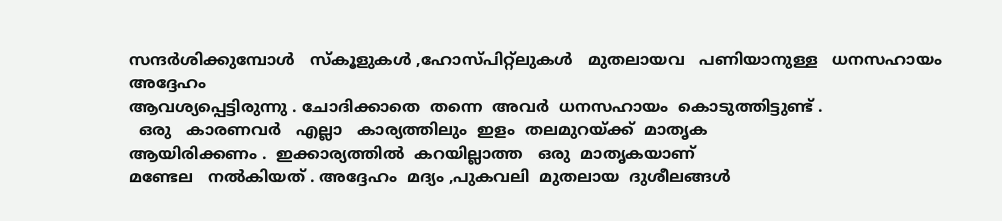സന്ദർശിക്കുമ്പോൾ   സ്കൂളുകൾ ,ഹോസ്പിറ്റ്ലുകൾ   മുതലായവ   പണിയാനുള്ള   ധനസഹായം  അദ്ദേഹം
ആവശ്യപ്പെട്ടിരുന്നു . ചോദിക്കാതെ  തന്നെ  അവർ  ധനസഹായം  കൊടുത്തിട്ടുണ്ട്‌ .
  ഒരു   കാരണവർ   എല്ലാ   കാര്യത്തിലും  ഇളം  തലമുറയ്ക്ക്  മാതൃക
ആയിരിക്കണം .  ഇക്കാര്യത്തിൽ  കറയില്ലാത്ത   ഒരു  മാതൃകയാണ്
മണ്ടേല   നൽകിയത് . അദ്ദേഹം  മദ്യം ,പുകവലി  മുതലായ  ദുശീലങ്ങൾ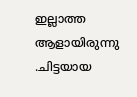ഇല്ലാത്ത   ആളായിരുന്നു .ചിട്ടയായ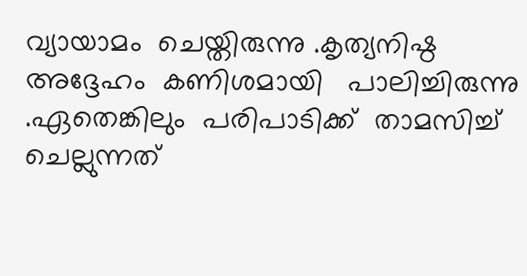വ്യായാമം  ചെയ്തിരുന്നു .കൃത്യനിഷ്ഠ
അദ്ദേഹം  കണിശമായി   പാലിച്ചിരുന്നു .ഏതെങ്കിലും  പരിപാടിക്ക്  താമസിച്ച്  ചെല്ലുന്നത്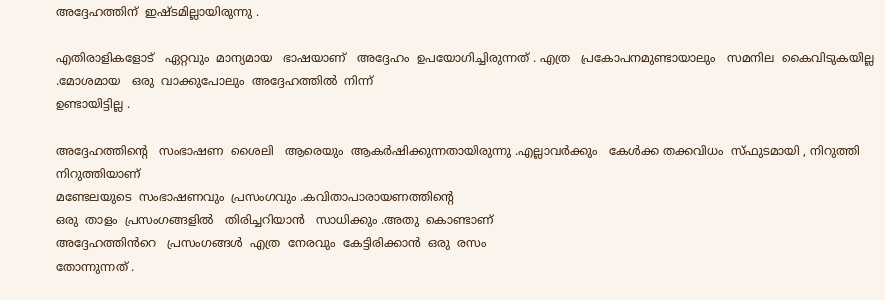അദ്ദേഹത്തിന്  ഇഷ്ടമില്ലായിരുന്നു .

എതിരാളികളോട്   ഏറ്റവും  മാന്യമായ   ഭാഷയാണ്   അദ്ദേഹം  ഉപയോഗിച്ചിരുന്നത് . എത്ര   പ്രകോപനമുണ്ടായാലും   സമനില  കൈവിടുകയില്ല .മോശമായ   ഒരു  വാക്കുപോലും  അദ്ദേഹത്തിൽ  നിന്ന്
ഉണ്ടായിട്ടില്ല .

അദ്ദേഹത്തിന്റെ   സംഭാഷണ  ശൈലി   ആരെയും  ആകർഷിക്കുന്നതായിരുന്നു .എല്ലാവർക്കും   കേൾക്ക തക്കവിധം  സ്ഫുടമായി , നിറുത്തി  നിറുത്തിയാണ്
മണ്ടേലയുടെ  സംഭാഷണവും  പ്രസംഗവും .കവിതാപാരായണത്തിന്റെ
ഒരു  താളം  പ്രസംഗങ്ങളിൽ   തിരിച്ചറിയാൻ   സാധിക്കും .അതു  കൊണ്ടാണ്
അദ്ദേഹത്തിൻറെ   പ്രസംഗങ്ങൾ  എത്ര  നേരവും  കേട്ടിരിക്കാൻ  ഒരു  രസം
തോന്നുന്നത് .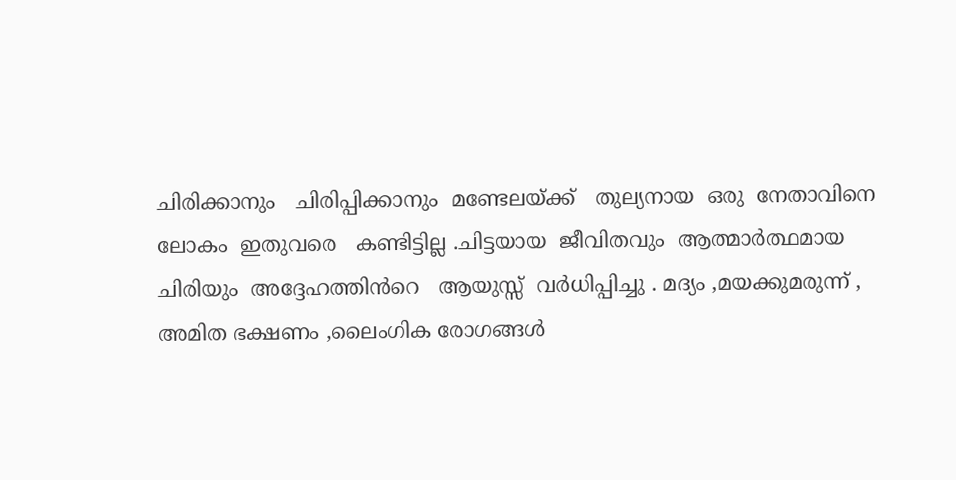ചിരിക്കാനും   ചിരിപ്പിക്കാനും  മണ്ടേലയ്ക്ക്   തുല്യനായ  ഒരു  നേതാവിനെ
ലോകം  ഇതുവരെ   കണ്ടിട്ടില്ല .ചിട്ടയായ  ജീവിതവും  ആത്മാർത്ഥമായ
ചിരിയും  അദ്ദേഹത്തിൻറെ   ആയുസ്സ്  വർധിപ്പിച്ചു . മദ്യം ,മയക്കുമരുന്ന് ,
അമിത ഭക്ഷണം ,ലൈംഗിക രോഗങ്ങൾ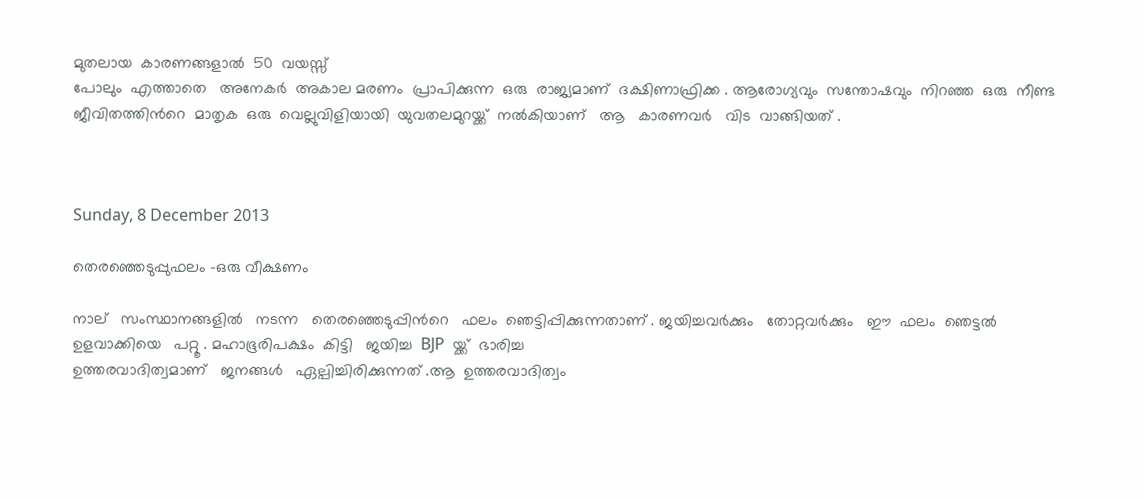മുതലായ  കാരണങ്ങളാൽ  50  വയസ്സ്
പോലും  എത്താതെ   അനേകർ  അകാല മരണം  പ്രാപിക്കുന്ന  ഒരു  രാജ്യമാണ്  ദക്ഷിണാഫ്രിക്ക . ആരോഗ്യവും  സന്തോഷവും  നിറഞ്ഞ  ഒരു  നീണ്ട  ജീവിതത്തിൻറെ  മാതൃക  ഒരു  വെല്ലുവിളിയായി  യുവതലമുറയ്ക്ക്  നൽകിയാണ്‌   ആ   കാരണവർ   വിട  വാങ്ങിയത് .



Sunday, 8 December 2013

തെരഞ്ഞെടുപ്പുഫലം -ഒരു വീക്ഷണം

നാല്   സംസ്ഥാനങ്ങളിൽ   നടന്ന   തെരഞ്ഞെടുപ്പിൻറെ   ഫലം  ഞെട്ടിപ്പിക്കുന്നതാണ് . ജയിച്ചവർക്കും   തോറ്റവർക്കും   ഈ  ഫലം  ഞെട്ടൽ
ഉളവാക്കിയെ   പറ്റൂ . മഹാഭൂരിപക്ഷം  കിട്ടി   ജയിച്ച  BJP  യ്ക്ക്  ഭാരിച്ച
ഉത്തരവാദിത്വമാണ്   ജനങ്ങൾ   ഏല്പിച്ചിരിക്കുന്നത് .ആ  ഉത്തരവാദിത്വം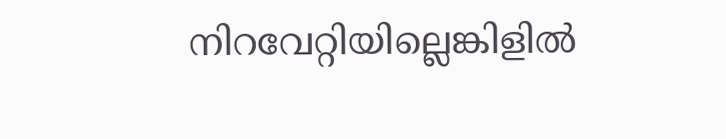നിറവേറ്റിയില്ലെങ്കിളിൽ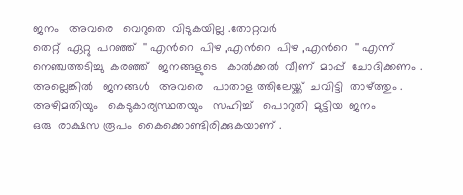ജനം   അവരെ   വെറുതെ  വിടുകയില്ല .തോറ്റവർ
തെറ്റ്  ഏറ്റു  പറഞ്ഞ്  '' എൻറെ  പിഴ ,എൻറെ  പിഴ ,എൻറെ  '' എന്ന് നെഞ്ചത്തടിച്ചു  കരഞ്ഞ്   ജനങ്ങളുടെ   കാൽക്കൽ  വീണ്  മാപ്പ്  ചോദിക്കണം .
അല്ലെങ്കിൽ   ജനങ്ങൾ   അവരെ   പാതാള ത്തിലേയ്ക്ക്  ചവിട്ടി  താഴ്ത്തും .
അഴിമതിയും   കെടുകാര്യസ്ഥതയും   സഹിച്ച്   പൊറുതി  മുട്ടിയ  ജനം
ഒരു  രാക്ഷസ രൂപം  കൈക്കൊണ്ടിരിക്കുകയാണ് .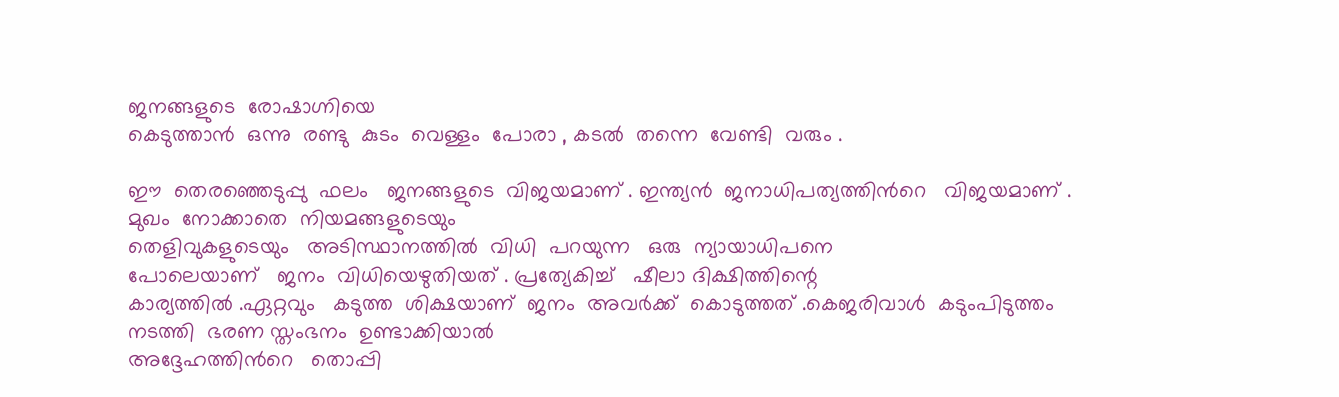ജനങ്ങളുടെ  രോഷാഗ്നിയെ
കെടുത്താൻ  ഒന്നു  രണ്ടു  കുടം  വെള്ളം  പോരാ , കടൽ  തന്നെ  വേണ്ടി  വരും .

ഈ  തെരഞ്ഞെടുപ്പു  ഫലം   ജനങ്ങളുടെ  വിജയമാണ് . ഇന്ത്യൻ  ജനാധിപത്യത്തിൻറെ   വിജയമാണ് .  മുഖം  നോക്കാതെ  നിയമങ്ങളുടെയും
തെളിവുകളുടെയും   അടിസ്ഥാനത്തിൽ  വിധി  പറയുന്ന   ഒരു  ന്യായാധിപനെ
പോലെയാണ്   ജനം  വിധിയെഴുതിയത് . പ്രത്യേകിച്ച്   ഷീലാ ദിക്ഷിത്തിന്റെ
കാര്യത്തിൽ .ഏറ്റവും   കടുത്ത  ശിക്ഷയാണ്  ജനം  അവർക്ക്  കൊടുത്തത് .കെജരിവാൾ  കടുംപിടുത്തം  നടത്തി  ഭരണ സ്തംഭനം  ഉണ്ടാക്കിയാൽ
അദ്ദേഹത്തിൻറെ   തൊപ്പി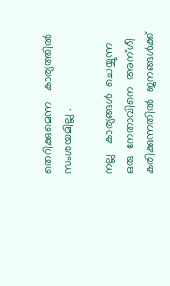തെറിക്കുമെന്ന   കാര്യത്തിൽ  സംശയമില്ല .

നല്ല   കാര്യങ്ങൾ  ചെയ്യുന്ന  ഒരു  നേതാവിനെ  അന്ഗീ കരിക്കുന്നതിൽ  ജനങ്ങൾക്ക്‌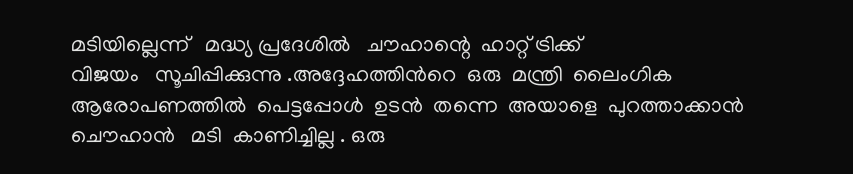മടിയില്ലെന്ന്   മദ്ധ്യ പ്രദേശിൽ   ചൗഹാന്റെ  ഹാറ്റ്‌ ട്രിക്ക്
വിജയം   സൂചിപ്പിക്കുന്നു .അദ്ദേഹത്തിൻറെ  ഒരു  മന്ത്രി  ലൈംഗിക
ആരോപണത്തിൽ  പെട്ടപ്പോൾ  ഉടൻ  തന്നെ  അയാളെ  പുറത്താക്കാൻ
ചൌഹാൻ   മടി  കാണിച്ചില്ല . ഒരു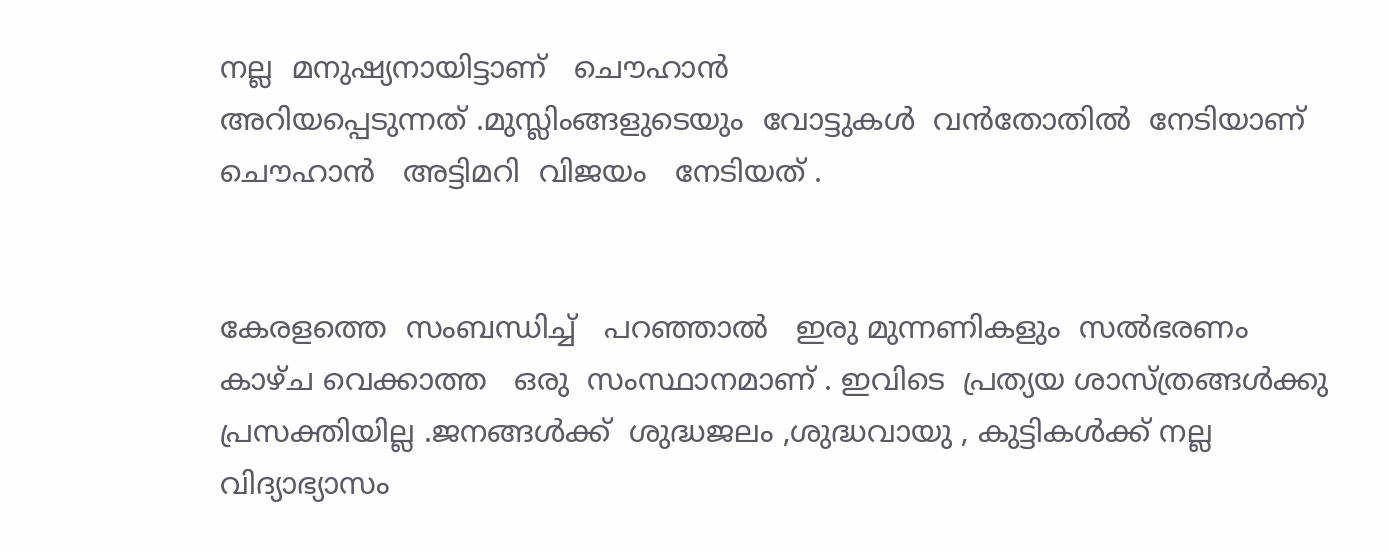നല്ല  മനുഷ്യനായിട്ടാണ്   ചൌഹാൻ
അറിയപ്പെടുന്നത് .മുസ്ലിംങ്ങളുടെയും  വോട്ടുകൾ  വൻതോതിൽ  നേടിയാണ്‌
ചൌഹാൻ   അട്ടിമറി  വിജയം   നേടിയത് .


കേരളത്തെ  സംബന്ധിച്ച്   പറഞ്ഞാൽ   ഇരു മുന്നണികളും  സൽഭരണം
കാഴ്ച വെക്കാത്ത   ഒരു  സംസ്ഥാനമാണ് . ഇവിടെ  പ്രത്യയ ശാസ്ത്രങ്ങൾക്കു
പ്രസക്തിയില്ല .ജനങ്ങൾക്ക്‌  ശുദ്ധജലം ,ശുദ്ധവായു , കുട്ടികൾക്ക് നല്ല
വിദ്യാഭ്യാസം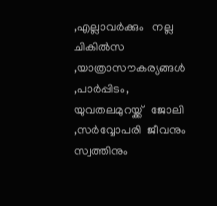,എല്ലാവർക്കും   നല്ല  ചികിൽസ ,യാത്രാസൗകര്യങ്ങൾ ,പാർപ്പിടം, യുവതലമുറയ്ക്ക്   ജോലി ,സർവ്വോപരി  ജീവനും  സ്വത്തിനും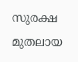സുരക്ഷ  മുതലായ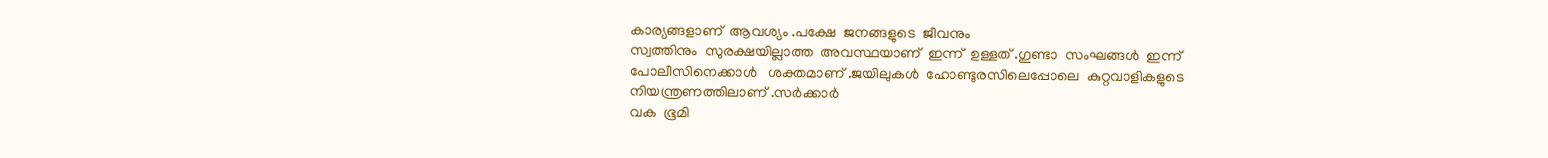കാര്യങ്ങളാണ്‌  ആവശ്യം .പക്ഷേ  ജനങ്ങളുടെ  ജീവനും
സ്വത്തിനും  സുരക്ഷയില്ലാത്ത  അവസ്ഥയാണ്‌  ഇന്ന്  ഉള്ളത് .ഗുണ്ടാ  സംഘങ്ങൾ  ഇന്ന്   പോലീസിനെക്കാൾ   ശക്തമാണ് .ജയിലുകൾ  ഹോണ്ടുരസിലെപ്പോലെ  കുറ്റവാളികളുടെ   നിയന്ത്രണത്തിലാണ് .സർക്കാർ
വക  ഭൂമി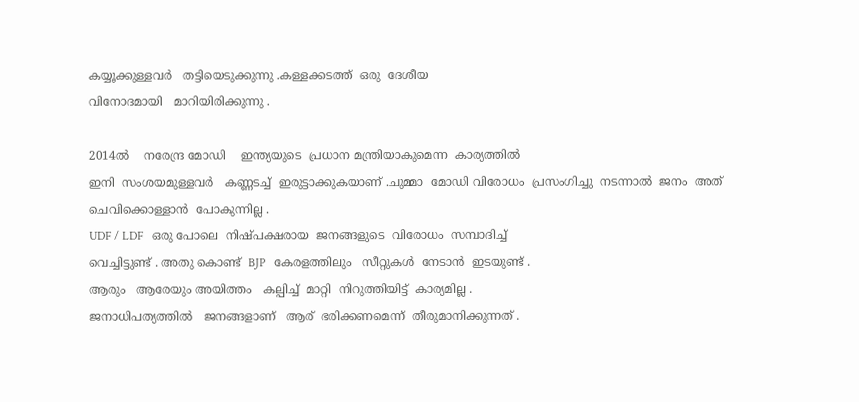കയ്യൂക്കുള്ളവർ   തട്ടിയെടുക്കുന്നു .കള്ളക്കടത്ത്  ഒരു  ദേശീയ
വിനോദമായി   മാറിയിരിക്കുന്നു .

2014ൽ    നരേന്ദ്ര മോഡി    ഇന്ത്യയുടെ  പ്രധാന മന്ത്രിയാകുമെന്ന  കാര്യത്തിൽ
ഇനി  സംശയമുള്ളവർ   കണ്ണടച്ച്  ഇരുട്ടാക്കുകയാണ് .ചുമ്മാ  മോഡി വിരോധം  പ്രസംഗിച്ചു  നടന്നാൽ  ജനം  അത്  ചെവിക്കൊള്ളാൻ  പോകുന്നില്ല .
UDF / LDF   ഒരു പോലെ  നിഷ്പക്ഷരായ  ജനങ്ങളുടെ  വിരോധം  സമ്പാദിച്ച്
വെച്ചിട്ടുണ്ട് . അതു കൊണ്ട്  BJP   കേരളത്തിലും   സീറ്റുകൾ  നേടാൻ  ഇടയുണ്ട് .
ആരും   ആരേയും അയിത്തം   കല്പിച്ച്  മാറ്റി  നിറുത്തിയിട്ട്‌  കാര്യമില്ല .
ജനാധിപത്യത്തിൽ   ജനങ്ങളാണ്   ആര്  ഭരിക്കണമെന്ന്  തീരുമാനിക്കുന്നത്‌ .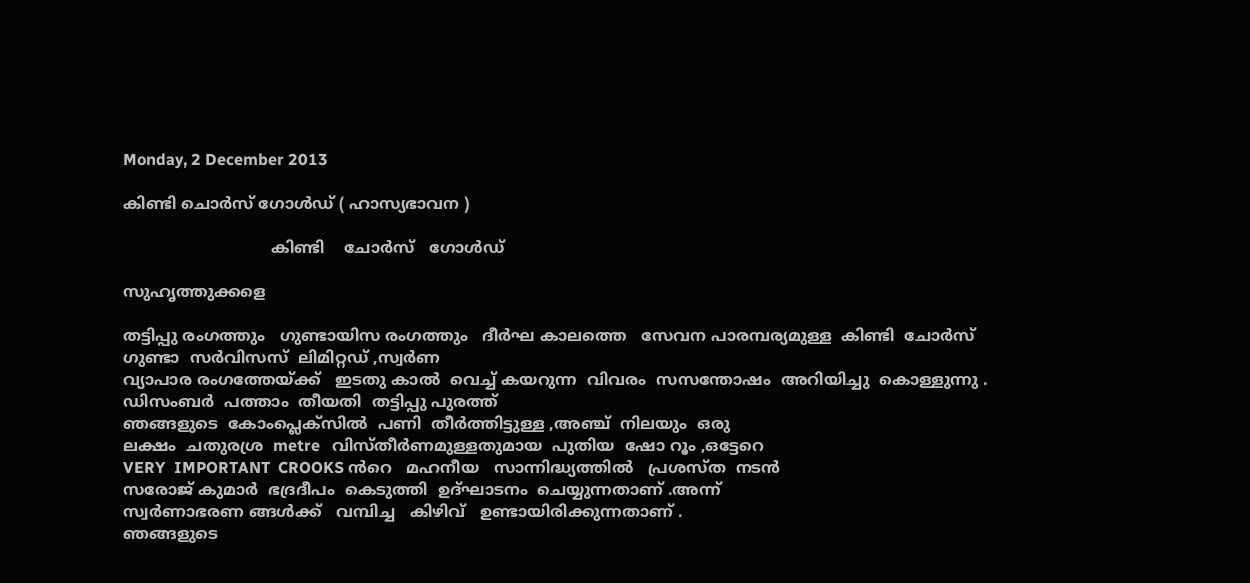Monday, 2 December 2013

കിണ്ടി ചൊർസ് ഗോൾഡ്‌ ( ഹാസ്യഭാവന )

                              കിണ്ടി    ചോർസ്   ഗോൾഡ്‌

സുഹൃത്തുക്കളെ

തട്ടിപ്പു രംഗത്തും   ഗുണ്ടായിസ രംഗത്തും   ദീർഘ കാലത്തെ   സേവന പാരമ്പര്യമുള്ള  കിണ്ടി  ചോർസ്  ഗുണ്ടാ  സർവിസസ്  ലിമിറ്റഡ് ,സ്വർണ
വ്യാപാര രംഗത്തേയ്ക്ക്   ഇടതു കാൽ  വെച്ച് കയറുന്ന  വിവരം  സസന്തോഷം  അറിയിച്ചു  കൊള്ളുന്നു . ഡിസംബർ  പത്താം  തീയതി  തട്ടിപ്പു പുരത്ത്
ഞങ്ങളുടെ  കോംപ്ലെക്സിൽ  പണി  തീർത്തിട്ടുള്ള ,അഞ്ച്  നിലയും  ഒരു
ലക്ഷം  ചതുരശ്ര  metre   വിസ്തീർണമുള്ളതുമായ  പുതിയ  ഷോ റൂം ,ഒട്ടേറെ
VERY  IMPORTANT  CROOKS ൻറെ   മഹനീയ   സാന്നിദ്ധ്യത്തിൽ   പ്രശസ്ത  നടൻ
സരോജ് കുമാർ  ഭദ്രദീപം  കെടുത്തി  ഉദ്ഘാടനം  ചെയ്യുന്നതാണ്‌ .അന്ന്‌
സ്വർണാഭരണ ങ്ങൾക്ക്   വമ്പിച്ച   കിഴിവ്   ഉണ്ടായിരിക്കുന്നതാണ് .
ഞങ്ങളുടെ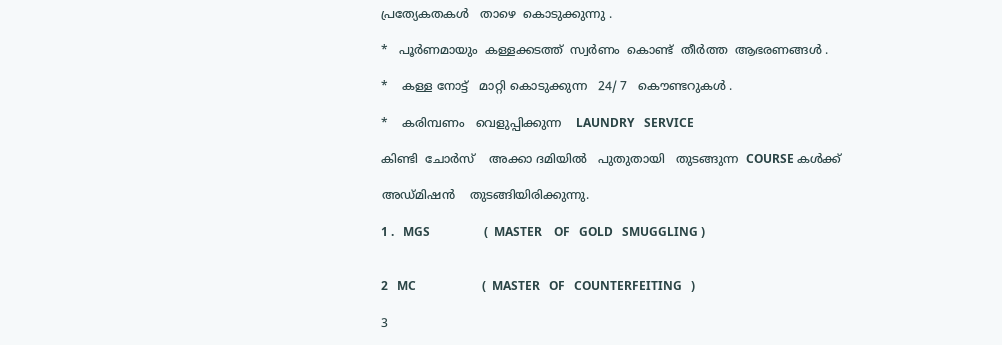പ്രത്യേകതകൾ   താഴെ  കൊടുക്കുന്നു .

*   പൂർണമായും  കള്ളക്കടത്ത്  സ്വർണം  കൊണ്ട്  തീർത്ത  ആഭരണങ്ങൾ .

*    കള്ള നോട്ട്   മാറ്റി കൊടുക്കുന്ന   24/ 7   കൌണ്ടറുകൾ .

*    കരിമ്പണം   വെളുപ്പിക്കുന്ന    LAUNDRY   SERVICE

കിണ്ടി  ചോർസ്    അക്കാ ദമിയിൽ   പുതുതായി   തുടങ്ങുന്ന  COURSE കൾക്ക്

അഡ്മിഷൻ    തുടങ്ങിയിരിക്കുന്നു.

1 .   MGS                  (  MASTER    OF   GOLD   SMUGGLING )


2   MC                      (  MASTER   OF   COUNTERFEITING   )

3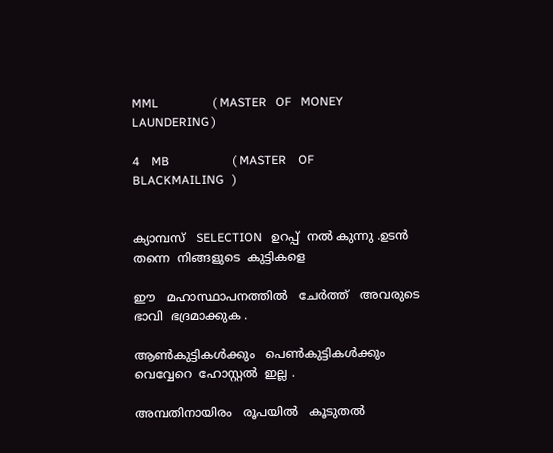MML                  ( MASTER   OF   MONEY  LAUNDERING )

4    MB                     ( MASTER    OF    BLACKMAILING   )


ക്യാമ്പസ്‌   SELECTION   ഉറപ്പ്  നൽ കുന്നു .ഉടൻ  തന്നെ  നിങ്ങളുടെ  കുട്ടികളെ

ഈ   മഹാസ്ഥാപനത്തിൽ   ചേർത്ത്   അവരുടെ   ഭാവി  ഭദ്രമാക്കുക .

ആണ്‍കുട്ടികൾക്കും   പെണ്‍കുട്ടികൾക്കും   വെവ്വേറെ  ഹോസ്റ്റൽ  ഇല്ല .

അമ്പതിനായിരം   രൂപയിൽ   കൂടുതൽ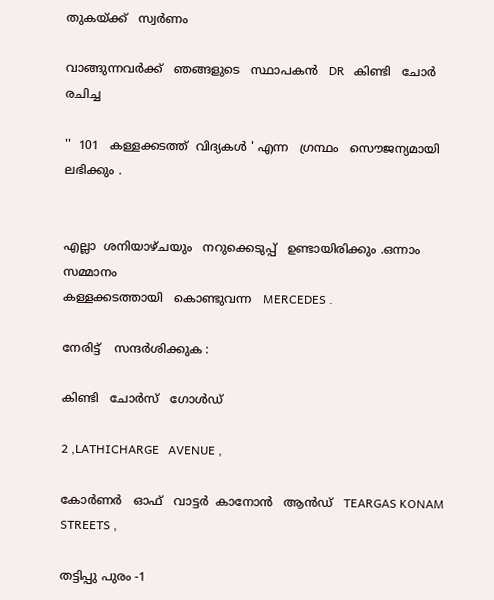തുകയ്ക്ക്   സ്വർണം

വാങ്ങുന്നവർക്ക്   ഞങ്ങളുടെ   സ്ഥാപകൻ   DR   കിണ്ടി   ചോർ  രചിച്ച

''  101   കള്ളക്കടത്ത്  വിദ്യകൾ ' എന്ന   ഗ്രന്ഥം   സൌജന്യമായി  ലഭിക്കും .


എല്ലാ  ശനിയാഴ്ചയും   നറുക്കെടുപ്പ്   ഉണ്ടായിരിക്കും .ഒന്നാം  സമ്മാനം
കള്ളക്കടത്തായി   കൊണ്ടുവന്ന   MERCEDES .

നേരിട്ട്    സന്ദർശിക്കുക :

കിണ്ടി   ചോർസ്   ഗോൾഡ്‌

2 ,LATHICHARGE   AVENUE ,

കോർണർ   ഓഫ്   വാട്ടർ  കാനോൻ   ആൻഡ്‌   TEARGAS KONAM  STREETS ,

തട്ടിപ്പു പുരം -1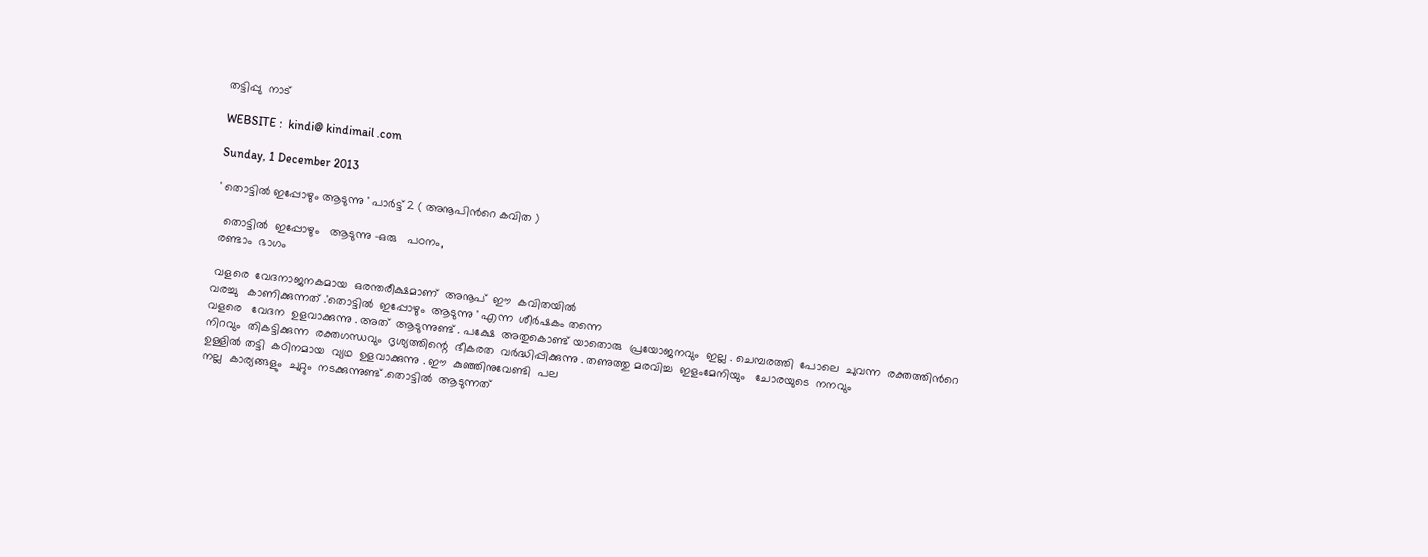തട്ടിപ്പു  നാട്‌

WEBSITE :  kindi@ kindimail .com

Sunday, 1 December 2013

' തൊട്ടിൽ ഇപ്പോഴും ആടുന്നു ' പാർട്ട്‌ 2 ( അനൂപിൻറെ കവിത )

  തൊട്ടിൽ  ഇപ്പോഴും   ആടുന്നു -ഒരു   പഠനം,
 രണ്ടാം  ഭാഗം

 വളരെ  വേദനാജനകമായ  ഒരന്തരീക്ഷമാണ്  അനൂപ്‌  ഈ  കവിതയിൽ
വരച്ചു   കാണിക്കുന്നത് .'തൊട്ടിൽ  ഇപ്പോഴും  ആടുന്നു ' എന്ന  ശീർഷകം തന്നെ
വളരെ   വേദന  ഉളവാക്കുന്നു . അത്  ആടുന്നുണ്ട് . പക്ഷേ  അതുകൊണ്ട് യാതൊരു  പ്രയോജനവും  ഇല്ല . ചെമ്പരത്തി  പോലെ  ചുവന്ന  രക്തത്തിൻറെ
നിറവും  തികട്ടിക്കുന്ന  രക്തഗന്ധവും  ദൃശ്യത്തിന്റെ  ഭീകരത  വർദ്ധിപ്പിക്കുന്നു . തണുത്തു മരവിച്ച  ഇളംമേനിയും   ചോരയുടെ  നനവും
ഉള്ളിൽ തട്ടി  കഠിനമായ  വ്യഥ  ഉളവാക്കുന്നു . ഈ  കുഞ്ഞിനുവേണ്ടി  പല
നല്ല  കാര്യങ്ങളും  ചുറ്റും  നടക്കുന്നുണ്ട് .തൊട്ടിൽ  ആടുന്നത്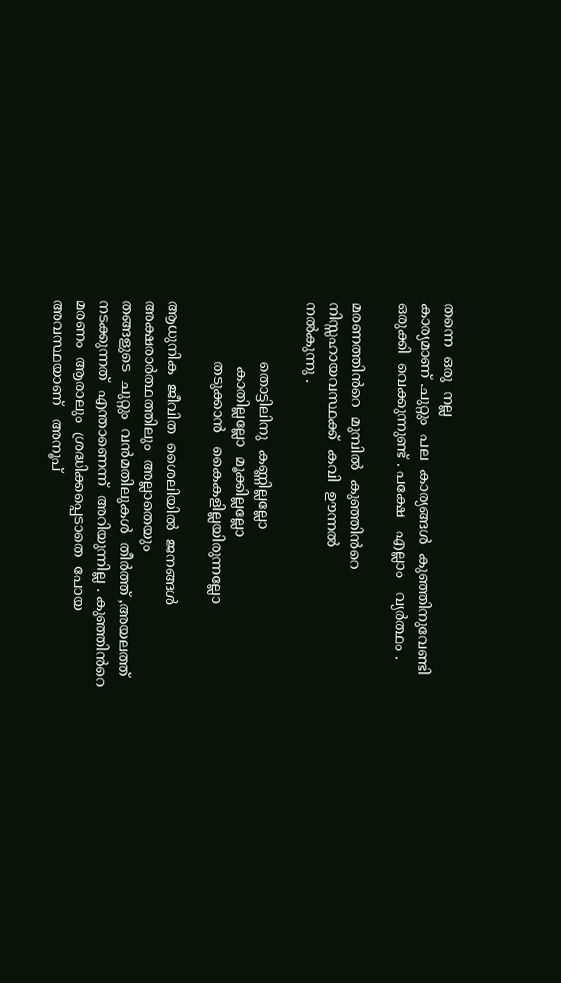തന്നെ  ഒരു  നല്ല
കാര്യമാണ് .ചുറ്റും  പല  കാര്യങ്ങൾ  കുഞ്ഞിനുവേണ്ടി   ഒരുക്കി  വെക്കുന്നുണ്ട് . പക്ഷേ   എല്ലാം   വ്യർത്ഥം .

മരണത്തിൻറെ  മുമ്പിൽ  കുഞ്ഞിൻറെ  നിസ്സഹായവസ്ഥക്ക്  കവി  ഊന്നൽ
നൽകുന്നു .

             തൊട്ടിലിനു  കണ്ണില്ലല്ലോ
              കാതില്ലല്ലോ  മൂക്കില്ലല്ലോ
             തടുക്കാൻ   കൈകളില്ലയിരുന്നല്ലോ

ആധുനിക  ജീവിത  ശൈലിയിൽ  ജനങ്ങൾ  അക്ഷരാർത്ഥത്തിലും  അല്ലാതെയും
തങ്ങളുടെ  ചുറ്റും  വൻമതിലുകൾ  തീർത്ത് ,അയലത്ത്  നടക്കുന്നത്  എന്താണെന്ന്  അറിയുന്നില്ല . കുഞ്ഞിൻറെ  മരണം  ആരാലും  ശ്രദ്ധിക്കപ്പെടാതെ  പോയ   അവസ്ഥയാണ്‌   അനൂപ്‌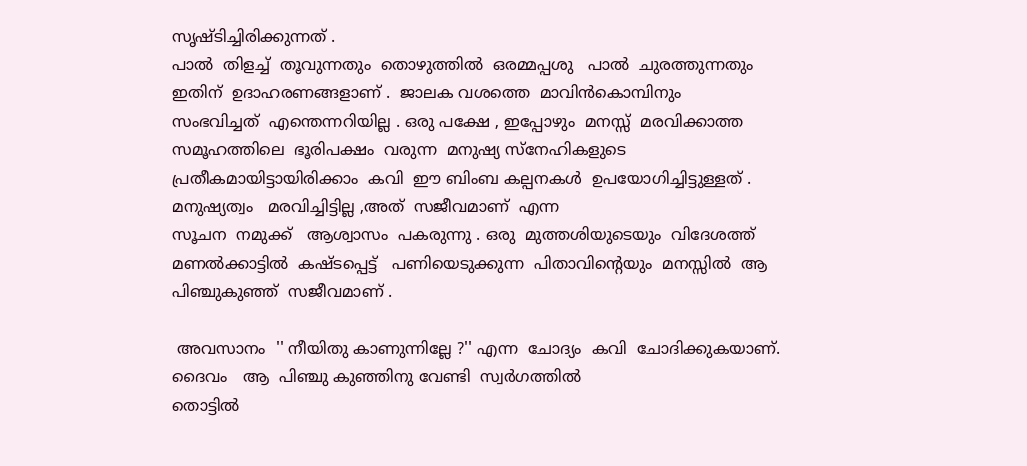സൃഷ്ടിച്ചിരിക്കുന്നത് .
പാൽ  തിളച്ച്  തൂവുന്നതും  തൊഴുത്തിൽ  ഒരമ്മപ്പശു   പാൽ  ചുരത്തുന്നതും
ഇതിന്  ഉദാഹരണങ്ങളാണ് .  ജാലക വശത്തെ  മാവിൻകൊമ്പിനും
സംഭവിച്ചത്‌  എന്തെന്നറിയില്ല . ഒരു പക്ഷേ , ഇപ്പോഴും  മനസ്സ്  മരവിക്കാത്ത
സമൂഹത്തിലെ  ഭൂരിപക്ഷം  വരുന്ന  മനുഷ്യ സ്നേഹികളുടെ  പ്രതീകമായിട്ടായിരിക്കാം  കവി  ഈ ബിംബ കല്പനകൾ  ഉപയോഗിച്ചിട്ടുള്ളത് .  മനുഷ്യത്വം   മരവിച്ചിട്ടില്ല ,അത്  സജീവമാണ്  എന്ന
സൂചന  നമുക്ക്   ആശ്വാസം  പകരുന്നു . ഒരു  മുത്തശിയുടെയും  വിദേശത്ത്
മണൽക്കാട്ടിൽ  കഷ്ടപ്പെട്ട്   പണിയെടുക്കുന്ന  പിതാവിന്റെയും  മനസ്സിൽ  ആ
പിഞ്ചുകുഞ്ഞ്  സജീവമാണ് .

 അവസാനം  '' നീയിതു കാണുന്നില്ലേ ?'' എന്ന  ചോദ്യം  കവി  ചോദിക്കുകയാണ്.  ദൈവം   ആ  പിഞ്ചു കുഞ്ഞിനു വേണ്ടി  സ്വർഗത്തിൽ
തൊട്ടിൽ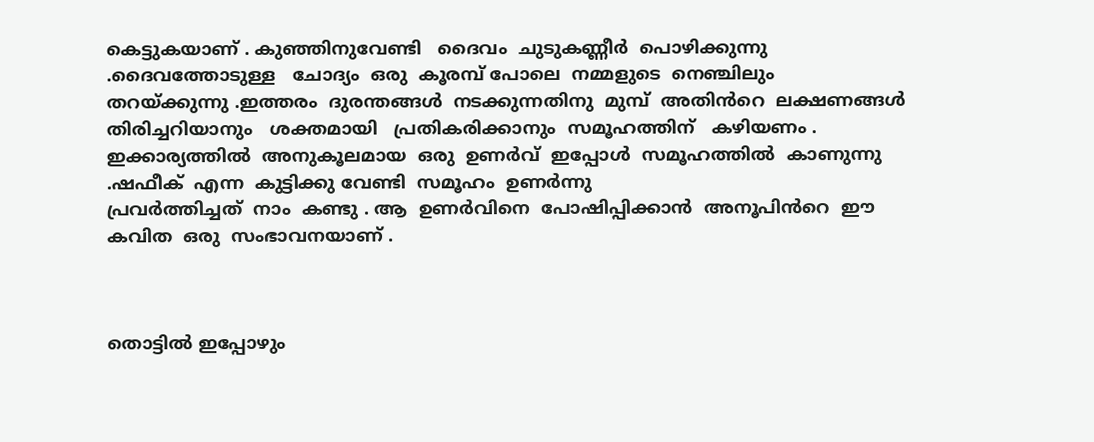കെട്ടുകയാണ് . കുഞ്ഞിനുവേണ്ടി   ദൈവം  ചുടുകണ്ണീർ  പൊഴിക്കുന്നു .ദൈവത്തോടുള്ള   ചോദ്യം  ഒരു  കൂരമ്പ്‌ പോലെ  നമ്മളുടെ  നെഞ്ചിലും
തറയ്ക്കുന്നു .ഇത്തരം  ദുരന്തങ്ങൾ  നടക്കുന്നതിനു  മുമ്പ്  അതിൻറെ  ലക്ഷണങ്ങൾ   തിരിച്ചറിയാനും   ശക്തമായി   പ്രതികരിക്കാനും  സമൂഹത്തിന്   കഴിയണം .  ഇക്കാര്യത്തിൽ  അനുകൂലമായ  ഒരു  ഉണർവ്  ഇപ്പോൾ  സമൂഹത്തിൽ  കാണുന്നു .ഷഫീക്  എന്ന  കുട്ടിക്കു വേണ്ടി  സമൂഹം  ഉണർന്നു
പ്രവർത്തിച്ചത്  നാം  കണ്ടു . ആ  ഉണർവിനെ  പോഷിപ്പിക്കാൻ  അനൂപിൻറെ  ഈ   കവിത  ഒരു  സംഭാവനയാണ് .



തൊട്ടിൽ ഇപ്പോഴും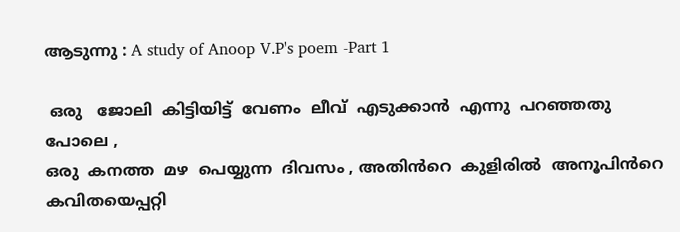ആടുന്നു : A study of Anoop V.P's poem -Part 1

 ഒരു   ജോലി  കിട്ടിയിട്ട്  വേണം  ലീവ്  എടുക്കാൻ  എന്നു  പറഞ്ഞതു  പോലെ ,
ഒരു  കനത്ത  മഴ  പെയ്യുന്ന  ദിവസം , അതിൻറെ  കുളിരിൽ  അനൂപിൻറെ
കവിതയെപ്പറ്റി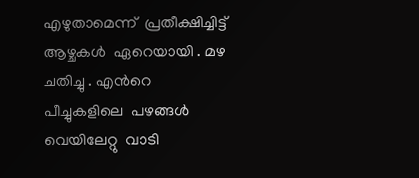എഴുതാമെന്ന്  പ്രതീക്ഷിച്ചിട്ട്   ആഴ്ചകൾ  ഏറെയായി . മഴ
ചതിച്ചു . എൻറെ  പീച്ചുകളിലെ  പഴങ്ങൾ  വെയിലേറ്റു  വാടി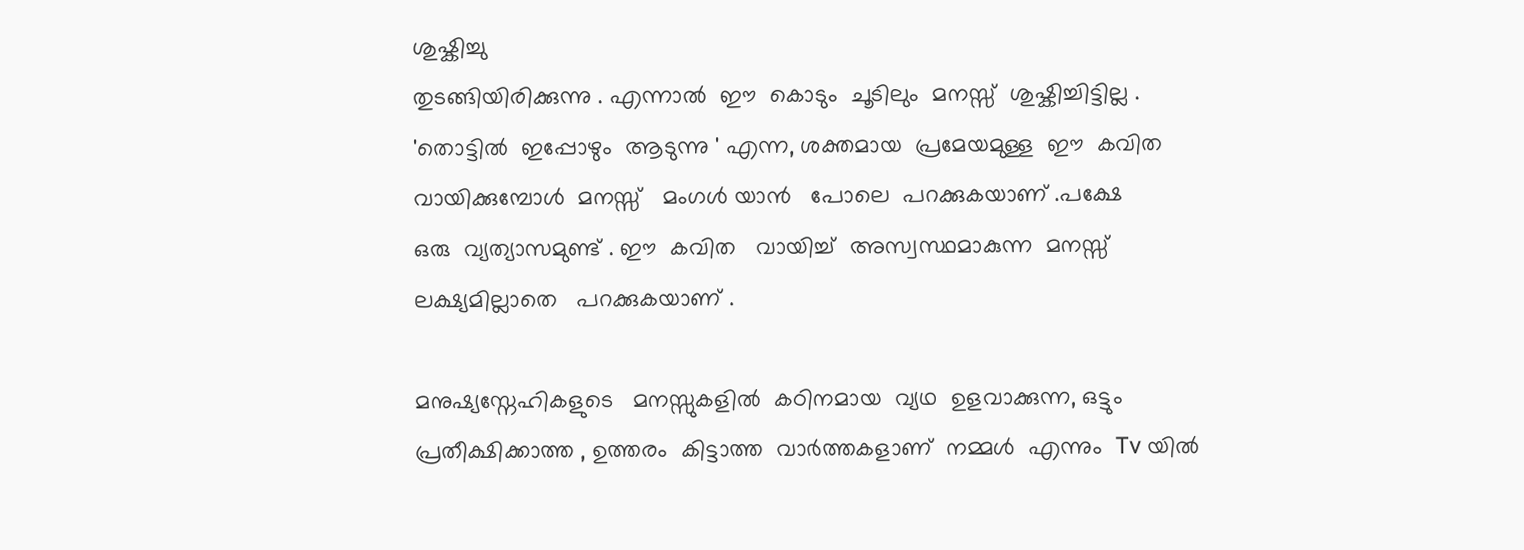ശുഷ്കിച്ചു
തുടങ്ങിയിരിക്കുന്നു . എന്നാൽ  ഈ  കൊടും  ചൂടിലും  മനസ്സ്  ശുഷ്കിച്ചിട്ടില്ല .
'തൊട്ടിൽ  ഇപ്പോഴും  ആടുന്നു ' എന്ന, ശക്തമായ  പ്രമേയമുള്ള  ഈ  കവിത
വായിക്കുമ്പോൾ  മനസ്സ്   മംഗൾ യാൻ   പോലെ  പറക്കുകയാണ് .പക്ഷേ
ഒരു  വ്യത്യാസമുണ്ട് . ഈ  കവിത   വായിച്ച്  അസ്വസ്ഥമാകുന്ന  മനസ്സ്
ലക്ഷ്യമില്ലാതെ   പറക്കുകയാണ് .

മനുഷ്യസ്നേഹികളുടെ   മനസ്സുകളിൽ  കഠിനമായ  വ്യഥ  ഉളവാക്കുന്ന, ഒട്ടും
പ്രതീക്ഷിക്കാത്ത , ഉത്തരം  കിട്ടാത്ത  വാർത്തകളാണ്  നമ്മൾ  എന്നും  Tv യിൽ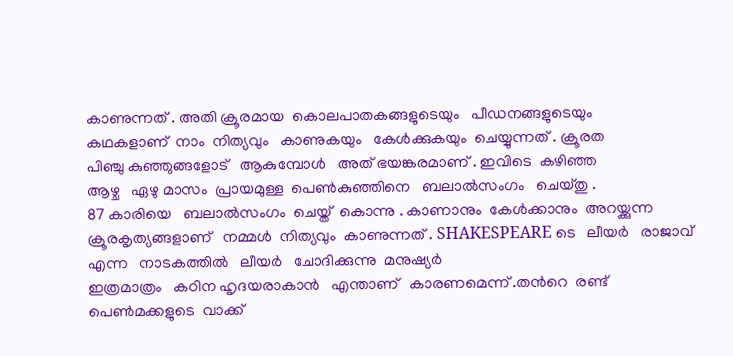കാണുന്നത് . അതി ക്രൂരമായ  കൊലപാതകങ്ങളുടെയും   പീഡനങ്ങളുടെയും
കഥകളാണ്  നാം  നിത്യവും   കാണുകയും   കേൾക്കുകയും  ചെയ്യുന്നത് . ക്രൂരത
പിഞ്ചു കുഞ്ഞുങ്ങളോട്   ആകുമ്പോൾ   അത് ഭയങ്കരമാണ് . ഇവിടെ  കഴിഞ്ഞ
ആഴ്ച   ഏഴു മാസം  പ്രായമുള്ള  പെണ്‍കുഞ്ഞിനെ   ബലാൽസംഗം   ചെയ്തു .
87 കാരിയെ   ബലാൽസംഗം  ചെയ്ത്  കൊന്നു . കാണാനും  കേൾക്കാനും  അറയ്ക്കുന്ന   ക്രൂരകൃത്യങ്ങളാണ്   നമ്മൾ  നിത്യവും  കാണുന്നത് . SHAKESPEARE ടെ   ലീയർ   രാജാവ്‌  എന്ന   നാടകത്തിൽ   ലീയർ   ചോദിക്കുന്നു  മനുഷ്യർ
ഇത്രമാത്രം   കഠിന ഹൃദയരാകാൻ   എന്താണ്   കാരണമെന്ന് .തൻറെ  രണ്ട്
പെണ്‍മക്കളുടെ  വാക്ക്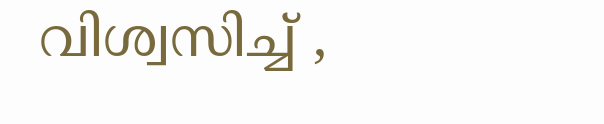വിശ്വസിച്ച് ,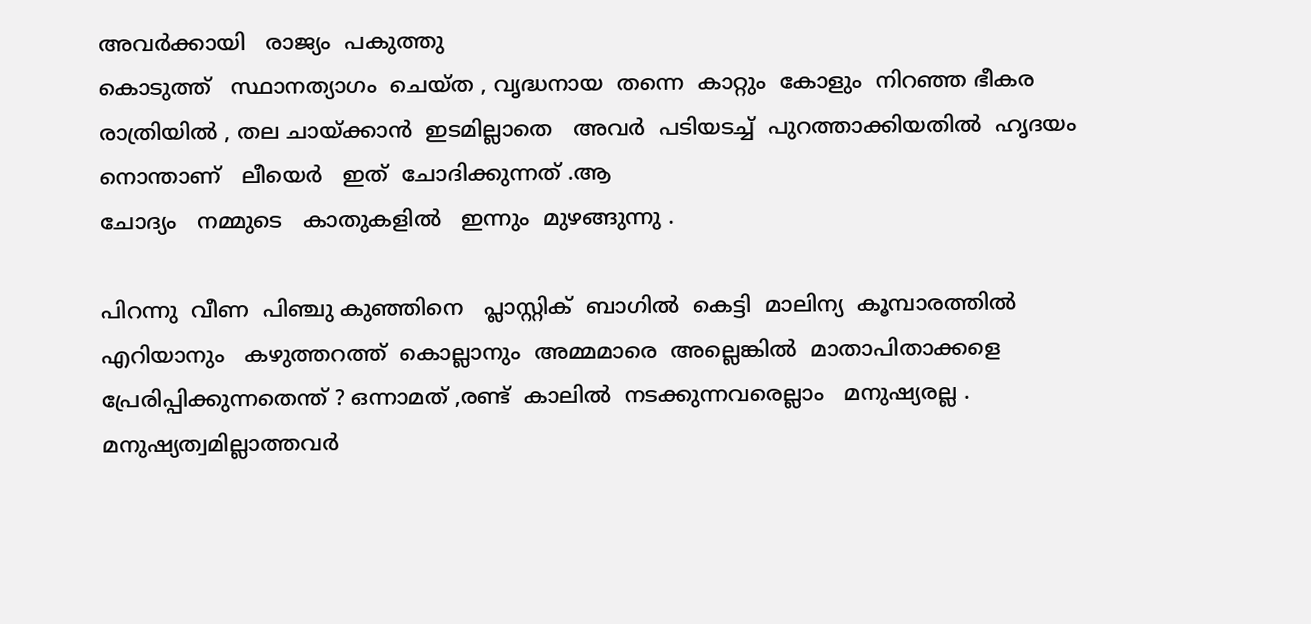അവർക്കായി   രാജ്യം  പകുത്തു
കൊടുത്ത്   സ്ഥാനത്യാഗം  ചെയ്ത , വൃദ്ധനായ  തന്നെ  കാറ്റും  കോളും  നിറഞ്ഞ ഭീകര രാത്രിയിൽ , തല ചായ്ക്കാൻ  ഇടമില്ലാതെ   അവർ  പടിയടച്ച്  പുറത്താക്കിയതിൽ  ഹൃദയം   നൊന്താണ്   ലീയെർ   ഇത്  ചോദിക്കുന്നത് .ആ
ചോദ്യം   നമ്മുടെ   കാതുകളിൽ   ഇന്നും  മുഴങ്ങുന്നു .

പിറന്നു  വീണ  പിഞ്ചു കുഞ്ഞിനെ   പ്ലാസ്റ്റിക്‌  ബാഗിൽ  കെട്ടി  മാലിന്യ  കൂമ്പാരത്തിൽ  എറിയാനും   കഴുത്തറത്ത്  കൊല്ലാനും  അമ്മമാരെ  അല്ലെങ്കിൽ  മാതാപിതാക്കളെ    പ്രേരിപ്പിക്കുന്നതെന്ത് ? ഒന്നാമത് ,രണ്ട്  കാലിൽ  നടക്കുന്നവരെല്ലാം   മനുഷ്യരല്ല . മനുഷ്യത്വമില്ലാത്തവർ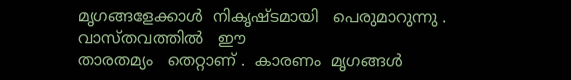മൃഗങ്ങളേക്കാൾ  നികൃഷ്ടമായി   പെരുമാറുന്നു . വാസ്തവത്തിൽ   ഈ
താരതമ്യം   തെറ്റാണ് .  കാരണം  മൃഗങ്ങൾ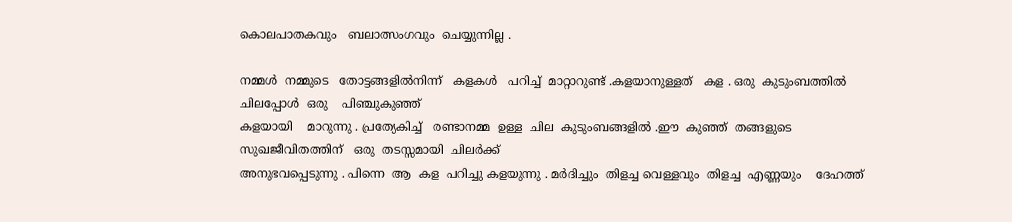കൊലപാതകവും   ബലാത്സംഗവും  ചെയ്യുന്നില്ല .

നമ്മൾ  നമ്മുടെ   തോട്ടങ്ങളിൽനിന്ന്‌   കളകൾ   പറിച്ച്  മാറ്റാറുണ്ട് .കളയാനുള്ളത്   കള . ഒരു  കുടുംബത്തിൽ   ചിലപ്പോൾ  ഒരു    പിഞ്ചുകുഞ്ഞ്
കളയായി    മാറുന്നു . പ്രത്യേകിച്ച്   രണ്ടാനമ്മ  ഉള്ള  ചില  കുടുംബങ്ങളിൽ .ഈ  കുഞ്ഞ്  തങ്ങളുടെ   സുഖജീവിതത്തിന്   ഒരു  തടസ്സമായി  ചിലർക്ക്
അനുഭവപ്പെടുന്നു . പിന്നെ  ആ  കള  പറിച്ചു കളയുന്നു . മർദിച്ചും  തിളച്ച വെള്ളവും  തിളച്ച  എണ്ണയും    ദേഹത്ത്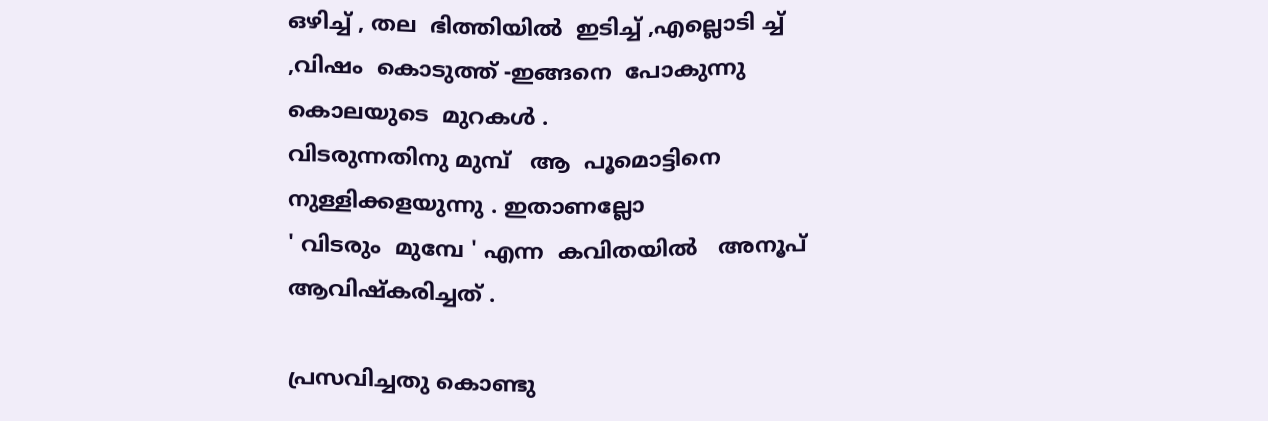ഒഴിച്ച് , തല  ഭിത്തിയിൽ  ഇടിച്ച് ,എല്ലൊടി ച്ച് ,വിഷം  കൊടുത്ത് -ഇങ്ങനെ  പോകുന്നു  കൊലയുടെ  മുറകൾ .
വിടരുന്നതിനു മുമ്പ്   ആ  പൂമൊട്ടിനെ  നുള്ളിക്കളയുന്നു . ഇതാണല്ലോ
' വിടരും  മുമ്പേ ' എന്ന  കവിതയിൽ   അനൂപ്‌   ആവിഷ്കരിച്ചത് .

പ്രസവിച്ചതു കൊണ്ടു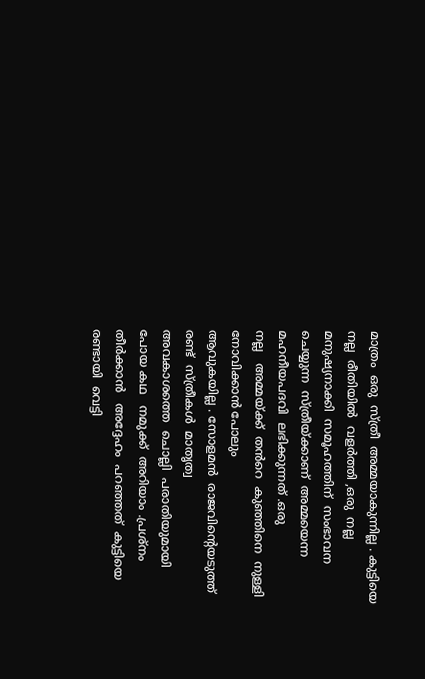മാത്രം  ഒരു  സ്ത്രീ  അമ്മയാകുന്നില്ല . കുട്ടിയെ  നല്ല  രീതിയിൽ  വളർത്തി ,ഒരു  നല്ല  മനുഷ്യനാക്കി  സമൂഹത്തിന്  സംഭാവന
ചെയ്യുന്ന  സ്ത്രീയ്ക്കാണ്  അമ്മയെന്ന   മഹനീയപദവി  ലഭിക്കുന്നത് .ഒരു
നല്ല   അമ്മയ്ക്ക്  തൻറെ  കുഞ്ഞിനെ  നുള്ളി  നോവിക്കാൻ പോലും
ആവുകയില്ല . സോളമൻ  രാജവിന്റെയടുത്ത്   രണ്ട്  സ്ത്രീകൾ  മാതൃത്വ
അവകാശത്തെ  ചൊല്ലി  പരാതിയുമായി   പോയ കഥ   നമുക്ക്  അറിയാം .പ്രശ്നം   തീർക്കാൻ   അദ്ദേഹം  പറഞ്ഞത്  കുട്ടിയെ  രണ്ടായി  വെട്ടി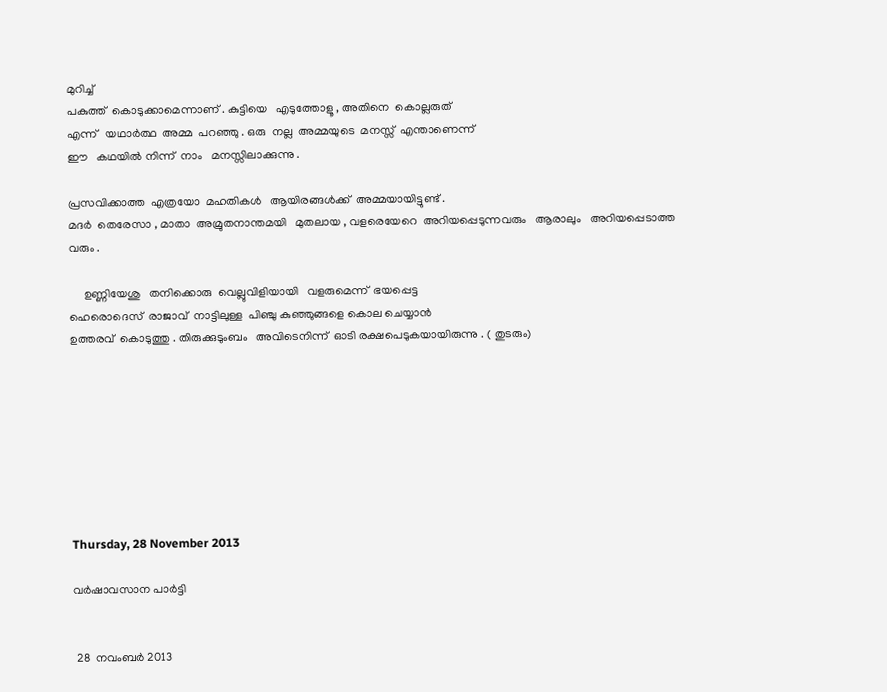മുറിച്ച്
പകുത്ത്  കൊടുക്കാമെന്നാണ് . കുട്ടിയെ   എടുത്തോളൂ , അതിനെ  കൊല്ലരുത്
എന്ന്   യഥാർത്ഥ  അമ്മ  പറഞ്ഞു . ഒരു  നല്ല  അമ്മയുടെ  മനസ്സ്  എന്താണെന്ന്
ഈ   കഥയിൽ നിന്ന്  നാം   മനസ്സിലാക്കുന്നു .

പ്രസവിക്കാത്ത  എത്രയോ  മഹതികൾ   ആയിരങ്ങൾക്ക്  അമ്മയായിട്ടുണ്ട് .
മദർ  തെരേസാ , മാതാ  അമ്രുതനാന്തമയി   മുതലായ , വളരെയേറെ  അറിയപ്പെടുന്നവരും   ആരാലും   അറിയപ്പെടാത്ത വരും .

     ഉണ്ണിയേശു   തനിക്കൊരു  വെല്ലുവിളിയായി   വളരുമെന്ന്  ഭയപ്പെട്ട
ഹെരൊദെസ്  രാജാവ്‌  നാട്ടിലുള്ള  പിഞ്ചു കുഞ്ഞുങ്ങളെ കൊല ചെയ്യാൻ
ഉത്തരവ്  കൊടുത്തു . തിരുക്കുടുംബം   അവിടെനിന്ന്  ഓടി രക്ഷപെടുകയായിരുന്നു . ( തുടരും)








Thursday, 28 November 2013

വർഷാവസാന പാർട്ടി


 28  നവംബർ 2013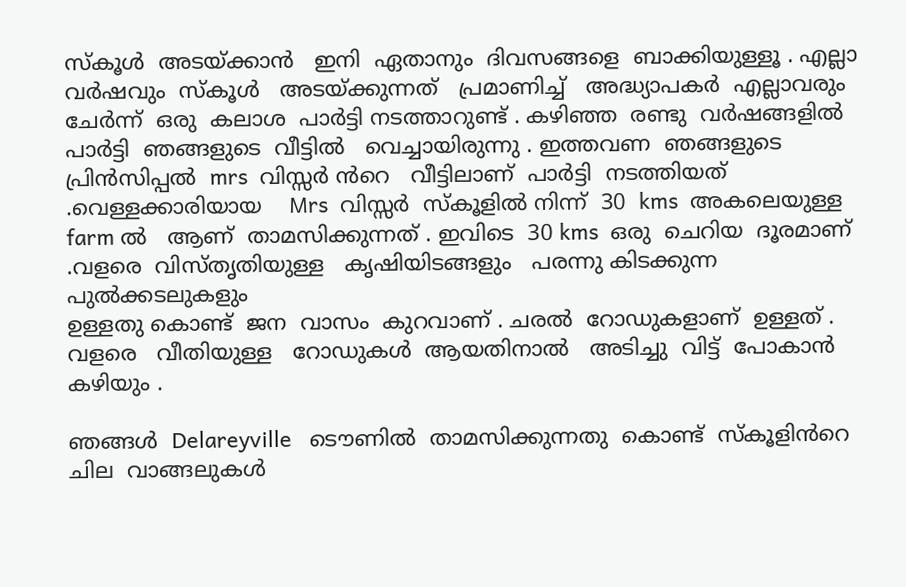സ്കൂൾ  അടയ്ക്കാൻ   ഇനി  ഏതാനും  ദിവസങ്ങളെ  ബാക്കിയുള്ളൂ . എല്ലാ
വർഷവും  സ്കൂൾ   അടയ്ക്കുന്നത്   പ്രമാണിച്ച്   അദ്ധ്യാപകർ  എല്ലാവരും
ചേർന്ന്  ഒരു  കലാശ  പാർട്ടി നടത്താറുണ്ട്‌ . കഴിഞ്ഞ  രണ്ടു  വർഷങ്ങളിൽ
പാർട്ടി  ഞങ്ങളുടെ  വീട്ടിൽ   വെച്ചായിരുന്നു . ഇത്തവണ  ഞങ്ങളുടെ  പ്രിൻസിപ്പൽ  mrs  വിസ്സർ ൻറെ   വീട്ടിലാണ്‌  പാർട്ടി  നടത്തിയത് .വെള്ളക്കാരിയായ    Mrs  വിസ്സർ  സ്കൂളിൽ നിന്ന്  30  kms  അകലെയുള്ള
farm ൽ   ആണ്  താമസിക്കുന്നത് . ഇവിടെ  30 kms  ഒരു  ചെറിയ  ദൂരമാണ് .വളരെ  വിസ്തൃതിയുള്ള   കൃഷിയിടങ്ങളും   പരന്നു കിടക്കുന്ന  പുൽക്കടലുകളും
ഉള്ളതു കൊണ്ട്  ജന  വാസം  കുറവാണ് . ചരൽ  റോഡുകളാണ്  ഉള്ളത് .
വളരെ   വീതിയുള്ള   റോഡുകൾ  ആയതിനാൽ   അടിച്ചു  വിട്ട്  പോകാൻ
കഴിയും .

ഞങ്ങൾ  Delareyville   ടൌണിൽ  താമസിക്കുന്നതു  കൊണ്ട്  സ്കൂളിൻറെ
ചില  വാങ്ങലുകൾ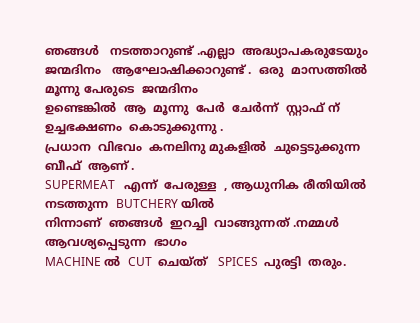ഞങ്ങൾ   നടത്താറുണ്ട്‌ .എല്ലാ  അദ്ധ്യാപകരുടേയും
ജന്മദിനം   ആഘോഷിക്കാറുണ്ട് .  ഒരു  മാസത്തിൽ  മൂന്നു പേരുടെ  ജന്മദിനം
ഉണ്ടെങ്കിൽ  ആ  മൂന്നു  പേർ  ചേർന്ന്  സ്റ്റാഫ്‌ ന്‌   ഉച്ചഭക്ഷണം  കൊടുക്കുന്നു .
പ്രധാന  വിഭവം  കനലിനു മുകളിൽ  ചുട്ടെടുക്കുന്ന  ബീഫ്  ആണ് .
SUPERMEAT   എന്ന്  പേരുള്ള  , ആധുനിക രീതിയിൽ  നടത്തുന്ന  BUTCHERY യിൽ
നിന്നാണ്  ഞങ്ങൾ  ഇറച്ചി  വാങ്ങുന്നത് .നമ്മൾ  ആവശ്യപ്പെടുന്ന  ഭാഗം
MACHINE ൽ  CUT  ചെയ്ത്   SPICES  പുരട്ടി  തരും.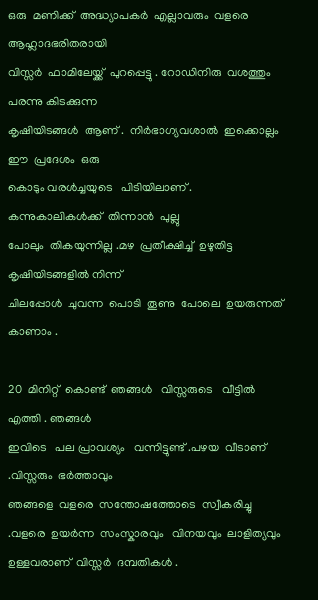ഒരു  മണിക്ക്  അദ്ധ്യാപകർ  എല്ലാവരും  വളരെ  ആഹ്ലാദഭരിതരായി
വിസ്സർ  ഫാമിലേയ്ക്ക്  പുറപ്പെട്ടു . റോഡിനിരു  വശത്തും  പരന്നു കിടക്കുന്ന
കൃഷിയിടങ്ങൾ  ആണ് .  നിർഭാഗ്യവശാൽ  ഇക്കൊല്ലം  ഈ  പ്രദേശം  ഒരു
കൊടും വരൾച്ചയുടെ   പിടിയിലാണ് .  കന്നുകാലികൾക്ക്  തിന്നാൻ  പുല്ലു
പോലും  തികയുന്നില്ല .മഴ  പ്രതീക്ഷിച്ച്  ഉഴുതിട്ട  കൃഷിയിടങ്ങളിൽ നിന്ന്
ചിലപ്പോൾ  ചുവന്ന  പൊടി  തൂണു  പോലെ  ഉയരുന്നത്  കാണാം .

20  മിനിറ്റ്  കൊണ്ട്  ഞങ്ങൾ   വിസ്സരുടെ   വീട്ടിൽ   എത്തി . ഞങ്ങൾ
ഇവിടെ   പല പ്രാവശ്യം   വന്നിട്ടുണ്ട് .പഴയ  വീടാണ് .വിസ്സരും  ഭർത്താവും
ഞങ്ങളെ  വളരെ  സന്തോഷത്തോടെ  സ്വീകരിച്ചു .വളരെ  ഉയർന്ന  സംസ്കാരവും   വിനയവും  ലാളിത്യവും  ഉള്ളവരാണ്  വിസ്സർ  ദമ്പതികൾ .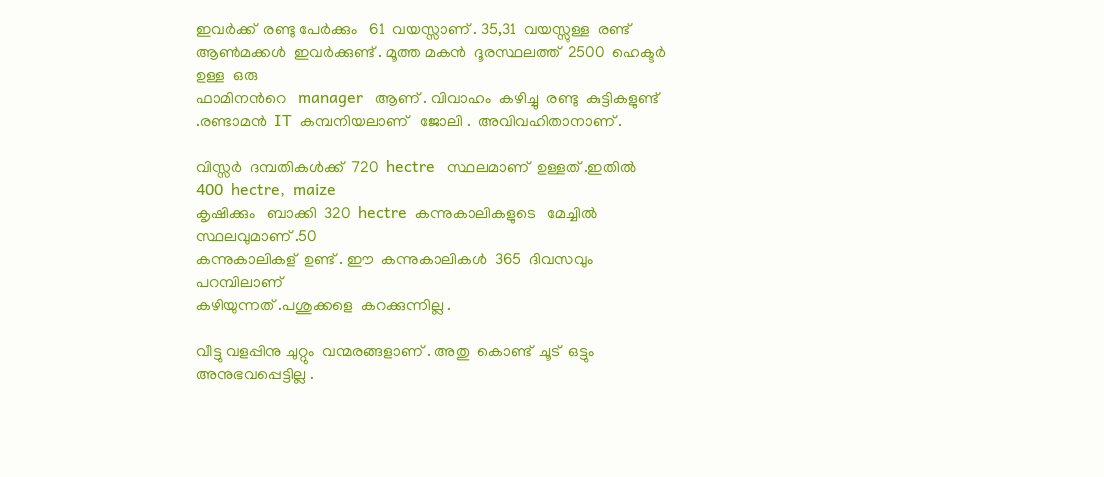ഇവർക്ക്  രണ്ടു പേർക്കും   61  വയസ്സാണ് . 35,31  വയസ്സുള്ള  രണ്ട്  ആണ്‍മക്കൾ  ഇവർക്കുണ്ട് . മൂത്ത മകൻ  ദൂരസ്ഥലത്ത്  2500  ഹെക്ടർ  ഉള്ള  ഒരു
ഫാമിനൻറെ   manager   ആണ് . വിവാഹം  കഴിച്ചു  രണ്ടു  കുട്ടികളുണ്ട് .രണ്ടാമൻ  IT  കമ്പനിയലാണ്   ജോലി .  അവിവഹിതാനാണ് .

വിസ്സർ  ദമ്പതികൾക്ക്  720  hectre   സ്ഥലമാണ്‌  ഉള്ളത് .ഇതിൽ  400  hectre,  maize
കൃഷിക്കും   ബാക്കി  320  hectre  കന്നുകാലികളുടെ   മേച്ചിൽ  സ്ഥലവുമാണ്‌ .50
കന്നുകാലികള്  ഉണ്ട് . ഈ  കന്നുകാലികൾ  365  ദിവസവും  പറമ്പിലാണ്
കഴിയുന്നത്‌ .പശുക്കളെ  കറക്കുന്നില്ല .

വീട്ടു വളപ്പിനു ചുറ്റും  വന്മരങ്ങളാണ് . അതു  കൊണ്ട്  ചൂട്  ഒട്ടും
അനുഭവപ്പെട്ടില്ല .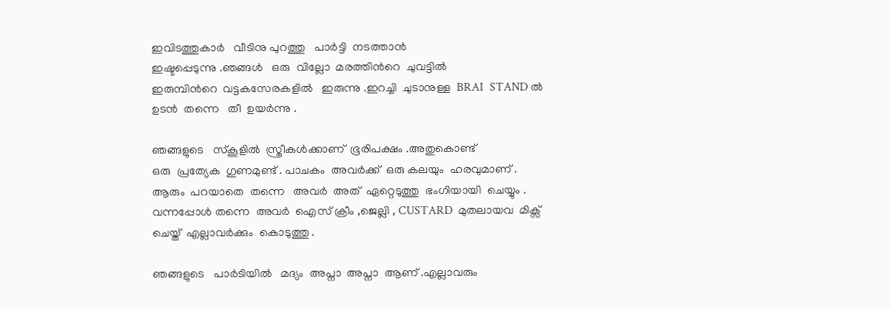ഇവിടത്തുകാർ   വീടിനു പുറത്തു   പാർട്ടി  നടത്താൻ
ഇഷ്ടപ്പെടുന്നു .ഞങ്ങൾ   ഒരു  വില്ലോ  മരത്തിൻറെ  ചുവട്ടിൽ
ഇരുമ്പിൻറെ  വട്ടകസേരകളിൽ   ഇരുന്നു .ഇറച്ചി  ചുടാനുള്ള  BRAI  STAND ൽ
ഉടൻ  തന്നെ   തീ  ഉയർന്നു .

ഞങ്ങളുടെ   സ്കൂളിൽ  സ്ത്രീകൾക്കാണ്  ഭൂരിപക്ഷം .അതുകൊണ്ട്
ഒരു  പ്രത്യേക  ഗുണമുണ്ട് . പാചകം  അവർക്ക്  ഒരു കലയും  ഹരവുമാണ് .
ആരും  പറയാതെ  തന്നെ   അവർ  അത്  ഏറ്റെടുത്തു  ഭംഗിയായി  ചെയ്യും .
വന്നപ്പോൾ തന്നെ  അവർ  ഐസ് ക്രീം ,ജെല്ലി , CUSTARD  മുതലായവ  മിക്സ്‌
ചെയ്ത്  എല്ലാവർക്കും  കൊടുത്തു .

ഞങ്ങളുടെ   പാർടിയിൽ   മദ്യം  അപ്നാ  അപ്നാ  ആണ് .എല്ലാവരും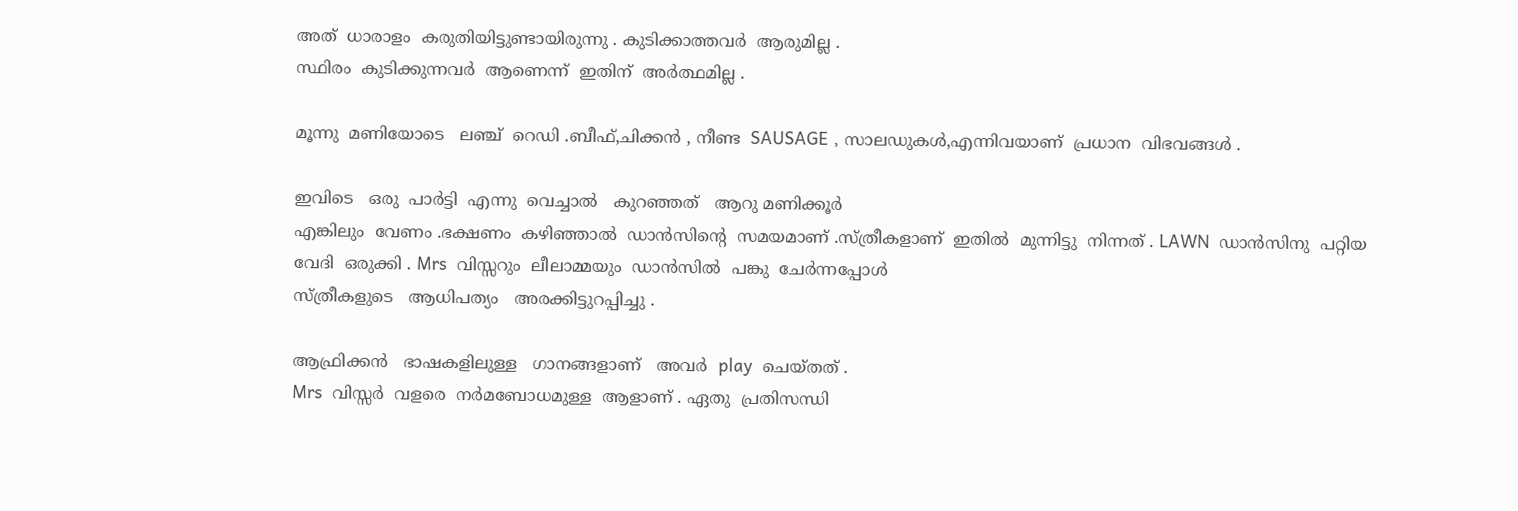അത്  ധാരാളം  കരുതിയിട്ടുണ്ടായിരുന്നു . കുടിക്കാത്തവർ  ആരുമില്ല .
സ്ഥിരം  കുടിക്കുന്നവർ  ആണെന്ന്  ഇതിന്  അർത്ഥമില്ല .

മൂന്നു  മണിയോടെ   ലഞ്ച്  റെഡി .ബീഫ്,ചിക്കൻ , നീണ്ട  SAUSAGE , സാലഡുകൾ,എന്നിവയാണ്  പ്രധാന  വിഭവങ്ങൾ .

ഇവിടെ   ഒരു  പാർട്ടി  എന്നു  വെച്ചാൽ   കുറഞ്ഞത്‌   ആറു മണിക്കൂർ
എങ്കിലും  വേണം .ഭക്ഷണം  കഴിഞ്ഞാൽ  ഡാൻസിന്റെ  സമയമാണ് .സ്ത്രീകളാണ്  ഇതിൽ  മുന്നിട്ടു  നിന്നത് . LAWN  ഡാൻസിനു  പറ്റിയ
വേദി  ഒരുക്കി . Mrs  വിസ്സറും  ലീലാമ്മയും  ഡാൻസിൽ  പങ്കു  ചേർന്നപ്പോൾ
സ്ത്രീകളുടെ   ആധിപത്യം   അരക്കിട്ടുറപ്പിച്ചു .

ആഫ്രിക്കൻ   ഭാഷകളിലുള്ള   ഗാനങ്ങളാണ്   അവർ  play  ചെയ്തത് .
Mrs  വിസ്സർ  വളരെ  നർമബോധമുള്ള  ആളാണ് . ഏതു  പ്രതിസന്ധി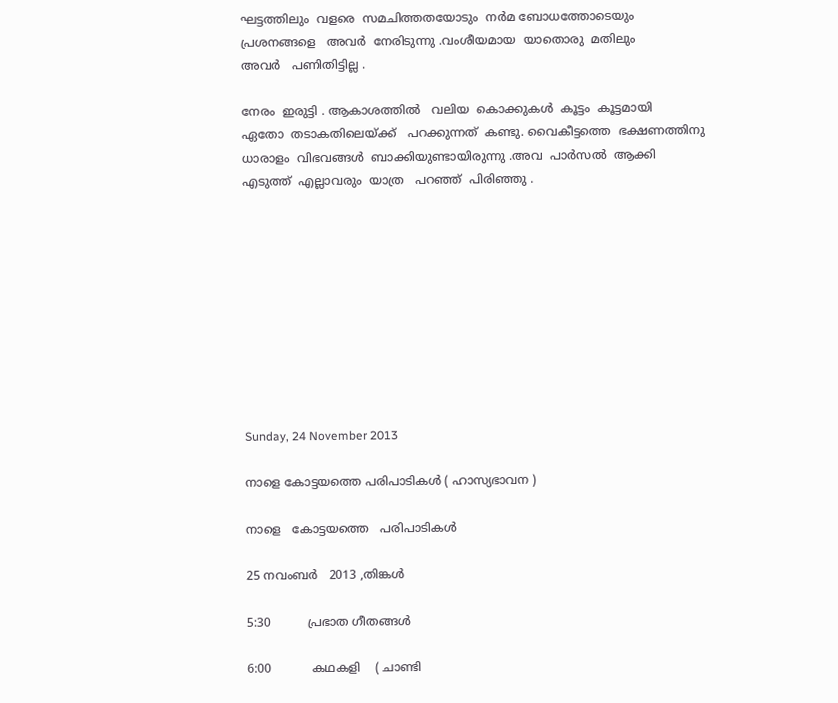ഘട്ടത്തിലും  വളരെ  സമചിത്തതയോടും  നർമ ബോധത്തോടെയും
പ്രശനങ്ങളെ   അവർ  നേരിടുന്നു .വംശീയമായ  യാതൊരു  മതിലും
അവർ   പണിതിട്ടില്ല .

നേരം  ഇരുട്ടി . ആകാശത്തിൽ   വലിയ  കൊക്കുകൾ  കൂട്ടം  കൂട്ടമായി
ഏതോ  തടാകതിലെയ്ക്ക്   പറക്കുന്നത്  കണ്ടു. വൈകീട്ടത്തെ  ഭക്ഷണത്തിനു
ധാരാളം  വിഭവങ്ങൾ  ബാക്കിയുണ്ടായിരുന്നു .അവ  പാർസൽ  ആക്കി
എടുത്ത്  എല്ലാവരും  യാത്ര   പറഞ്ഞ്  പിരിഞ്ഞു .










Sunday, 24 November 2013

നാളെ കോട്ടയത്തെ പരിപാടികൾ ( ഹാസ്യഭാവന )

നാളെ   കോട്ടയത്തെ   പരിപാടികൾ

25 നവംബർ   2013 ,തിങ്കൾ

5:30          പ്രഭാത ഗീതങ്ങൾ

6:00           കഥകളി    ( ചാണ്ടി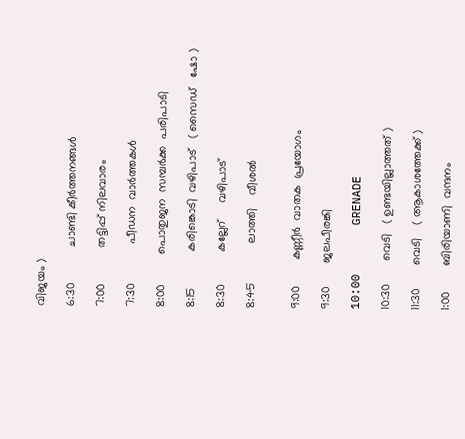വിജയം )

6:30           ചാണ്ടി കീർത്തനങ്ങൾ

7:00           തട്ടിപ്പ് നിലവാരം

7:30            പീഡന  വാർത്തകൾ

8:00         പൊതുജന  സമ്പർക്ക  പരിപാടി

8:15           കരിങ്കൊടി  വഴിപാട്‌   ( സൈഡ്   ഷോ )

8:30          കല്ലേറ്     വഴിപാട്‌

8:45            ലാത്തി    വീശൽ


9:00        കണ്ണീർ  വാതക  പ്രയോഗം

9:30       ജലപീരങ്കി

10:00       GRENADE

10:30       വെടി   ( ഉണ്ടയില്ലാത്തത് )

11:30       വെടി    ( ആകാശത്തേക്ക് )

1:00        ബിരിയാണി  വന്ദനം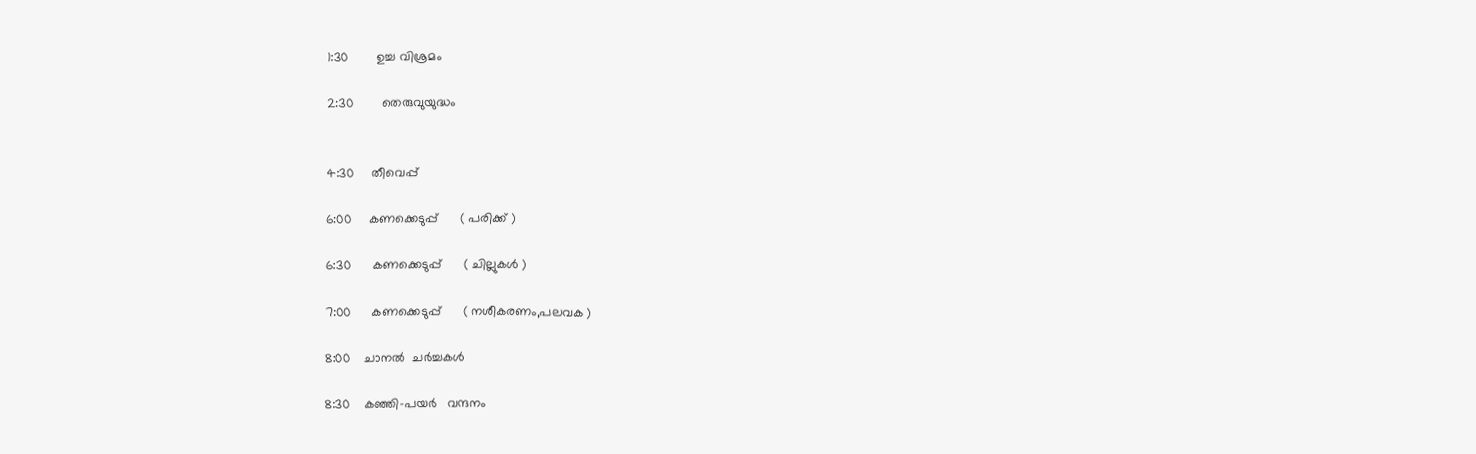1:30        ഉച്ച വിശ്രമം

2:30        തെരുവുയുദ്ധം


4:30     തീവെപ്പ്

6:00     കണക്കെടുപ്പ്      ( പരിക്ക് )

6:30      കണക്കെടുപ്പ്      ( ചില്ലുകൾ )

7:00      കണക്കെടുപ്പ്      ( നശീകരണം,പലവക )

8:00    ചാനൽ  ചർച്ചകൾ

8:30    കഞ്ഞി-പയർ   വന്ദനം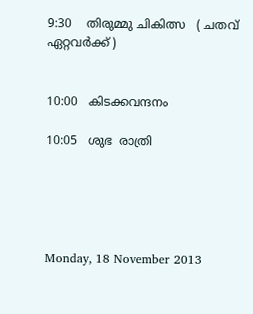9:30    തിരുമ്മു ചികിത്സ   ( ചതവ്  ഏറ്റവർക്ക് )


10:00   കിടക്കവന്ദനം

10:05   ശുഭ  രാത്രി





Monday, 18 November 2013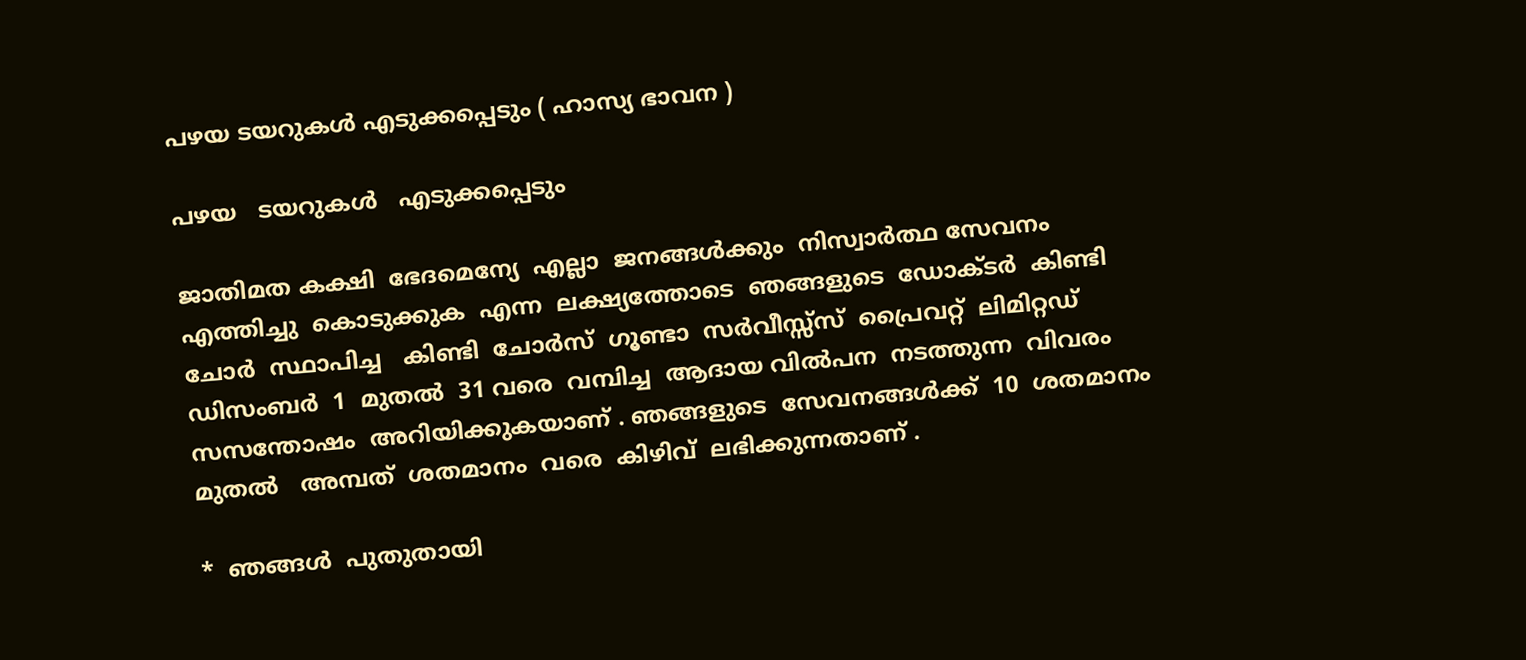പഴയ ടയറുകൾ എടുക്കപ്പെടും ( ഹാസ്യ ഭാവന )

പഴയ   ടയറുകൾ   എടുക്കപ്പെടും

ജാതിമത കക്ഷി  ഭേദമെന്യേ  എല്ലാ  ജനങ്ങൾക്കും  നിസ്വാർത്ഥ സേവനം
എത്തിച്ചു  കൊടുക്കുക  എന്ന  ലക്ഷ്യത്തോടെ  ഞങ്ങളുടെ  ഡോക്ടർ  കിണ്ടി
ചോർ  സ്ഥാപിച്ച   കിണ്ടി  ചോർസ്  ഗൂണ്ടാ  സർവീസ്സ്സ്  പ്രൈവറ്റ്  ലിമിറ്റഡ്
ഡിസംബർ  1  മുതൽ  31 വരെ  വമ്പിച്ച  ആദായ വിൽപന  നടത്തുന്ന  വിവരം
സസന്തോഷം  അറിയിക്കുകയാണ് . ഞങ്ങളുടെ  സേവനങ്ങൾക്ക്  10  ശതമാനം
മുതൽ   അമ്പത്  ശതമാനം  വരെ  കിഴിവ്  ലഭിക്കുന്നതാണ് .

*  ഞങ്ങൾ  പുതുതായി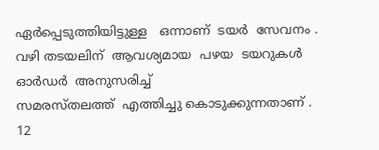ഏർപ്പെടുത്തിയിട്ടുള്ള   ഒന്നാണ്  ടയർ  സേവനം .
വഴി തടയലിന്  ആവശ്യമായ  പഴയ  ടയറുകൾ   ഓർഡർ  അനുസരിച്ച്
സമരസ്തലത്ത്  എത്തിച്ചു കൊടുക്കുന്നതാണ് . 12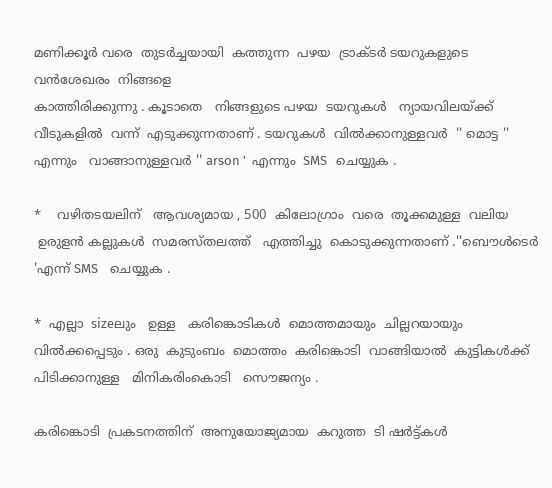മണിക്കൂർ വരെ  തുടർച്ചയായി  കത്തുന്ന  പഴയ  ട്രാക്ടർ ടയറുകളുടെ  വൻശേഖരം  നിങ്ങളെ
കാത്തിരിക്കുന്നു . കൂടാതെ   നിങ്ങളുടെ പഴയ  ടയറുകൾ   ന്യായവിലയ്ക്ക്
വീടുകളിൽ  വന്ന്  എടുക്കുന്നതാണ് . ടയറുകൾ  വിൽക്കാനുള്ളവർ  '' മൊട്ട ''
എന്നും   വാങ്ങാനുള്ളവർ '' arson '  എന്നും  SMS   ചെയ്യുക .

*    വഴിതടയലിന്   ആവശ്യമായ , 500  കിലോഗ്രാം  വരെ  തൂക്കമുള്ള  വലിയ
 ഉരുളൻ കല്ലുകൾ  സമരസ്തലത്ത്   എത്തിച്ചു  കൊടുക്കുന്നതാണ് .''ബൌൾടെർ 'എന്ന് SMS    ചെയ്യുക .

*  എല്ലാ  sizeലും   ഉള്ള   കരിങ്കൊടികൾ  മൊത്തമായും  ചില്ലറയായും  വിൽക്കപ്പെടും . ഒരു  കുടുംബം  മൊത്തം  കരിങ്കൊടി  വാങ്ങിയാൽ  കുട്ടികൾക്ക്  പിടിക്കാനുള്ള   മിനികരിംകൊടി   സൌജന്യം .

കരിങ്കൊടി  പ്രകടനത്തിന്  അനുയോജ്യമായ  കറുത്ത  ടി ഷർട്ട്‌കൾ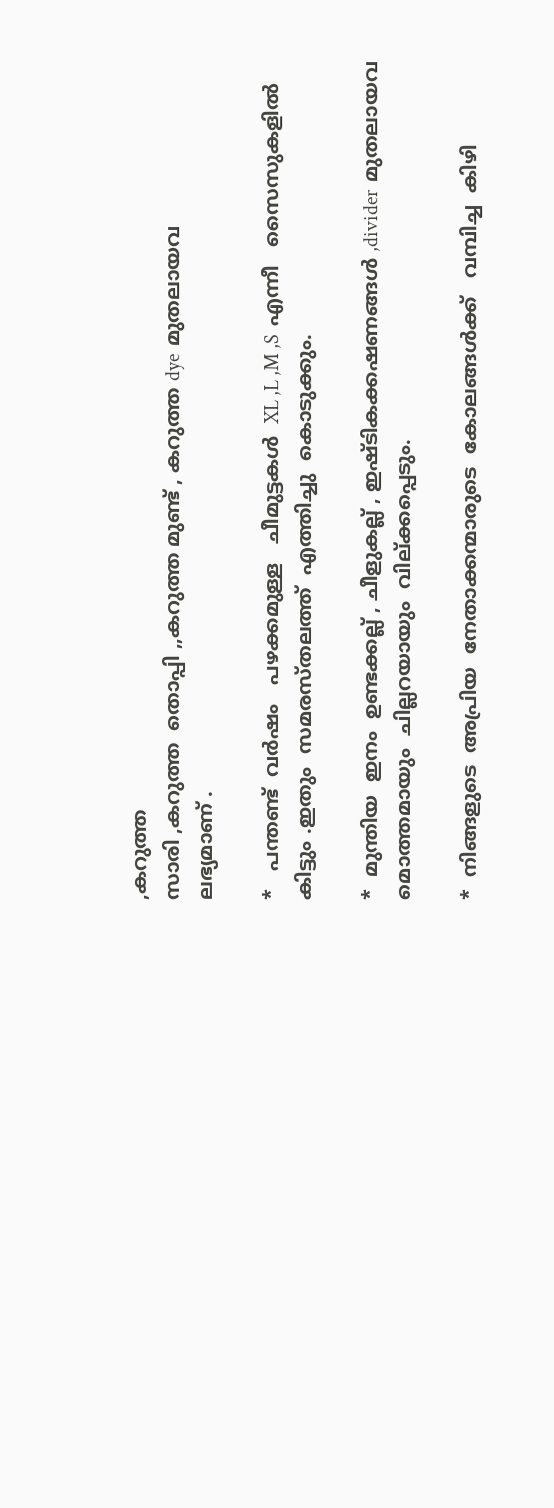,കറുത്ത
സാരി ,കറുത്ത  തൊപ്പി ,,കറുത്ത മുണ്ട് , കറുത്ത dye  മുതലായവ
ലഭ്യമാണ് .

*   പന്തണ്ട്  വർഷം   പഴക്കമുള്ള   ചീമുട്ടകൾ  XL ,L ,M ,S  എന്നീ   സൈസുകളിൽ
കിട്ടും .ഇതും  സമരസ്തലത്ത്  എത്തിച്ചു  കൊടുക്കും.

*  മുന്തിയ  ഇനം  ഉണ്ടക്കല്ല് , ചീളുകല്ല് , ഇഷ്ടികക്കഷണങ്ങൾ ,divider  മുതലായവ
മൊത്തമായും  ചില്ലറയായും  വില്ക്കപ്പെടും.

*  നിങ്ങളുടെ  അപ്രിയ  നേതാക്കന്മാരുടെ  കോലങ്ങൾക്ക്‌   വമ്പിച്ച  കിഴി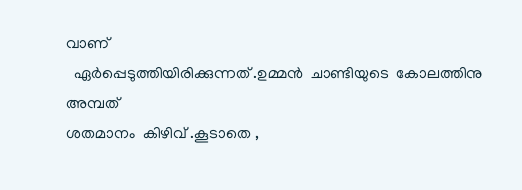വാണ്
  ഏർപ്പെടുത്തിയിരിക്കുന്നത്‌ .ഉമ്മൻ  ചാണ്ടിയുടെ  കോലത്തിനു  അമ്പത്
ശതമാനം  കിഴിവ് .കൂടാതെ ,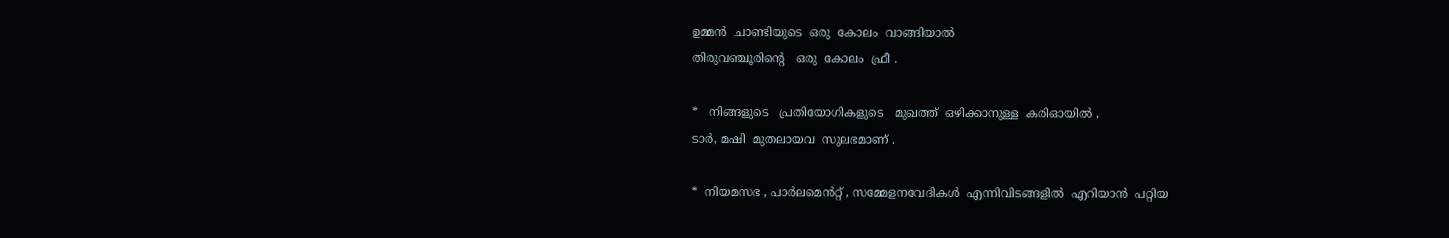ഉമ്മൻ  ചാണ്ടിയുടെ  ഒരു  കോലം  വാങ്ങിയാൽ
തിരുവഞ്ചൂരിന്റെ   ഒരു  കോലം  ഫ്രീ .

*   നിങ്ങളുടെ   പ്രതിയോഗികളുടെ   മുഖത്ത്  ഒഴിക്കാനുള്ള  കരിഓയിൽ ,
ടാർ, മഷി  മുതലായവ  സുലഭമാണ് .

*  നിയമസഭ , പാർലമെൻറ്റ് , സമ്മേളനവേദികൾ  എന്നിവിടങ്ങളിൽ  എറിയാൻ  പറ്റിയ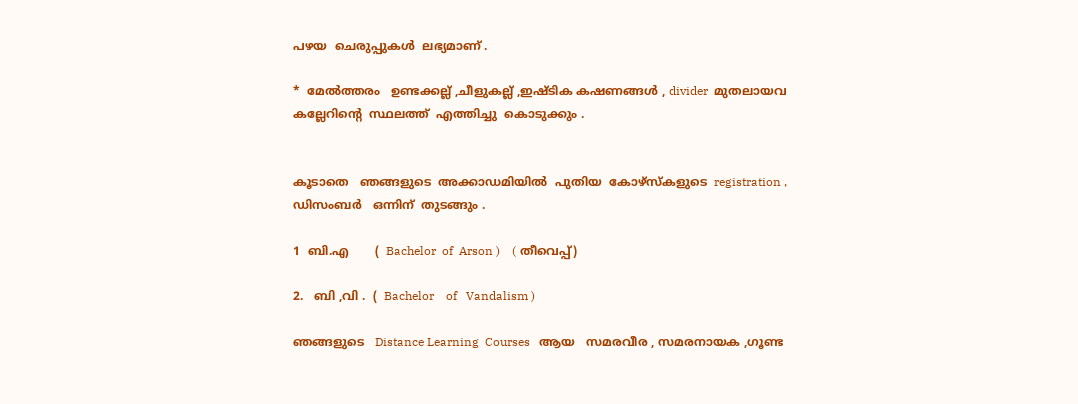പഴയ  ചെരുപ്പുകൾ  ലഭ്യമാണ് .

*  മേൽത്തരം   ഉണ്ടക്കല്ല് ,ചീളുകല്ല് ,ഇഷ്ടിക കഷണങ്ങൾ , divider  മുതലായവ
കല്ലേറിന്റെ  സ്ഥലത്ത്  എത്തിച്ചു  കൊടുക്കും .


കൂടാതെ   ഞങ്ങളുടെ  അക്കാഡമിയിൽ  പുതിയ  കോഴ്സ്കളുടെ  registration ,
ഡിസംബർ   ഒന്നിന്  തുടങ്ങും .

1  ബി.എ       (  Bachelor  of  Arson )    ( തീവെപ്പ്)

2.   ബി ,വി .  (  Bachelor    of   Vandalism )

ഞങ്ങളുടെ   Distance Learning  Courses   ആയ   സമരവീര , സമരനായക ,ഗൂണ്ട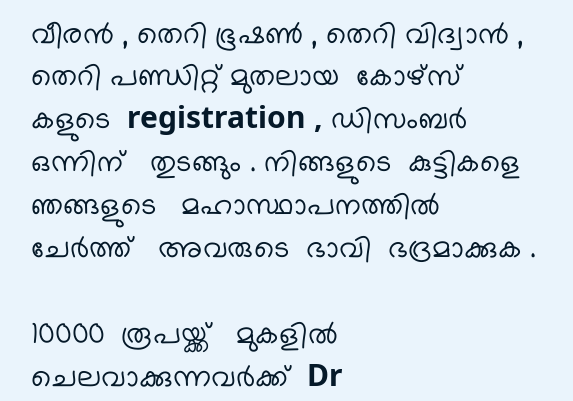വീരൻ , തെറി ഭൂഷണ്‍ , തെറി വിദ്വാൻ , തെറി പണ്ഡിറ്റ്‌ മുതലായ  കോഴ്സ് കളുടെ  registration , ഡിസംബർ   ഒന്നിന്   തുടങ്ങും . നിങ്ങളുടെ  കുട്ടികളെ
ഞങ്ങളുടെ   മഹാസ്ഥാപനത്തിൽ   ചേർത്ത്   അവരുടെ  ഭാവി  ഭദ്രമാക്കുക .

10000  രൂപയ്ക്ക്   മുകളിൽ   ചെലവാക്കുന്നവർക്ക്  Dr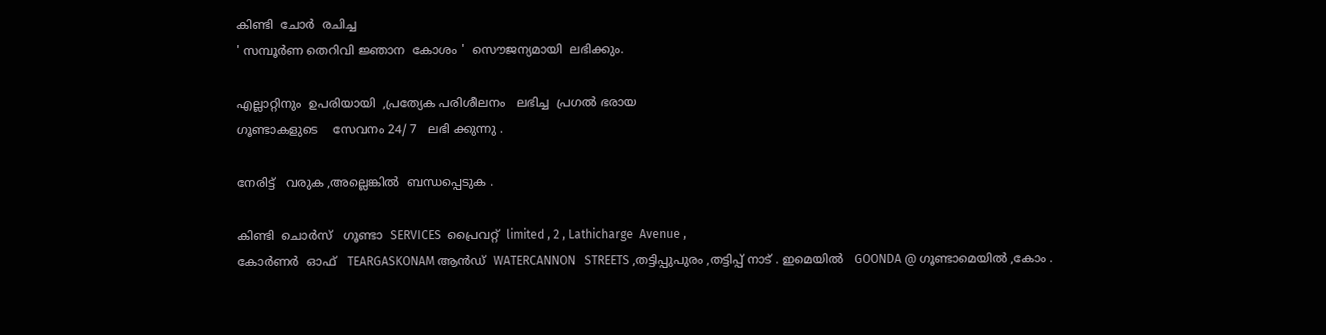കിണ്ടി  ചോർ  രചിച്ച
' സമ്പൂർണ തെറിവി ജ്ഞാന  കോശം '  സൌജന്യമായി  ലഭിക്കും.

എല്ലാറ്റിനും  ഉപരിയായി  ,പ്രത്യേക പരിശീലനം   ലഭിച്ച  പ്രഗൽ ഭരായ
ഗൂണ്ടാകളുടെ    സേവനം 24/ 7   ലഭി ക്കുന്നു .

നേരിട്ട്   വരുക ,അല്ലെങ്കിൽ  ബന്ധപ്പെടുക .

കിണ്ടി  ചൊർസ്   ഗൂണ്ടാ  SERVICES  പ്രൈവറ്റ്  limited , 2 , Lathicharge  Avenue ,
കോർണർ  ഓഫ്   TEARGASKONAM ആൻഡ്‌  WATERCANNON   STREETS ,തട്ടിപ്പുപുരം ,തട്ടിപ്പ് നാട് . ഇമെയിൽ   GOONDA @ ഗൂണ്ടാമെയിൽ ,കോം .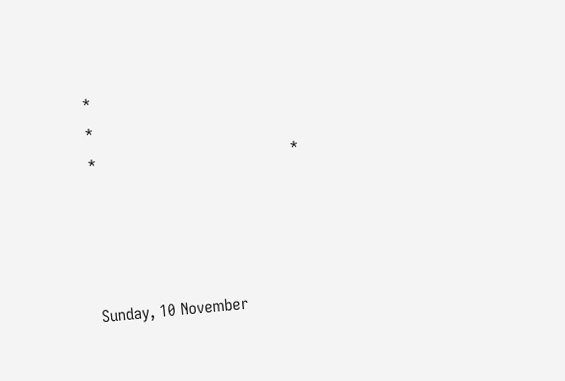*                                            *                                             *                                       *




Sunday, 10 November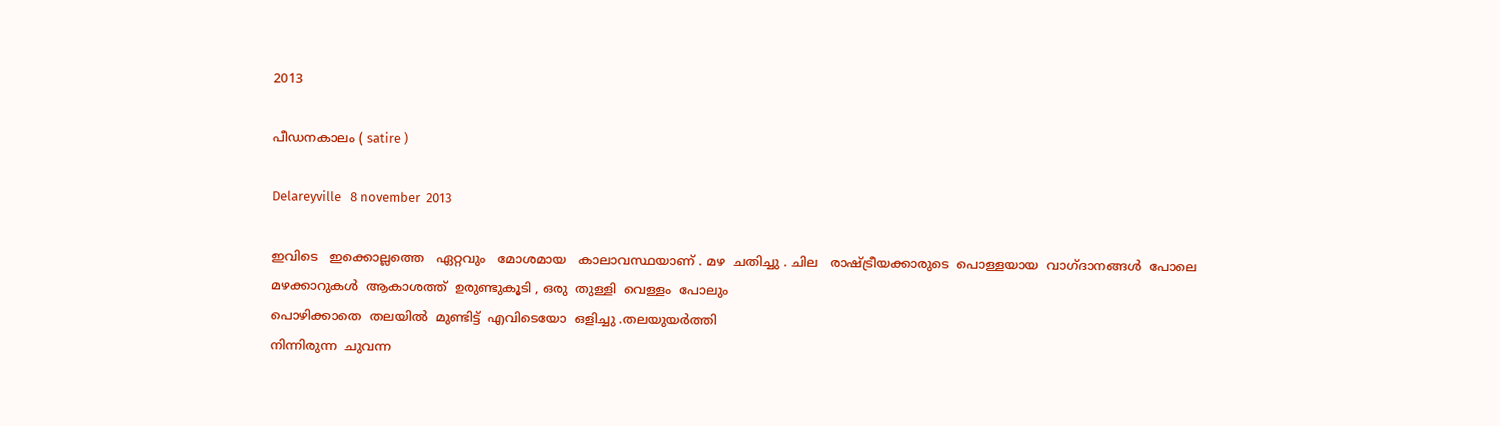2013

പീഡനകാലം ( satire )

Delareyville   8 november  2013

ഇവിടെ   ഇക്കൊല്ലത്തെ   ഏറ്റവും   മോശമായ   കാലാവസ്ഥയാണ് . മഴ  ചതിച്ചു . ചില   രാഷ്ട്രീയക്കാരുടെ  പൊള്ളയായ  വാഗ്ദാനങ്ങൾ  പോലെ
മഴക്കാറുകൾ  ആകാശത്ത്  ഉരുണ്ടുകൂടി , ഒരു  തുള്ളി  വെള്ളം  പോലും
പൊഴിക്കാതെ  തലയിൽ  മുണ്ടിട്ട്  എവിടെയോ  ഒളിച്ചു .തലയുയർത്തി
നിന്നിരുന്ന  ചുവന്ന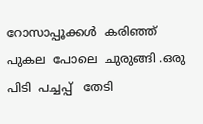റോസാപ്പൂക്കൾ  കരിഞ്ഞ്  പുകല  പോലെ  ചുരുങ്ങി .ഒരു
പിടി  പച്ചപ്പ്   തേടി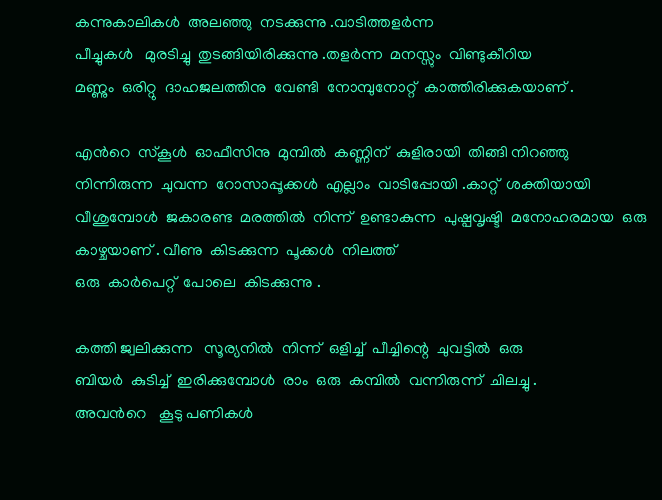കന്നുകാലികൾ  അലഞ്ഞു  നടക്കുന്നു .വാടിത്തളർന്ന
പീച്ചുകൾ   മുരടിച്ചു  തുടങ്ങിയിരിക്കുന്നു .തളർന്ന  മനസ്സും  വിണ്ടുകീറിയ
മണ്ണും  ഒരിറ്റു  ദാഹജലത്തിനു  വേണ്ടി  നോമ്പുനോറ്റ്‌  കാത്തിരിക്കുകയാണ് .

എൻറെ  സ്കൂൾ  ഓഫീസിനു  മുമ്പിൽ  കണ്ണിന്  കുളിരായി  തിങ്ങി നിറഞ്ഞു
നിന്നിരുന്ന  ചുവന്ന  റോസാപ്പൂക്കൾ  എല്ലാം  വാടിപ്പോയി .കാറ്റ്  ശക്തിയായി
വീശുമ്പോൾ  ജകാരണ്ട  മരത്തിൽ  നിന്ന്  ഉണ്ടാകുന്ന  പുഷ്പവൃഷ്ടി  മനോഹരമായ  ഒരു  കാഴ്ചയാണ് . വീണു  കിടക്കുന്ന  പൂക്കൾ  നിലത്ത്
ഒരു  കാർപെറ്റ്  പോലെ  കിടക്കുന്നു .

കത്തി ജ്വലിക്കുന്ന   സൂര്യനിൽ  നിന്ന്  ഒളിച്ച്  പീച്ചിന്റെ  ചുവട്ടിൽ  ഒരു
ബിയർ  കുടിച്ച്  ഇരിക്കുമ്പോൾ  രാം  ഒരു  കമ്പിൽ  വന്നിരുന്ന്  ചിലച്ചു .
അവൻറെ   കൂടു പണികൾ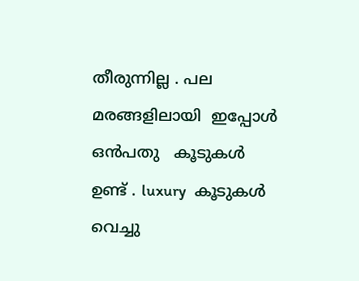തീരുന്നില്ല . പല  മരങ്ങളിലായി  ഇപ്പോൾ
ഒൻപതു   കൂടുകൾ  ഉണ്ട് . luxury  കൂടുകൾ   വെച്ചു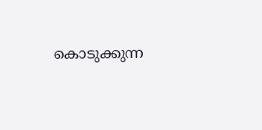കൊടുക്കുന്ന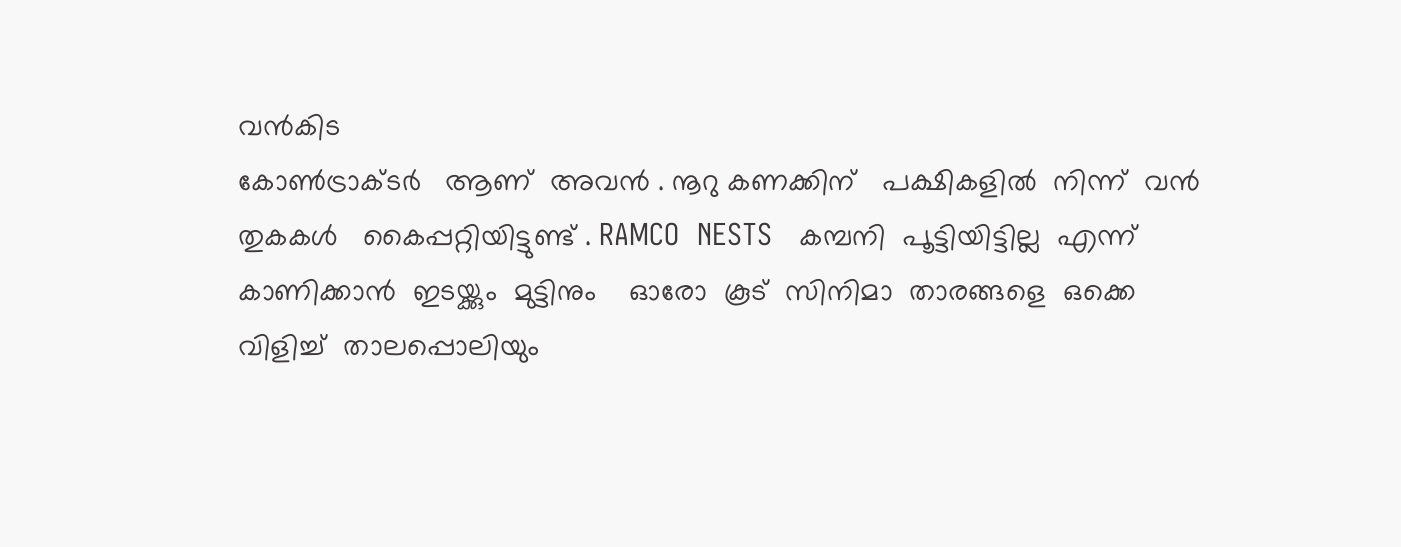വൻകിട
കോണ്‍ട്രാക്ടർ   ആണ്  അവൻ . നൂറു കണക്കിന്   പക്ഷികളിൽ  നിന്ന്  വൻ
തുകകൾ   കൈപ്പറ്റിയിട്ടുണ്ട്‌ . RAMCO  NESTS   കമ്പനി  പൂട്ടിയിട്ടില്ല  എന്ന്  കാണിക്കാൻ  ഇടയ്ക്കും  മുട്ടിനും    ഓരോ  കൂട്  സിനിമാ  താരങ്ങളെ  ഒക്കെ
വിളിച്ച്  താലപ്പൊലിയും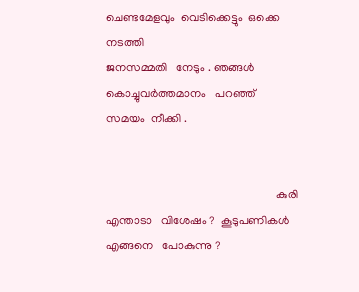ചെണ്ടമേളവും  വെടിക്കെട്ടും  ഒക്കെ  നടത്തി
ജനസമ്മതി   നേടും . ഞങ്ങൾ  കൊച്ചുവർത്തമാനം   പറഞ്ഞ്  സമയം  നീക്കി .


                                                          കുരി
എന്താടാ   വിശേഷം ?  കൂടുപണികൾ  എങ്ങനെ   പോകുന്നു ?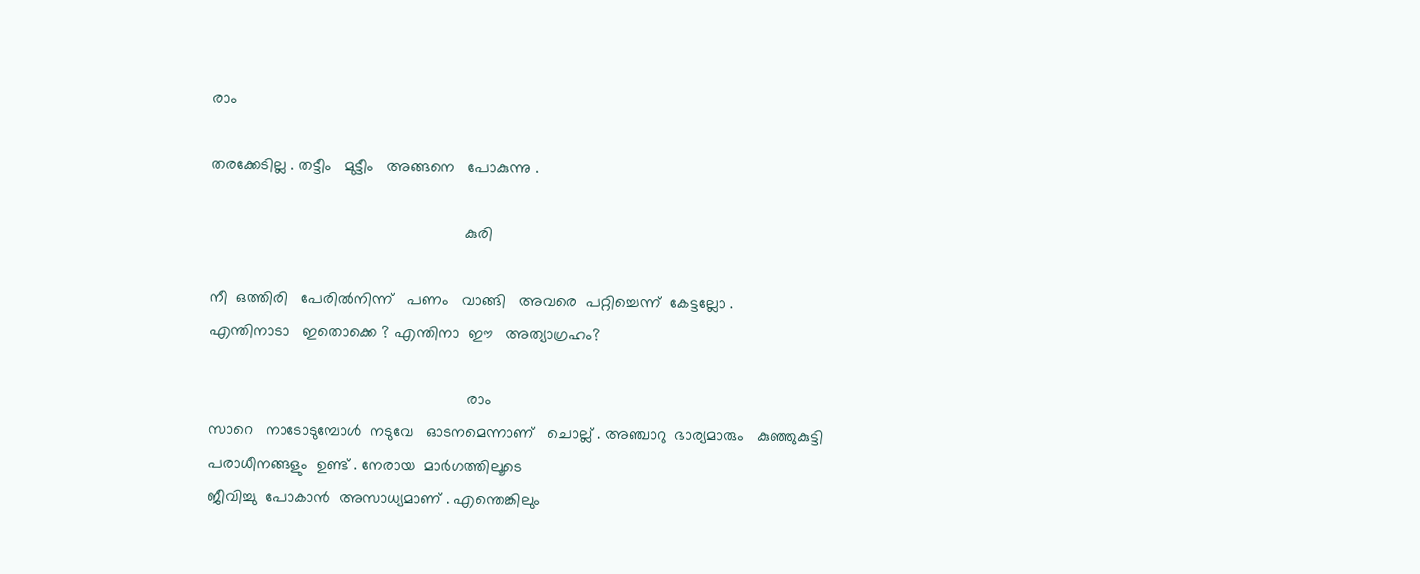രാം

തരക്കേടില്ല . തട്ടീം   മുട്ടീം   അങ്ങനെ   പോകുന്നു .

                                                          കുരി

നീ  ഒത്തിരി   പേരിൽനിന്ന്   പണം   വാങ്ങി   അവരെ  പറ്റിച്ചെന്ന്  കേട്ടല്ലോ .
എന്തിനാടാ   ഇതൊക്കെ ? എന്തിനാ  ഈ   അത്യാഗ്രഹം?

                                                           രാം
സാറെ   നാടോടുമ്പോൾ  നടുവേ   ഓടനമെന്നാണ്   ചൊല്ല് . അഞ്ചാറു  ഭാര്യമാരും   കുഞ്ഞുകുട്ടി പരാധീനങ്ങളും  ഉണ്ട് . നേരായ  മാർഗത്തിലൂടെ
ജീവിച്ചു  പോകാൻ  അസാധ്യമാണ് . എന്തെങ്കിലും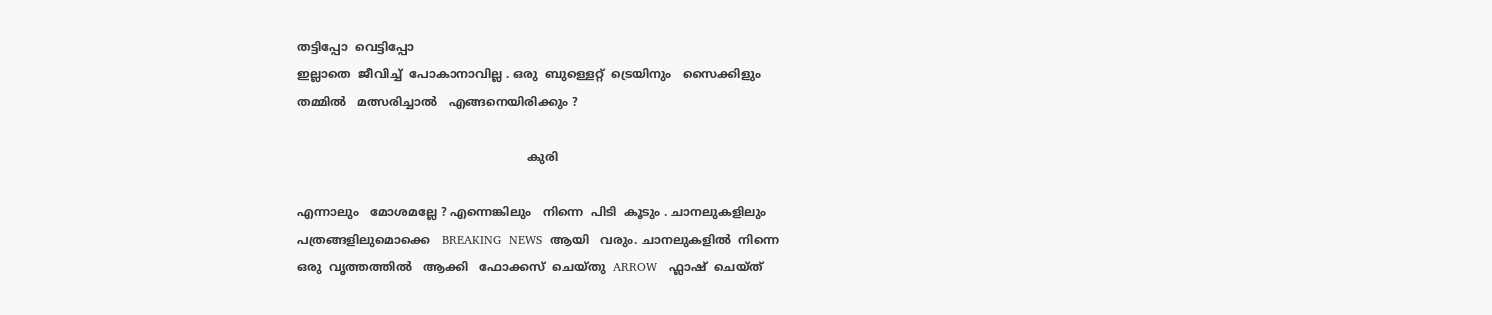തട്ടിപ്പോ  വെട്ടിപ്പോ
ഇല്ലാതെ  ജീവിച്ച്  പോകാനാവില്ല . ഒരു  ബുള്ളെറ്റ്  ട്രെയിനും   സൈക്കിളും
തമ്മിൽ   മത്സരിച്ചാൽ   എങ്ങനെയിരിക്കും ?

                                                              കുരി

എന്നാലും   മോശമല്ലേ ? എന്നെങ്കിലും   നിന്നെ  പിടി  കൂടും . ചാനലുകളിലും
പത്രങ്ങളിലുമൊക്കെ   BREAKING  NEWS  ആയി   വരും. ചാനലുകളിൽ  നിന്നെ
ഒരു  വൃത്തത്തിൽ   ആക്കി   ഫോക്കസ്  ചെയ്തു  ARROW   ഫ്ലാഷ്  ചെയ്ത്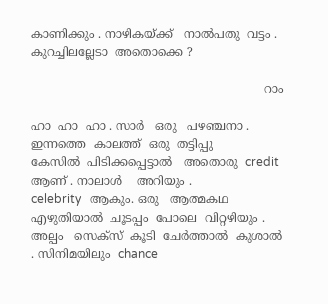കാണിക്കും . നാഴികയ്ക്ക്   നാൽപതു  വട്ടം . കുറച്ചിലല്ലേടാ  അതൊക്കെ ?

                                                               റാം

ഹാ  ഹാ  ഹാ . സാർ   ഒരു   പഴഞ്ചനാ .  ഇന്നത്തെ  കാലത്ത്  ഒരു  തട്ടിപ്പു
കേസിൽ  പിടിക്കപ്പെട്ടാൽ   അതൊരു  credit  ആണ് . നാലാൾ    അറിയും .
celebrity   ആകും. ഒരു   ആത്മകഥ  എഴുതിയാൽ  ചൂടപ്പം  പോലെ  വിറ്റഴിയും .
അല്പം   സെക്സ്  കൂടി  ചേർത്താൽ  കുശാൽ . സിനിമയിലും  chance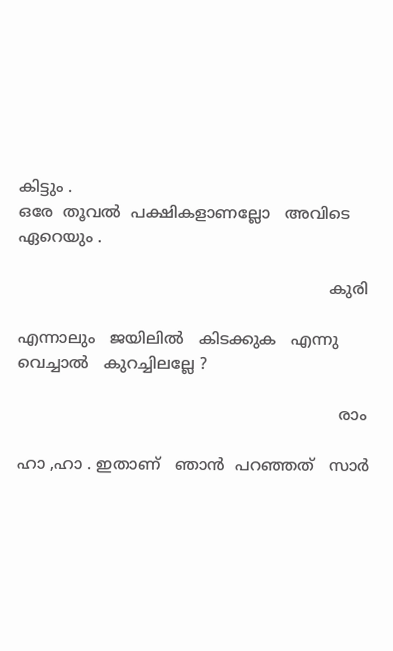കിട്ടും .
ഒരേ  തൂവൽ  പക്ഷികളാണല്ലോ   അവിടെ  ഏറെയും .

                                                               കുരി

എന്നാലും   ജയിലിൽ   കിടക്കുക   എന്നു  വെച്ചാൽ   കുറച്ചിലല്ലേ ?

                                                                 രാം

ഹാ ,ഹാ . ഇതാണ്‌   ഞാൻ  പറഞ്ഞത്   സാർ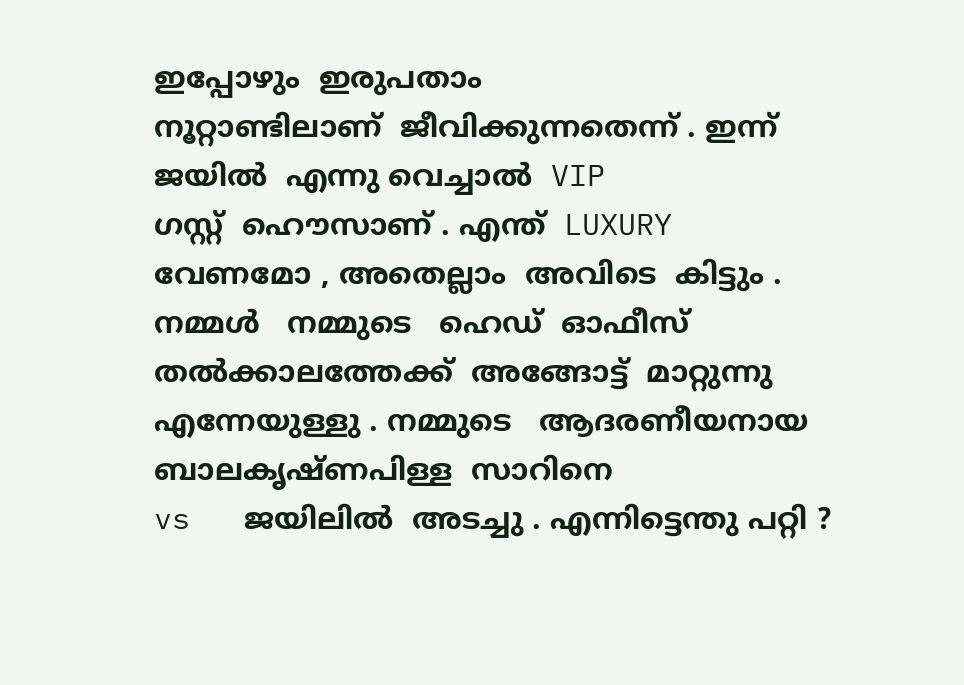ഇപ്പോഴും  ഇരുപതാം
നൂറ്റാണ്ടിലാണ്  ജീവിക്കുന്നതെന്ന് . ഇന്ന്  ജയിൽ  എന്നു വെച്ചാൽ  VIP
ഗസ്റ്റ്  ഹൌസാണ്‌ . എന്ത്  LUXURY  വേണമോ , അതെല്ലാം  അവിടെ  കിട്ടും .
നമ്മൾ   നമ്മുടെ   ഹെഡ്  ഓഫീസ്   തൽക്കാലത്തേക്ക്  അങ്ങോട്ട്‌  മാറ്റുന്നു
എന്നേയുള്ളു . നമ്മുടെ   ആദരണീയനായ   ബാലകൃഷ്ണപിള്ള  സാറിനെ
vs   ജയിലിൽ  അടച്ചു . എന്നിട്ടെന്തു പറ്റി ?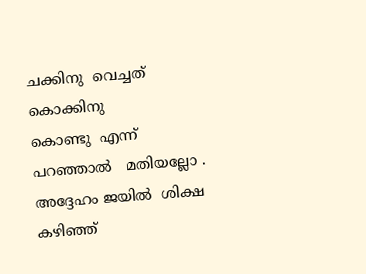ചക്കിനു  വെച്ചത്  കൊക്കിനു
കൊണ്ടു  എന്ന്   പറഞ്ഞാൽ   മതിയല്ലോ . അദ്ദേഹം ജയിൽ  ശിക്ഷ  കഴിഞ്ഞ്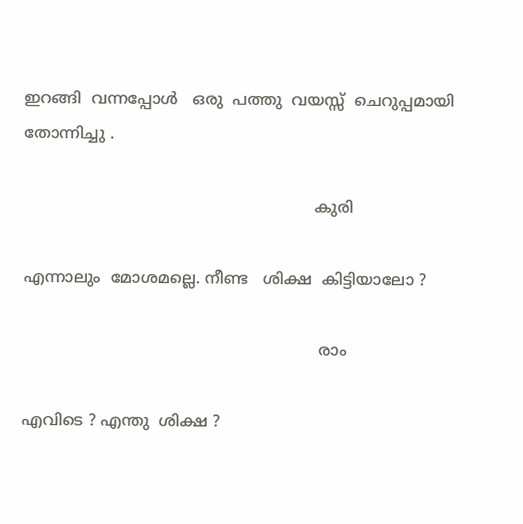ഇറങ്ങി  വന്നപ്പോൾ   ഒരു  പത്തു  വയസ്സ്  ചെറുപ്പമായി  തോന്നിച്ചു .

                                                           കുരി

എന്നാലും  മോശമല്ലെ. നീണ്ട   ശിക്ഷ  കിട്ടിയാലോ ?

                                                            രാം

എവിടെ ? എന്തു  ശിക്ഷ ?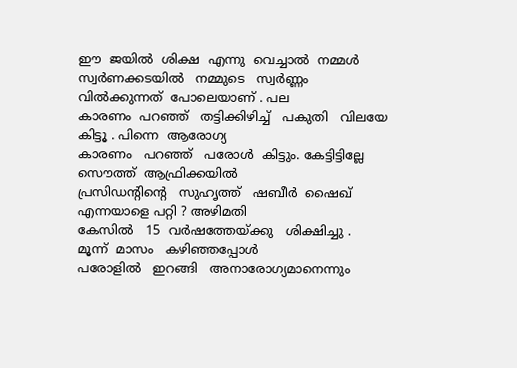ഈ  ജയിൽ  ശിക്ഷ  എന്നു  വെച്ചാൽ  നമ്മൾ
സ്വർണക്കടയിൽ   നമ്മുടെ   സ്വർണ്ണം   വിൽക്കുന്നത്  പോലെയാണ് . പല
കാരണം  പറഞ്ഞ്   തട്ടിക്കിഴിച്ച്   പകുതി   വിലയേ  കിട്ടൂ . പിന്നെ  ആരോഗ്യ
കാരണം   പറഞ്ഞ്   പരോൾ  കിട്ടും. കേട്ടിട്ടില്ലേ  സൌത്ത്  ആഫ്രിക്കയിൽ
പ്രസിഡന്റിന്റെ   സുഹൃത്ത്‌   ഷബീർ  ഷൈഖ്  എന്നയാളെ പറ്റി ? അഴിമതി
കേസിൽ   15  വർഷത്തേയ്ക്കു   ശിക്ഷിച്ചു .  മൂന്ന്  മാസം   കഴിഞ്ഞപ്പോൾ
പരോളിൽ   ഇറങ്ങി   അനാരോഗ്യമാനെന്നും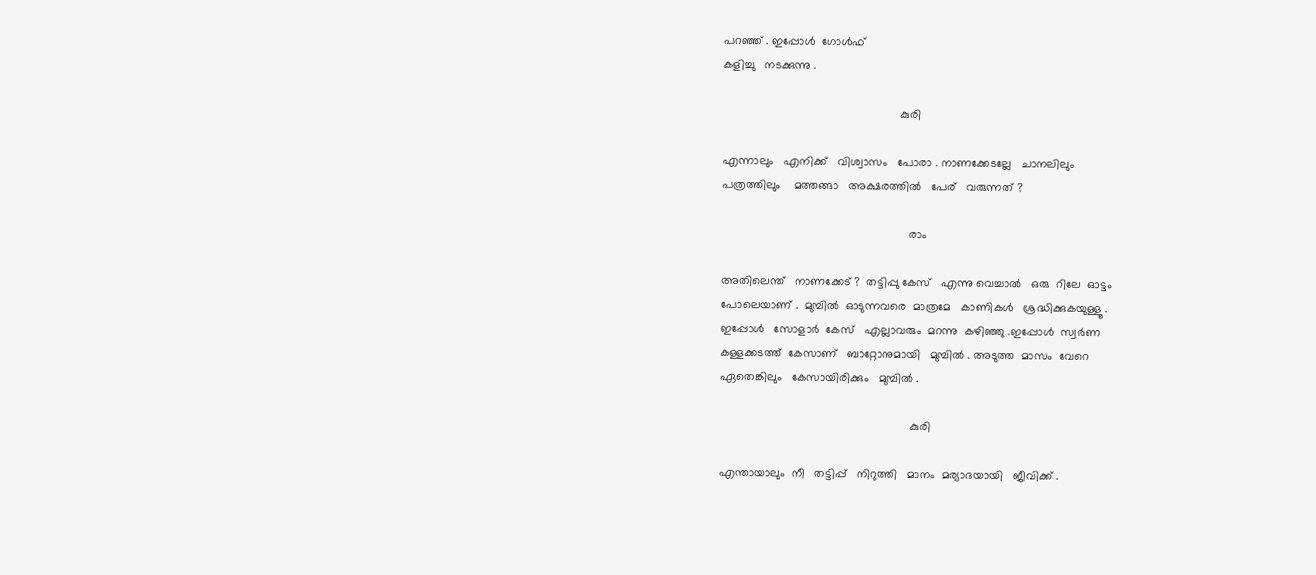പറഞ്ഞ് . ഇപ്പോൾ  ഗോൾഫ്
കളിച്ചു   നടക്കുന്നു .

                                                      കുരി

എന്നാലും   എനിക്ക്   വിശ്വാസം   പോരാ . നാണക്കേടല്ലേ   ചാനലിലും
പത്രത്തിലും    മത്തങ്ങാ   അക്ഷരത്തിൽ   പേര്   വരുന്നത് ?

                                                         രാം

അതിലെന്ത്   നാണക്കേട്‌ ?  തട്ടിപ്പു കേസ്   എന്നു വെച്ചാൽ   ഒരു  റിലേ  ഓട്ടം
പോലെയാണ് .  മുമ്പിൽ  ഓടുന്നവരെ  മാത്രമേ   കാണികൾ   ശ്രദ്ധിക്കുകയുള്ളൂ .
ഇപ്പോൾ   സോളാർ  കേസ്   എല്ലാവരും  മറന്നു  കഴിഞ്ഞു .ഇപ്പോൾ  സ്വർണ
കള്ളക്കടത്ത്  കേസാണ്   ബാറ്റോനുമായി   മുമ്പിൽ . അടുത്ത  മാസം  വേറെ
ഏതെങ്കിലും   കേസായിരിക്കും   മുമ്പിൽ .

                                                          കുരി

എന്തായാലും  നീ   തട്ടിപ്പ്   നിറുത്തി   മാനം  മര്യാദയായി   ജീവിക്ക് .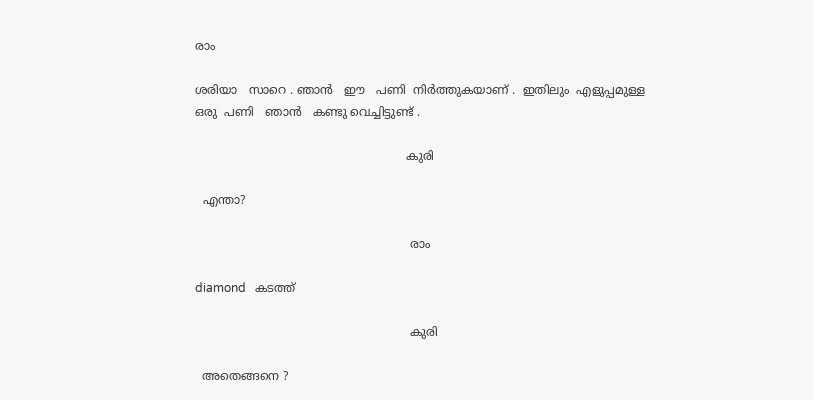രാം

ശരിയാ   സാറെ . ഞാൻ   ഈ   പണി  നിർത്തുകയാണ് .  ഇതിലും  എളുപ്പമുള്ള
ഒരു  പണി   ഞാൻ   കണ്ടു വെച്ചിട്ടുണ്ട് .

                                                         കുരി

  എന്താ?

                                                          രാം

diamond   കടത്ത്

                                                          കുരി

  അതെങ്ങനെ ?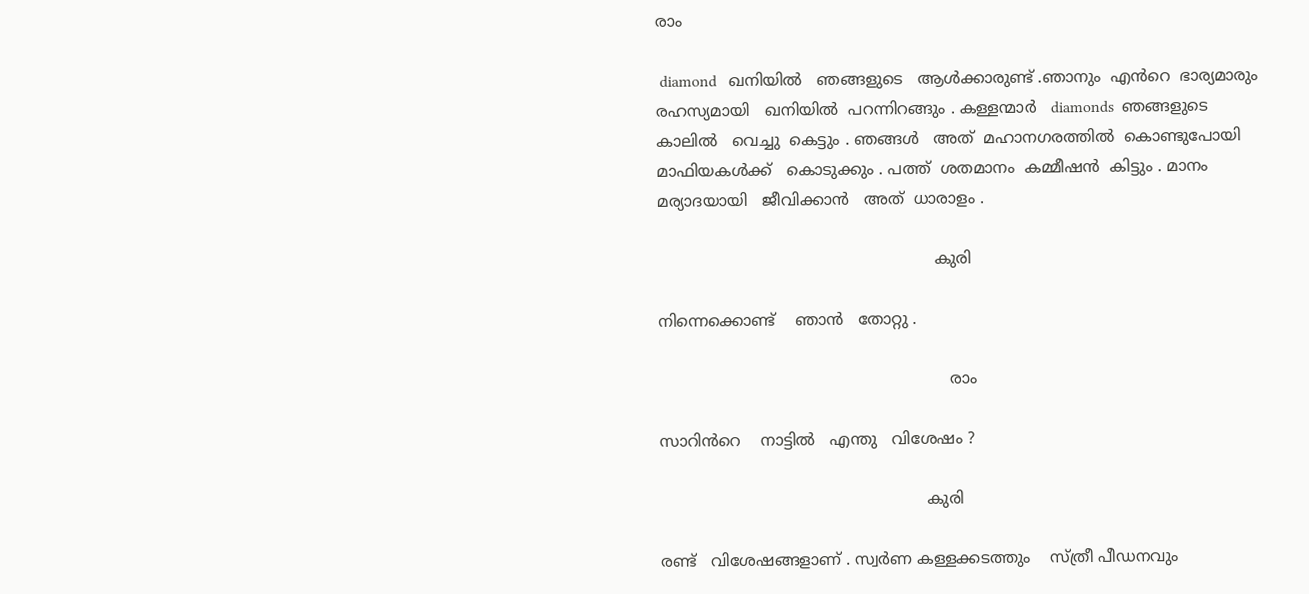രാം

 diamond   ഖനിയിൽ   ഞങ്ങളുടെ   ആൾക്കാരുണ്ട് .ഞാനും  എൻറെ  ഭാര്യമാരും
രഹസ്യമായി   ഖനിയിൽ  പറന്നിറങ്ങും . കള്ളന്മാർ   diamonds  ഞങ്ങളുടെ
കാലിൽ   വെച്ചു  കെട്ടും . ഞങ്ങൾ   അത്  മഹാനഗരത്തിൽ  കൊണ്ടുപോയി
മാഫിയകൾക്ക്   കൊടുക്കും . പത്ത്  ശതമാനം  കമ്മീഷൻ  കിട്ടും . മാനം
മര്യാദയായി   ജീവിക്കാൻ   അത്  ധാരാളം .

                                                        കുരി

നിന്നെക്കൊണ്ട്    ഞാൻ   തോറ്റു .

                                                           രാം

സാറിൻറെ    നാട്ടിൽ   എന്തു   വിശേഷം ?

                                                      കുരി

രണ്ട്   വിശേഷങ്ങളാണ് . സ്വർണ കള്ളക്കടത്തും    സ്ത്രീ പീഡനവും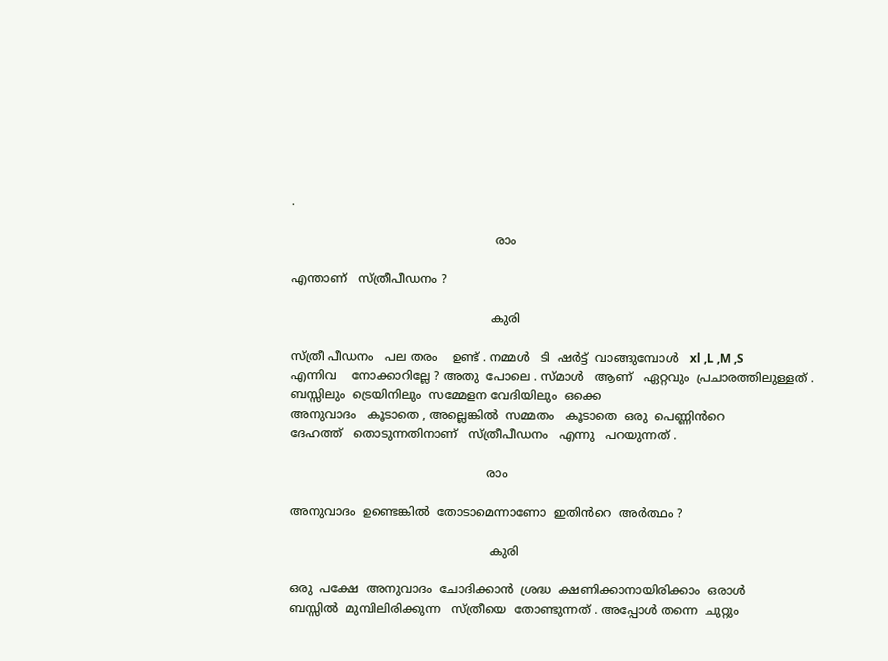.

                                                       രാം

എന്താണ്   സ്ത്രീപീഡനം ?

                                                      കുരി

സ്ത്രീ പീഡനം   പല തരം    ഉണ്ട് . നമ്മൾ   ടി  ഷർട്ട്‌  വാങ്ങുമ്പോൾ   xl ,L ,M ,S
എന്നിവ    നോക്കാറില്ലേ ? അതു  പോലെ . സ്മാൾ   ആണ്   ഏറ്റവും  പ്രചാരത്തിലുള്ളത് . ബസ്സിലും  ട്രെയിനിലും  സമ്മേളന വേദിയിലും  ഒക്കെ
അനുവാദം   കൂടാതെ , അല്ലെങ്കിൽ  സമ്മതം   കൂടാതെ  ഒരു  പെണ്ണിൻറെ
ദേഹത്ത്   തൊടുന്നതിനാണ്   സ്ത്രീപീഡനം   എന്നു   പറയുന്നത് .

                                                     രാം

അനുവാദം  ഉണ്ടെങ്കിൽ  തോടാമെന്നാണോ  ഇതിൻറെ  അർത്ഥം ?

                                                      കുരി

ഒരു  പക്ഷേ  അനുവാദം  ചോദിക്കാൻ  ശ്രദ്ധ  ക്ഷണിക്കാനായിരിക്കാം  ഒരാൾ
ബസ്സിൽ  മുമ്പിലിരിക്കുന്ന   സ്ത്രീയെ  തോണ്ടുന്നത് . അപ്പോൾ തന്നെ  ചുറ്റും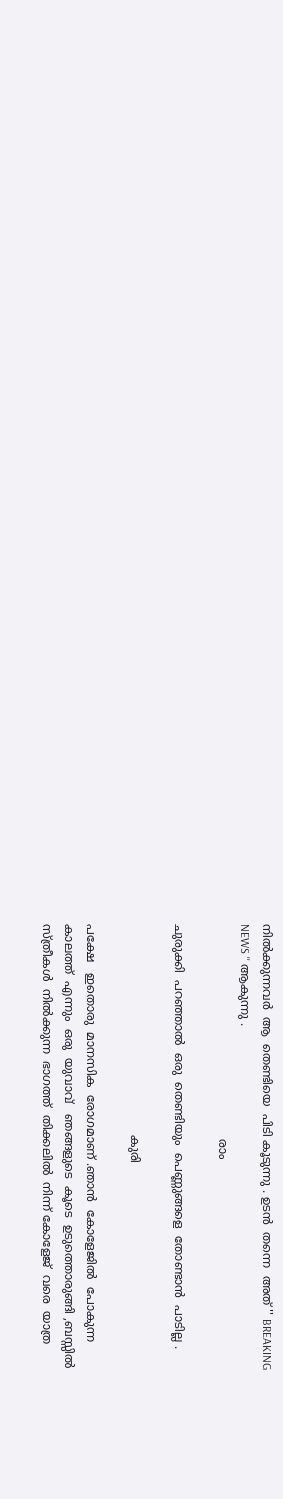നിൽക്കുന്നവർ  ആ  തെണ്ടിയെ  പിടി കൂടുന്നു . ഉടൻ  തന്നെ  അത് '' BREAKING
NEWS '' ആകുന്നു .
                                                          രാം

ചുരുക്കി  പറഞ്ഞാൽ  ഒരു  തെണ്ടിയും  പെണ്ണുങ്ങളെ  തോണ്ടാൻ  പാടില്ല .

                                                         കുരി

പക്ഷേ   ഇതൊരു  മാനസിക  രോഗമാണ് .ഞാൻ  കോളേജിൽ  പോകുന്ന
കാലത്ത്  എന്നും  ഒരു  യുവാവ്‌   ഞങ്ങളുടെ  കൂടെ  ഉടുത്തൊരുങ്ങി ,ബസ്സിൽ
സ്ത്രീകൾ  നിൽക്കുന്ന  ഭാഗത്ത്‌  തിക്കലിൽ  നിന്ന് കോളേജ്  വരെ  യാത്ര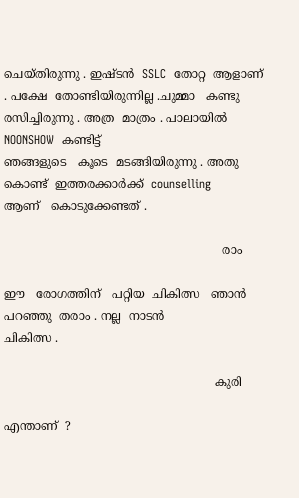ചെയ്തിരുന്നു . ഇഷ്ടൻ  SSLC  തോറ്റ  ആളാണ് . പക്ഷേ  തോണ്ടിയിരുന്നില്ല .ചുമ്മാ   കണ്ടു  രസിച്ചിരുന്നു . അത്ര  മാത്രം . പാലായിൽ  NOONSHOW  കണ്ടിട്ട്
ഞങ്ങളുടെ   കൂടെ  മടങ്ങിയിരുന്നു . അതു  കൊണ്ട്  ഇത്തരക്കാർക്ക്  counselling
ആണ്   കൊടുക്കേണ്ടത് .

                                                           രാം

ഈ   രോഗത്തിന്   പറ്റിയ  ചികിത്സ   ഞാൻ  പറഞ്ഞു  തരാം . നല്ല  നാടൻ
ചികിത്സ .

                                                         കുരി

എന്താണ്  ?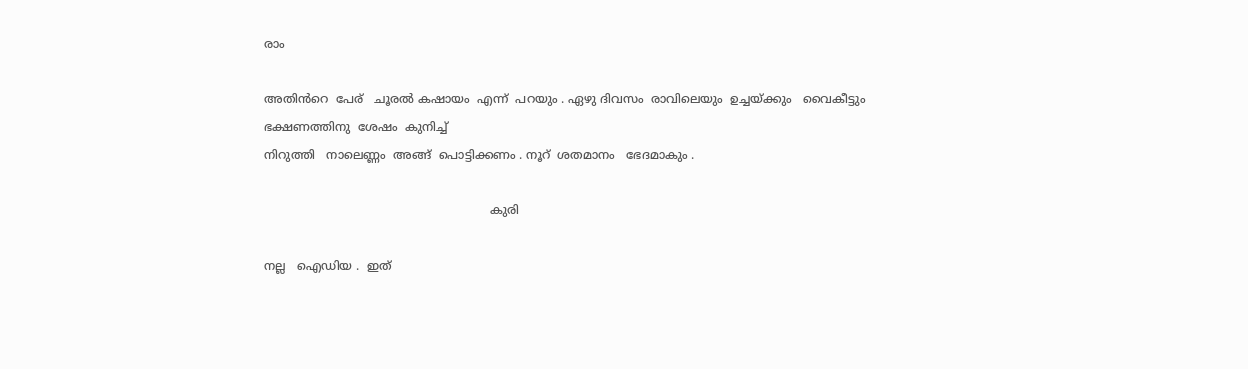രാം

അതിൻറെ  പേര്   ചൂരൽ കഷായം  എന്ന്  പറയും . ഏഴു ദിവസം  രാവിലെയും  ഉച്ചയ്ക്കും   വൈകീട്ടും   ഭക്ഷണത്തിനു  ശേഷം  കുനിച്ച്
നിറുത്തി   നാലെണ്ണം  അങ്ങ്  പൊട്ടിക്കണം . നൂറ്  ശതമാനം   ഭേദമാകും .

                                                             കുരി

നല്ല   ഐഡിയ .  ഇത്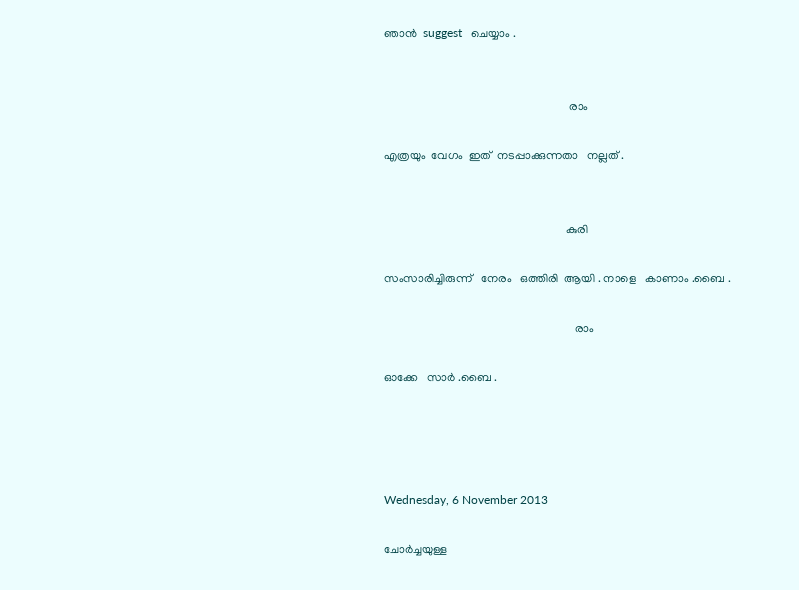ഞാൻ  suggest   ചെയ്യാം .


                                                               രാം

എത്രയും  വേഗം  ഇത്  നടപ്പാക്കുന്നതാ   നല്ലത് .


                                                              കുരി

സംസാരിച്ചിരുന്ന്   നേരം   ഒത്തിരി  ആയി . നാളെ   കാണാം .ബൈ .

                                                                 രാം

ഓക്കേ   സാർ .ബൈ .




Wednesday, 6 November 2013

ചോർച്ചയുള്ള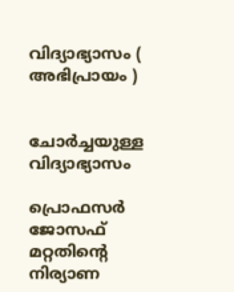വിദ്യാഭ്യാസം ( അഭിപ്രായം )


ചോർച്ചയുള്ള   വിദ്യാഭ്യാസം

പ്രൊഫസർ   ജോസഫ്‌  മറ്റതിന്റെ   നിര്യാണ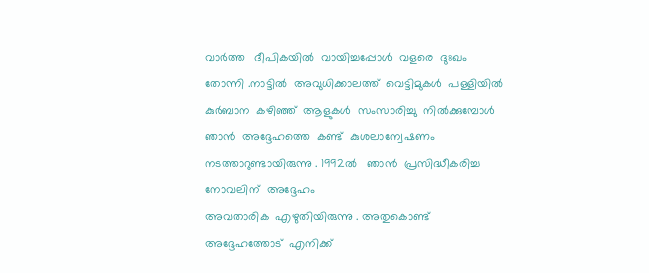വാർത്ത‍   ദീപികയിൽ  വായിച്ചപ്പോൾ  വളരെ  ദുഃഖം  തോന്നി .നാട്ടിൽ  അവുധിക്കാലത്ത്  വെട്ടിമുകൾ  പള്ളിയിൽ  കുർബാന  കഴിഞ്ഞ്  ആളുകൾ  സംസാരിച്ചു  നിൽക്കുമ്പോൾ  ഞാൻ  അദ്ദേഹത്തെ  കണ്ട്  കുശലാന്വേഷണം  നടത്താറുണ്ടായിരുന്നു . 1992ൽ   ഞാൻ  പ്രസിദ്ധീകരിച്ച   നോവലിന്  അദ്ദേഹം
അവതാരിക  എഴുതിയിരുന്നു . അതുകൊണ്ട്  അദ്ദേഹത്തോട്  എനിക്ക്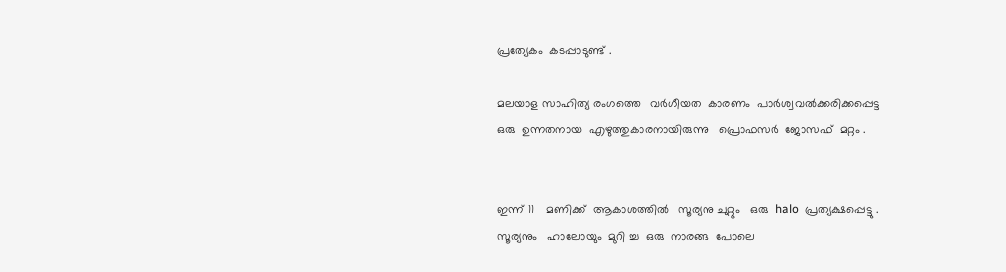പ്രത്യേകം  കടപ്പാടുണ്ട് .

മലയാള സാഹിത്യ രംഗത്തെ   വർഗീയത  കാരണം  പാർശ്വവൽക്കരിക്കപ്പെട്ട
ഒരു  ഉന്നതനായ  എഴുത്തുകാരനായിരുന്നു   പ്രൊഫസർ  ജോസഫ്‌  മറ്റം .


ഇന്ന് 11    മണിക്ക്  ആകാശത്തിൽ   സൂര്യനു ചുറ്റും   ഒരു  halo  പ്രത്യക്ഷപ്പെട്ടു .
സൂര്യനും   ഹാലോയും  മുറി ച്ച  ഒരു  നാരങ്ങ  പോലെ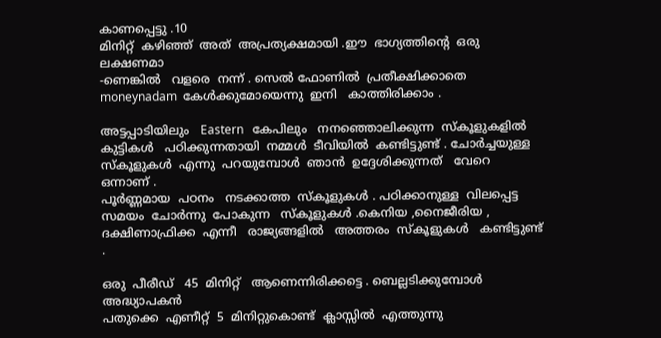കാണപ്പെട്ടു .10
മിനിറ്റ്  കഴിഞ്ഞ്  അത്  അപ്രത്യക്ഷമായി .ഈ  ഭാഗ്യത്തിന്റെ  ഒരു  ലക്ഷണമാ
-ണെങ്കിൽ   വളരെ  നന്ന് . സെൽ ഫോണിൽ  പ്രതീക്ഷിക്കാതെ  moneynadam  കേൾക്കുമോയെന്നു  ഇനി   കാത്തിരിക്കാം .

അട്ടപ്പാടിയിലും   Eastern   കേപിലും   നനഞ്ഞൊലിക്കുന്ന  സ്കൂളുകളിൽ
കുട്ടികൾ   പഠിക്കുന്നതായി  നമ്മൾ  ടീവിയിൽ  കണ്ടിട്ടുണ്ട് . ചോർച്ചയുള്ള
സ്കൂളുകൾ  എന്നു  പറയുമ്പോൾ  ഞാൻ  ഉദ്ദേശിക്കുന്നത്   വേറെ  ഒന്നാണ് .
പൂർണ്ണമായ  പഠനം   നടക്കാത്ത  സ്കൂളുകൾ . പഠിക്കാനുള്ള  വിലപ്പെട്ട
സമയം  ചോർന്നു  പോകുന്ന   സ്കൂളുകൾ .കെനിയ ,നൈജീരിയ , ദക്ഷിണാഫ്രിക്ക  എന്നീ   രാജ്യങ്ങളിൽ   അത്തരം  സ്കൂളുകൾ   കണ്ടിട്ടുണ്ട് .

ഒരു  പീരീഡ്‌   45  മിനിറ്റ്   ആണെന്നിരിക്കട്ടെ . ബെല്ലടിക്കുമ്പോൾ  അദ്ധ്യാപകൻ
പതുക്കെ  എണീറ്റ്‌  5  മിനിറ്റുകൊണ്ട്‌  ക്ലാസ്സിൽ  എത്തുന്നു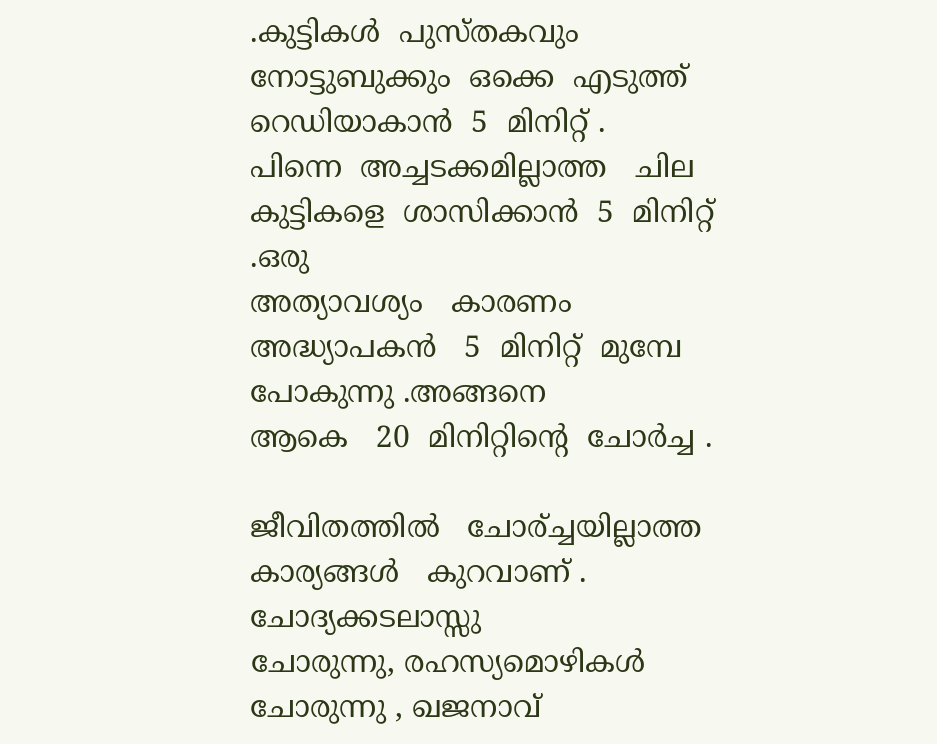.കുട്ടികൾ  പുസ്തകവും  നോട്ടുബുക്കും  ഒക്കെ  എടുത്ത്  റെഡിയാകാൻ  5  മിനിറ്റ് .
പിന്നെ  അച്ചടക്കമില്ലാത്ത   ചില  കുട്ടികളെ  ശാസിക്കാൻ  5  മിനിറ്റ് .ഒരു
അത്യാവശ്യം   കാരണം   അദ്ധ്യാപകൻ   5  മിനിറ്റ്  മുമ്പേ  പോകുന്നു .അങ്ങനെ
ആകെ   20  മിനിറ്റിന്റെ  ചോർച്ച .

ജീവിതത്തിൽ   ചോര്ച്ചയില്ലാത്ത   കാര്യങ്ങൾ   കുറവാണ് . ചോദ്യക്കടലാസ്സു
ചോരുന്നു, രഹസ്യമൊഴികൾ  ചോരുന്നു , ഖജനാവ്‌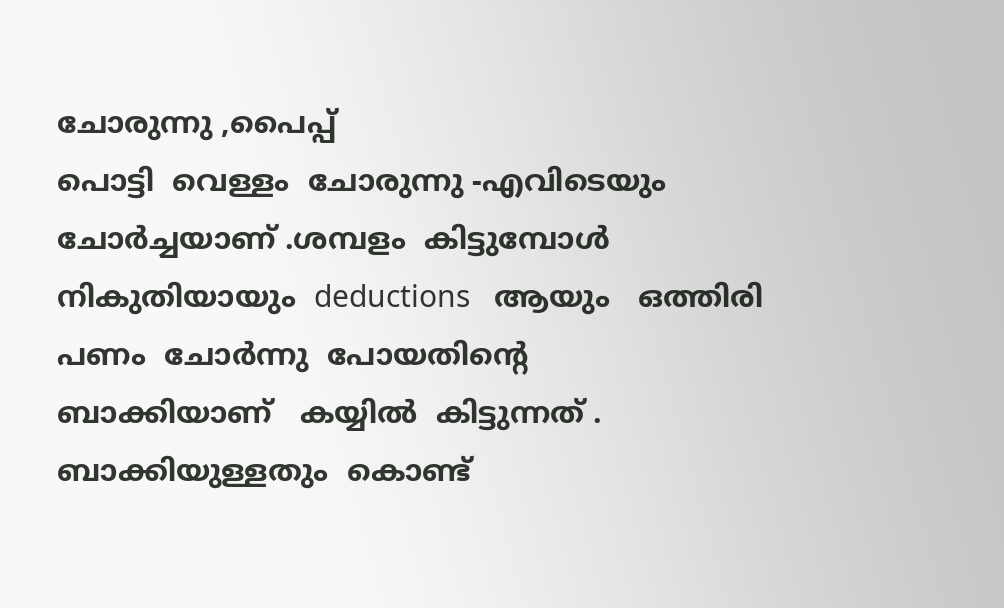ചോരുന്നു ,പൈപ്പ്
പൊട്ടി  വെള്ളം  ചോരുന്നു -എവിടെയും  ചോർച്ചയാണ് .ശമ്പളം  കിട്ടുമ്പോൾ
നികുതിയായും  deductions   ആയും   ഒത്തിരി  പണം  ചോർന്നു  പോയതിന്റെ
ബാക്കിയാണ്   കയ്യിൽ  കിട്ടുന്നത് . ബാക്കിയുള്ളതും  കൊണ്ട്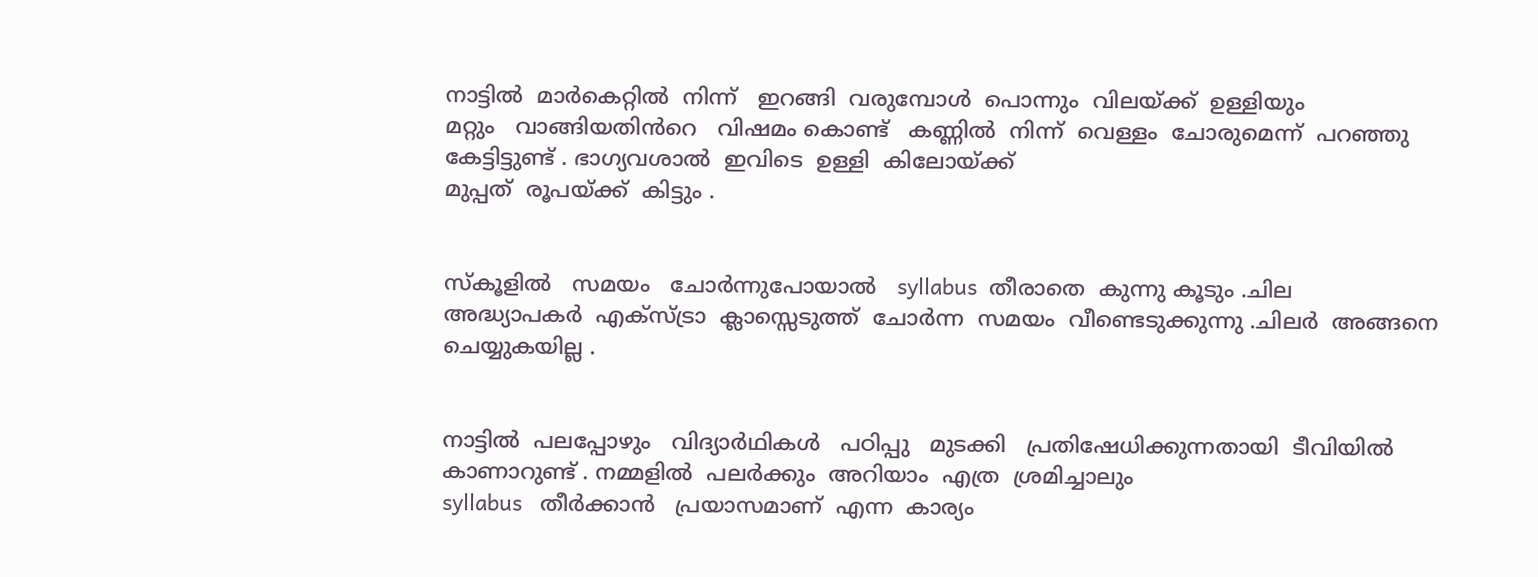നാട്ടിൽ  മാർകെറ്റിൽ  നിന്ന്   ഇറങ്ങി  വരുമ്പോൾ  പൊന്നും  വിലയ്ക്ക്  ഉള്ളിയും
മറ്റും   വാങ്ങിയതിൻറെ   വിഷമം കൊണ്ട്   കണ്ണിൽ  നിന്ന്  വെള്ളം  ചോരുമെന്ന്  പറഞ്ഞു   കേട്ടിട്ടുണ്ട് . ഭാഗ്യവശാൽ  ഇവിടെ  ഉള്ളി  കിലോയ്ക്ക്
മുപ്പത്  രൂപയ്ക്ക്  കിട്ടും .


സ്കൂളിൽ   സമയം   ചോർന്നുപോയാൽ   syllabus  തീരാതെ  കുന്നു കൂടും .ചില
അദ്ധ്യാപകർ  എക്സ്ട്രാ  ക്ലാസ്സെടുത്ത്  ചോർന്ന  സമയം  വീണ്ടെടുക്കുന്നു .ചിലർ  അങ്ങനെ   ചെയ്യുകയില്ല .


നാട്ടിൽ  പലപ്പോഴും   വിദ്യാർഥികൾ   പഠിപ്പു   മുടക്കി   പ്രതിഷേധിക്കുന്നതായി  ടീവിയിൽ   കാണാറുണ്ട് . നമ്മളിൽ  പലർക്കും  അറിയാം  എത്ര  ശ്രമിച്ചാലും
syllabus   തീർക്കാൻ   പ്രയാസമാണ്  എന്ന  കാര്യം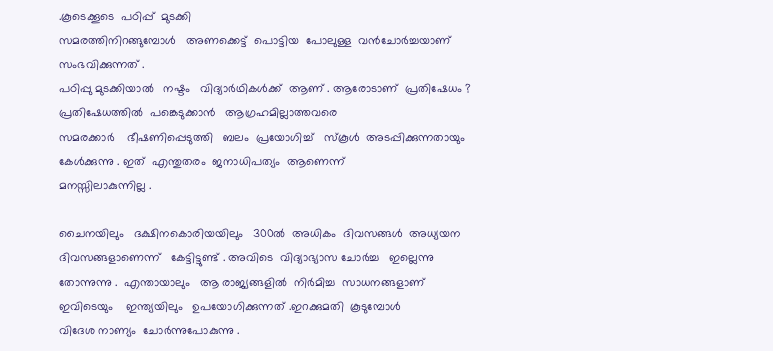.കൂടെക്കൂടെ  പഠിപ്പ്  മുടക്കി
സമരത്തിനിറങ്ങുമ്പോൾ   അണക്കെട്ട്  പൊട്ടിയ  പോലുള്ള  വൻചോർച്ചയാണ്
സംഭവിക്കുന്നത്‌ .
പഠിപ്പു മുടക്കിയാൽ   നഷ്ടം   വിദ്യാർഥികൾക്ക്  ആണ് . ആരോടാണ്  പ്രതിഷേധം ?  പ്രതിഷേധത്തിൽ  പങ്കെടുക്കാൻ   ആഗ്രഹമില്ലാത്തവരെ
സമരക്കാർ    ഭീഷണിപ്പെടുത്തി   ബലം  പ്രയോഗിച്ച്   സ്കൂൾ  അടപ്പിക്കുന്നതായും  കേൾക്കുന്നു . ഇത്  എന്തുതരം  ജനാധിപത്യം  ആണെന്ന്
മനസ്സിലാകുന്നില്ല .

ചൈനയിലും   ദക്ഷിനകൊരിയയിലും   300ൽ  അധികം  ദിവസങ്ങൾ  അധ്യയന
ദിവസങ്ങളാണെന്ന്   കേട്ടിട്ടുണ്ട് . അവിടെ  വിദ്യാഭ്യാസ ചോർച്ച   ഇല്ലെന്നു
തോന്നുന്നു .  എന്തായാലും   ആ രാജ്യങ്ങളിൽ  നിർമിച്ച  സാധനങ്ങളാണ്
ഇവിടെയും    ഇന്ത്യയിലും   ഉപയോഗിക്കുന്നത് .ഇറക്കുമതി  കൂടുമ്പോൾ
വിദേശ നാണ്യം  ചോർന്നുപോകുന്നു .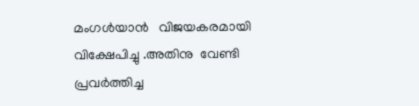മംഗൾയാൻ   വിജയകരമായി   വിക്ഷേപിച്ചു .അതിനു  വേണ്ടി  പ്രവർത്തിച്ച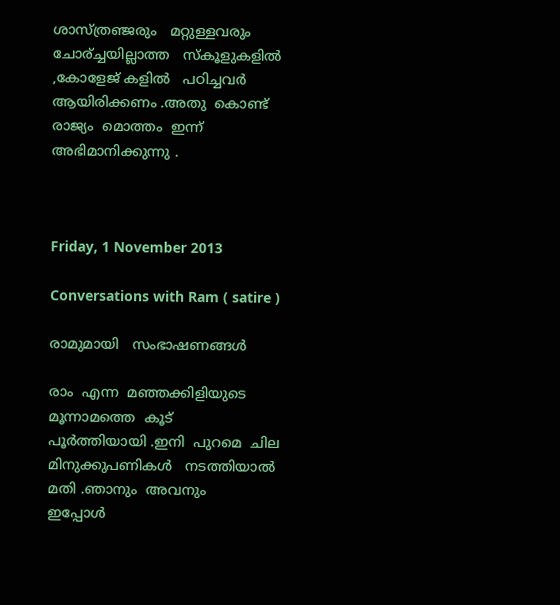ശാസ്ത്രഞ്ജരും   മറ്റുള്ളവരും  ചോര്ച്ചയില്ലാത്ത   സ്കൂളുകളിൽ ,കോളേജ് കളിൽ   പഠിച്ചവർ   ആയിരിക്കണം .അതു  കൊണ്ട്   രാജ്യം  മൊത്തം  ഇന്ന്
അഭിമാനിക്കുന്നു .



Friday, 1 November 2013

Conversations with Ram ( satire )

രാമുമായി   സംഭാഷണങ്ങൾ

രാം  എന്ന  മഞ്ഞക്കിളിയുടെ   മൂന്നാമത്തെ  കൂട്   പൂർത്തിയായി .ഇനി  പുറമെ  ചില  മിനുക്കുപണികൾ   നടത്തിയാൽ   മതി .ഞാനും  അവനും
ഇപ്പോൾ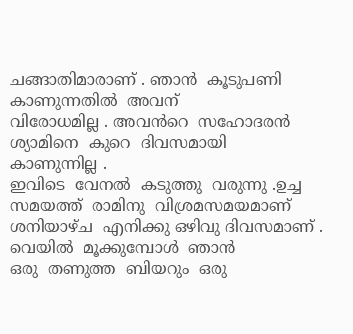ചങ്ങാതിമാരാണ് . ഞാൻ  കൂടുപണി  കാണുന്നതിൽ  അവന്
വിരോധമില്ല . അവൻറെ  സഹോദരൻ  ശ്യാമിനെ  കുറെ  ദിവസമായി
കാണുന്നില്ല .
ഇവിടെ  വേനൽ  കടുത്തു  വരുന്നു .ഉച്ച  സമയത്ത്  രാമിനു  വിശ്രമസമയമാണ് ശനിയാഴ്ച  എനിക്കു ഒഴിവു ദിവസമാണ് . വെയിൽ  മൂക്കുമ്പോൾ  ഞാൻ
ഒരു  തണുത്ത  ബിയറും  ഒരു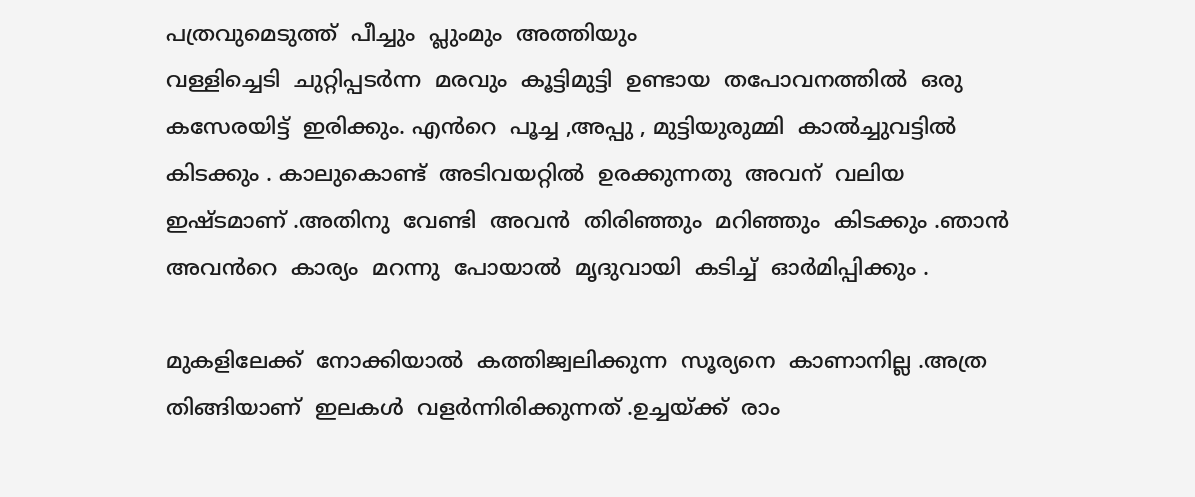പത്രവുമെടുത്ത്‌  പീച്ചും  പ്ലുംമും  അത്തിയും
വള്ളിച്ചെടി  ചുറ്റിപ്പടർന്ന  മരവും  കൂട്ടിമുട്ടി  ഉണ്ടായ  തപോവനത്തിൽ  ഒരു
കസേരയിട്ട്  ഇരിക്കും. എൻറെ  പൂച്ച ,അപ്പു , മുട്ടിയുരുമ്മി  കാൽച്ചുവട്ടിൽ
കിടക്കും . കാലുകൊണ്ട്‌  അടിവയറ്റിൽ  ഉരക്കുന്നതു  അവന്  വലിയ
ഇഷ്ടമാണ്‌ .അതിനു  വേണ്ടി  അവൻ  തിരിഞ്ഞും  മറിഞ്ഞും  കിടക്കും .ഞാൻ
അവൻറെ  കാര്യം  മറന്നു  പോയാൽ  മൃദുവായി  കടിച്ച്  ഓർമിപ്പിക്കും .

മുകളിലേക്ക്  നോക്കിയാൽ  കത്തിജ്വലിക്കുന്ന  സൂര്യനെ  കാണാനില്ല .അത്ര
തിങ്ങിയാണ്  ഇലകൾ  വളർന്നിരിക്കുന്നത് .ഉച്ചയ്ക്ക്  രാം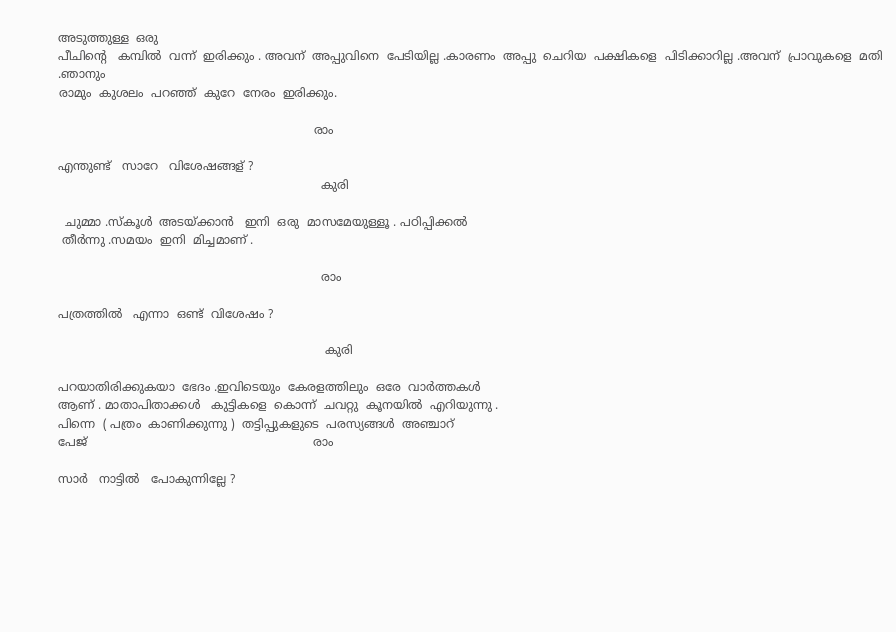അടുത്തുള്ള  ഒരു
പീചിന്റെ   കമ്പിൽ  വന്ന്  ഇരിക്കും . അവന്  അപ്പുവിനെ  പേടിയില്ല .കാരണം  അപ്പു  ചെറിയ  പക്ഷികളെ  പിടിക്കാറില്ല .അവന്  പ്രാവുകളെ  മതി .ഞാനും
രാമും  കുശലം  പറഞ്ഞ്  കുറേ  നേരം  ഇരിക്കും.

                                                                     രാം

എന്തുണ്ട്   സാറേ   വിശേഷങ്ങള് ?
                                                                       കുരി

  ചുമ്മാ .സ്കൂൾ  അടയ്ക്കാൻ   ഇനി  ഒരു  മാസമേയുള്ളൂ . പഠിപ്പിക്കൽ
 തീർന്നു .സമയം  ഇനി  മിച്ചമാണ് .

                                                                       രാം

പത്രത്തിൽ   എന്നാ  ഒണ്ട്‌  വിശേഷം ?

                                                                        കുരി

പറയാതിരിക്കുകയാ  ഭേദം .ഇവിടെയും  കേരളത്തിലും  ഒരേ  വാർത്തകൾ
ആണ് . മാതാപിതാക്കൾ   കുട്ടികളെ  കൊന്ന്  ചവറ്റു  കൂനയിൽ  എറിയുന്നു .
പിന്നെ  ( പത്രം  കാണിക്കുന്നു )  തട്ടിപ്പുകളുടെ  പരസ്യങ്ങൾ  അഞ്ചാറ്
പേജ്                                                             രാം

സാർ   നാട്ടിൽ   പോകുന്നില്ലേ ?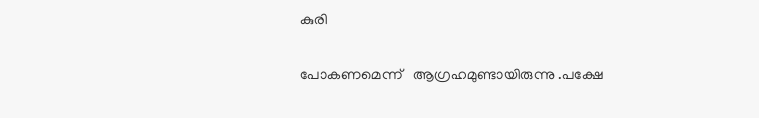കുരി

പോകണമെന്ന്   ആഗ്രഹമുണ്ടായിരുന്നു .പക്ഷേ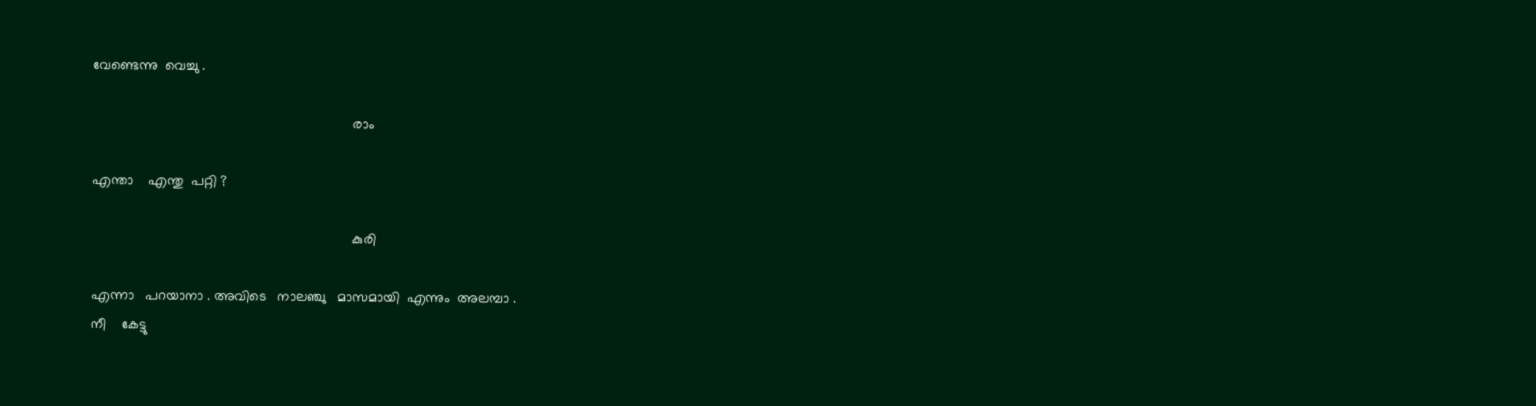വേണ്ടെന്നു  വെച്ചു .

                                                                    രാം

എന്താ    എന്തു  പറ്റി ?

                                                                    കുരി

എന്നാ   പറയാനാ . അവിടെ   നാലഞ്ചു   മാസമായി  എന്നും  അലമ്പാ .
നീ    കേട്ടു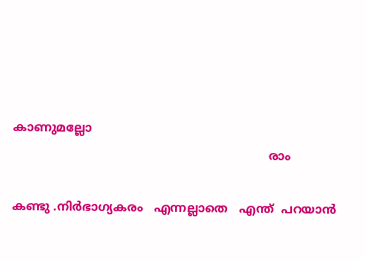കാണുമല്ലോ
                                                                     രാം

കണ്ടു .നിർഭാഗ്യകരം   എന്നല്ലാതെ   എന്ത്  പറയാൻ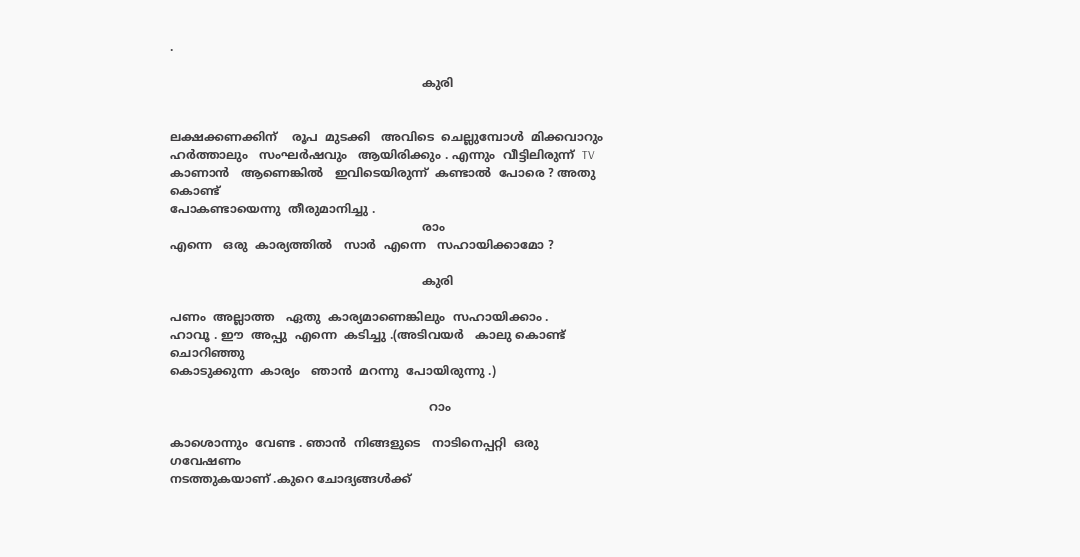.

                                                                    കുരി


ലക്ഷക്കണക്കിന്‌    രൂപ  മുടക്കി   അവിടെ  ചെല്ലുമ്പോൾ  മിക്കവാറും
ഹർത്താലും   സംഘർഷവും   ആയിരിക്കും . എന്നും  വീട്ടിലിരുന്ന്  TV
കാണാൻ   ആണെങ്കിൽ   ഇവിടെയിരുന്ന്  കണ്ടാൽ  പോരെ ? അതു കൊണ്ട്
പോകണ്ടായെന്നു  തീരുമാനിച്ചു .
                                                                    രാം
എന്നെ   ഒരു  കാര്യത്തിൽ   സാർ  എന്നെ   സഹായിക്കാമോ ?

                                                                    കുരി

പണം  അല്ലാത്ത   ഏതു  കാര്യമാണെങ്കിലും  സഹായിക്കാം .
ഹാവൂ . ഈ  അപ്പു  എന്നെ  കടിച്ചു .(അടിവയർ   കാലു കൊണ്ട്  ചൊറിഞ്ഞു
കൊടുക്കുന്ന  കാര്യം   ഞാൻ  മറന്നു  പോയിരുന്നു .)

                                                                      റാം

കാശൊന്നും  വേണ്ട . ഞാൻ  നിങ്ങളുടെ   നാടിനെപ്പറ്റി  ഒരു   ഗവേഷണം
നടത്തുകയാണ് .കുറെ ചോദ്യങ്ങൾക്ക്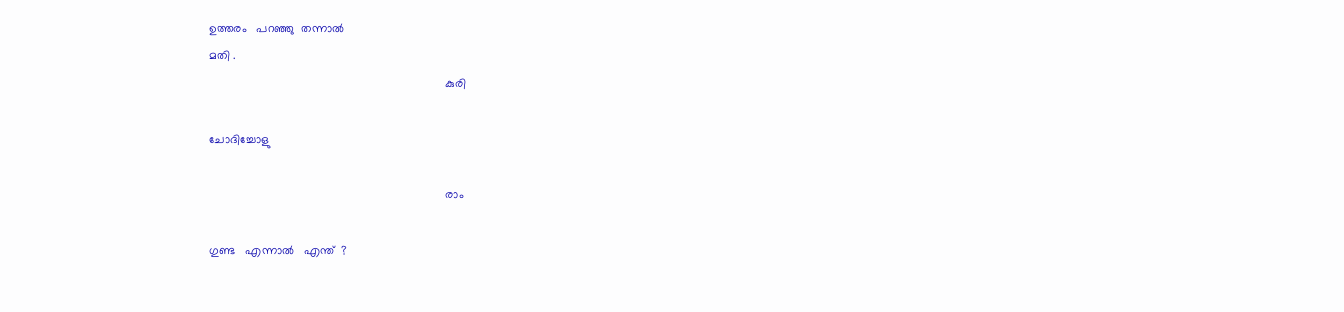ഉത്തരം   പറഞ്ഞു  തന്നാൽ
മതി .
                                                                        കുരി

ചോദിച്ചോളു

                                                                        രാം

ഗുണ്ട   എന്നാൽ   എന്ത്  ?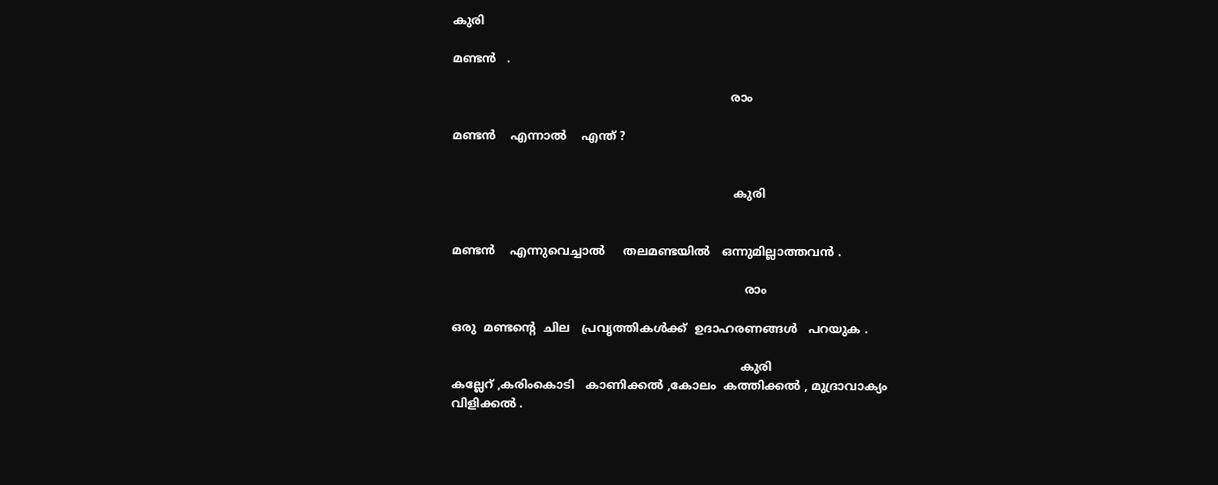കുരി

മണ്ടൻ   .

                                                                           രാം

മണ്ടൻ    എന്നാൽ    എന്ത് ?


                                                                            കുരി


മണ്ടൻ    എന്നുവെച്ചാൽ     തലമണ്ടയിൽ   ഒന്നുമില്ലാത്തവൻ .

                                                                               രാം

ഒരു  മണ്ടന്റെ  ചില   പ്രവൃത്തികൾക്ക്‌  ഉദാഹരണങ്ങൾ   പറയുക .

                                                                              കുരി
കല്ലേറ് ,കരിംകൊടി   കാണിക്കൽ ,കോലം  കത്തിക്കൽ , മുദ്രാവാക്യം
വിളിക്കൽ .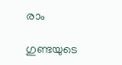രാം

ഗുണ്ടയുടെ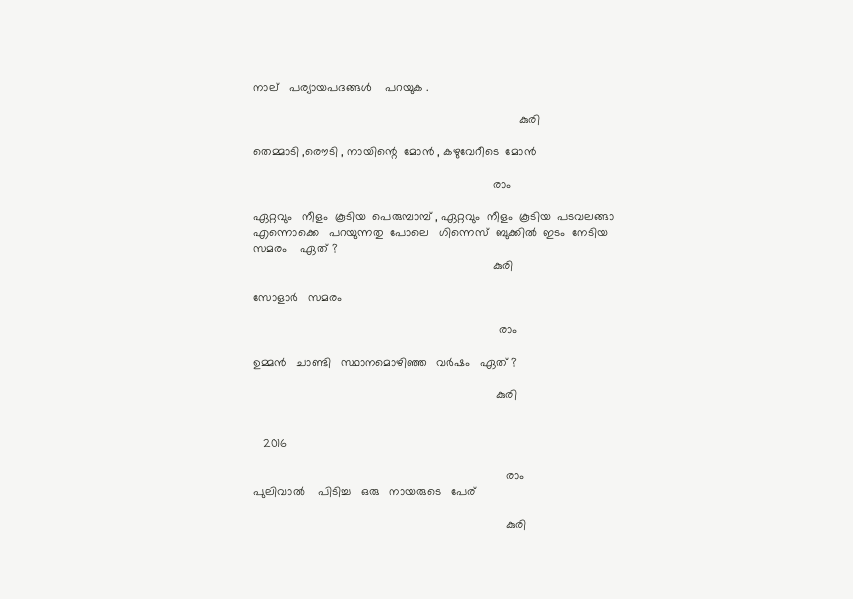നാല്   പര്യായപദങ്ങൾ    പറയുക .

                                                                                 കുരി

തെമ്മാടി ,രൌടി , നായിന്റെ  മോൻ , കഴുവേറീടെ  മോൻ

                                                                         രാം

ഏറ്റവും   നീളം  കൂടിയ  പെരുമ്പാമ്പ്‌ , ഏറ്റവും  നീളം  കൂടിയ  പടവലങ്ങാ
എന്നൊക്കെ   പറയുന്നതു  പോലെ   ഗിന്നെസ്  ബുക്കിൽ  ഇടം  നേടിയ
സമരം    ഏത് ?
                                                                         കുരി

സോളാർ   സമരം

                                                                           രാം

ഉമ്മൻ   ചാണ്ടി   സ്ഥാനമൊഴിഞ്ഞ   വർഷം   ഏത് ?

                                                                          കുരി


   2016

                                                                             രാം
പുലിവാൽ    പിടിച്ച   ഒരു   നായരുടെ   പേര്

                                                                             കുരി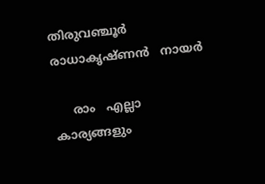തിരുവഞ്ചൂർ     രാധാകൃഷ്ണൻ   നായർ

     രാം   എല്ലാ   കാര്യങ്ങളും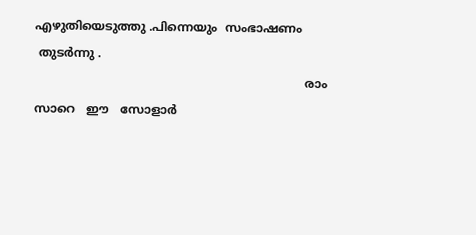എഴുതിയെടുത്തു .പിന്നെയും  സംഭാഷണം
 തുടർന്നു .
                                                                         രാം
സാറെ   ഈ   സോളാർ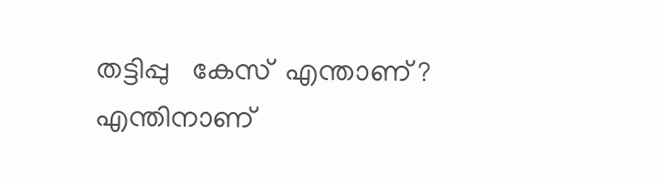തട്ടിപ്പു   കേസ്  എന്താണ് ? എന്തിനാണ്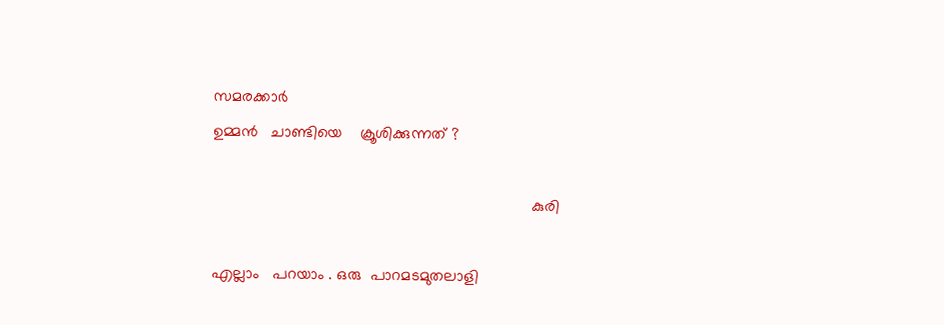സമരക്കാർ
ഉമ്മൻ   ചാണ്ടിയെ    ക്രൂശിക്കുന്നത് ?

                                                                         കുരി

എല്ലാം   പറയാം . ഒരു  പാറമടമുതലാളി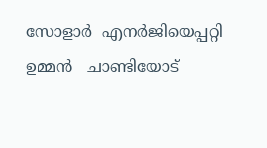സോളാർ  എനർജിയെപ്പറ്റി
ഉമ്മൻ   ചാണ്ടിയോട്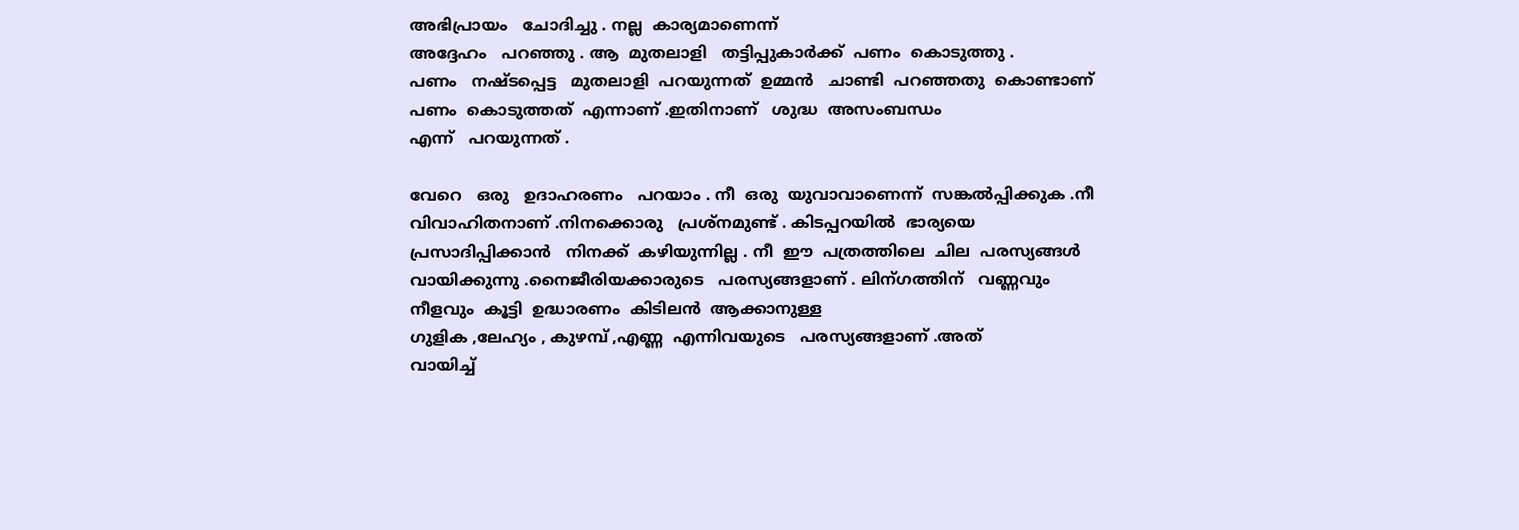അഭിപ്രായം   ചോദിച്ചു . നല്ല  കാര്യമാണെന്ന്
അദ്ദേഹം   പറഞ്ഞു . ആ  മുതലാളി   തട്ടിപ്പുകാർക്ക്  പണം  കൊടുത്തു .
പണം   നഷ്ടപ്പെട്ട   മുതലാളി  പറയുന്നത്  ഉമ്മൻ   ചാണ്ടി  പറഞ്ഞതു  കൊണ്ടാണ്  പണം  കൊടുത്തത്  എന്നാണ് .ഇതിനാണ്   ശുദ്ധ  അസംബന്ധം
എന്ന്   പറയുന്നത് .

വേറെ   ഒരു   ഉദാഹരണം   പറയാം . നീ  ഒരു  യുവാവാണെന്ന്  സങ്കൽപ്പിക്കുക .നീ   വിവാഹിതനാണ് .നിനക്കൊരു   പ്രശ്നമുണ്ട് . കിടപ്പറയിൽ  ഭാര്യയെ
പ്രസാദിപ്പിക്കാൻ   നിനക്ക്  കഴിയുന്നില്ല . നീ  ഈ  പത്രത്തിലെ  ചില  പരസ്യങ്ങൾ വായിക്കുന്നു .നൈജീരിയക്കാരുടെ   പരസ്യങ്ങളാണ് . ലിന്ഗത്തിന്   വണ്ണവും  നീളവും  കൂട്ടി  ഉദ്ധാരണം  കിടിലൻ  ആക്കാനുള്ള
ഗുളിക ,ലേഹ്യം , കുഴമ്പ് ,എണ്ണ  എന്നിവയുടെ   പരസ്യങ്ങളാണ് .അത്
വായിച്ച്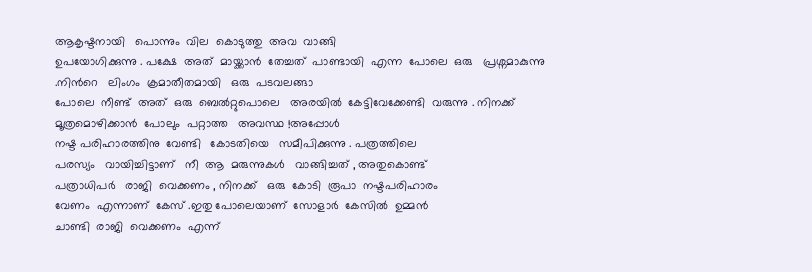ആകൃഷ്ടനായി   പൊന്നും  വില  കൊടുത്തു  അവ  വാങ്ങി
ഉപയോഗിക്കുന്നു . പക്ഷേ  അത്  മായ്ക്കാൻ  തേച്ചത്  പാണ്ടായി  എന്ന  പോലെ  ഒരു   പ്രശ്നമാകുന്നു .നിൻറെ   ലിംഗം  ക്രമാതീതമായി   ഒരു  പടവലങ്ങാ
പോലെ  നീണ്ട്  അത്  ഒരു  ബെൽറ്റുപൊലെ   അരയിൽ  കേട്ടിവേക്കേണ്ടി  വരുന്നു . നിനക്ക്  മൂത്രമൊഴിക്കാൻ  പോലും  പറ്റാത്ത   അവസ്ഥ !അപ്പോൾ
നഷ്ട പരിഹാരത്തിനു  വേണ്ടി   കോടതിയെ   സമീപിക്കുന്നു . പത്രത്തിലെ
പരസ്യം   വായിച്ചിട്ടാണ്   നീ  ആ  മരുന്നുകൾ   വാങ്ങിച്ചത് , അതുകൊണ്ട്
പത്രാധിപർ   രാജി  വെക്കണം , നിനക്ക്   ഒരു  കോടി  രൂപാ  നഷ്ടപരിഹാരം
വേണം  എന്നാണ്  കേസ് .ഇതു പോലെയാണ്  സോളാർ  കേസിൽ  ഉമ്മൻ
ചാണ്ടി  രാജി  വെക്കണം  എന്ന്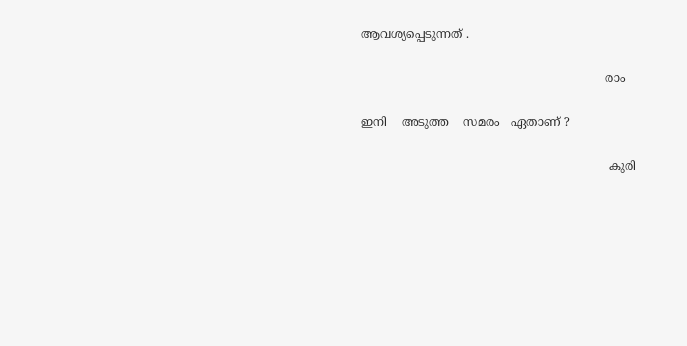ആവശ്യപ്പെടുന്നത് .

                                                                  രാം

ഇനി    അടുത്ത    സമരം   ഏതാണ് ?

                                                                   കുരി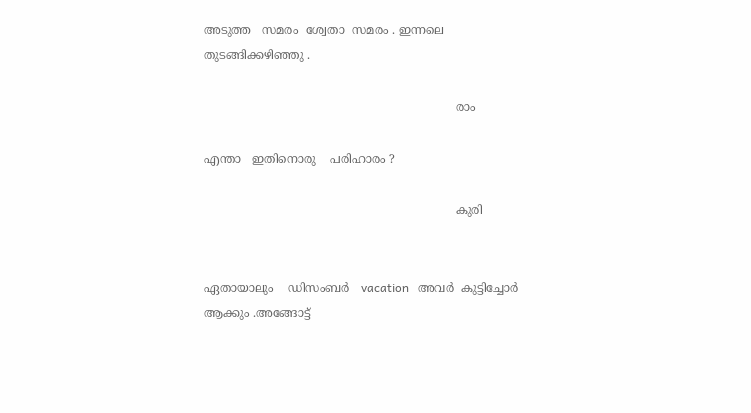അടുത്ത   സമരം  ശ്വേതാ  സമരം . ഇന്നലെ  തുടങ്ങിക്കഴിഞ്ഞു .

                                                                    രാം

എന്താ   ഇതിനൊരു    പരിഹാരം ?

                                                                    കുരി


ഏതായാലും    ഡിസംബർ   vacation   അവർ  കുട്ടിച്ചോർ  ആക്കും .അങ്ങോട്ട്‌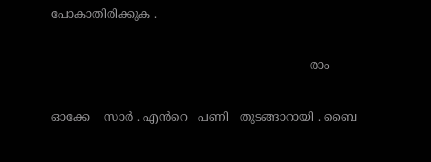പോകാതിരിക്കുക .

                                                                      രാം

ഓക്കേ    സാർ . എൻറെ   പണി   തുടങ്ങാറായി . ബൈ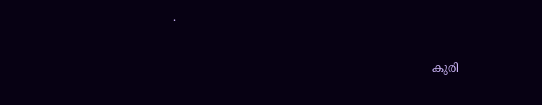.

                                                                      കുരി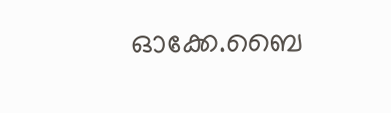ഓക്കേ.ബൈ